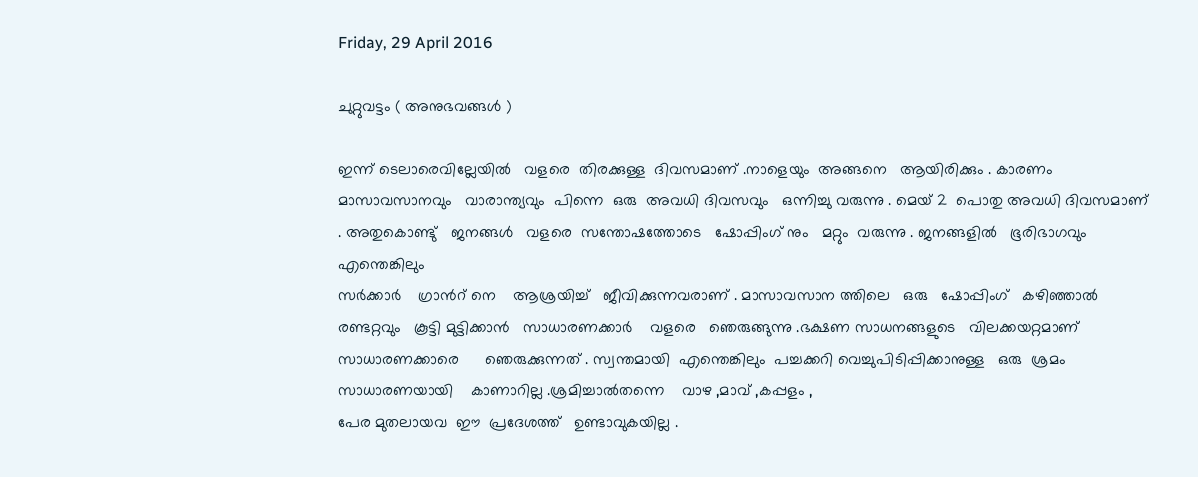Friday, 29 April 2016

ചുറ്റുവട്ടം ( അനുഭവങ്ങൾ )

ഇന്ന് ടെലാരെവില്ലേയിൽ   വളരെ  തിരക്കുള്ള  ദിവസമാണ് .നാളെയും  അങ്ങനെ   ആയിരിക്കും . കാരണം  മാസാവസാനവും   വാരാന്ത്യവും  പിന്നെ  ഒരു  അവധി ദിവസവും   ഒന്നിച്ചു വരുന്നു . മെയ്‌ 2  പൊതു അവധി ദിവസമാണ് . അതുകൊണ്ടു്   ജനങ്ങൾ   വളരെ  സന്തോഷത്തോടെ   ഷോപ്പിംഗ്‌ നും   മറ്റും  വരുന്നു . ജനങ്ങളിൽ   ഭൂരിഭാഗവും   എന്തെങ്കിലും
സർക്കാർ    ഗ്രാൻറ് നെ    ആശ്രയിച്ച്   ജീവിക്കുന്നവരാണ് . മാസാവസാന ത്തിലെ   ഒരു   ഷോപ്പിംഗ്‌   കഴിഞ്ഞാൽ   രണ്ടറ്റവും   കൂട്ടി മുട്ടിക്കാൻ   സാധാരണക്കാർ    വളരെ   ഞെരുങ്ങുന്നു .ഭക്ഷണ സാധനങ്ങളുടെ   വിലക്കയറ്റമാണ്   സാധാരണക്കാരെ      ഞെരുക്കുന്നത് . സ്വന്തമായി  എന്തെങ്കിലും  പച്ചക്കറി വെച്ചുപിടിപ്പിക്കാനുള്ള   ഒരു  ശ്രമം  സാധാരണയായി    കാണാറില്ല .ശ്രമിച്ചാൽതന്നെ    വാഴ ,മാവ് ,കപ്പളം ,
പേര മുതലായവ  ഈ  പ്രദേശത്ത്   ഉണ്ടാവുകയില്ല .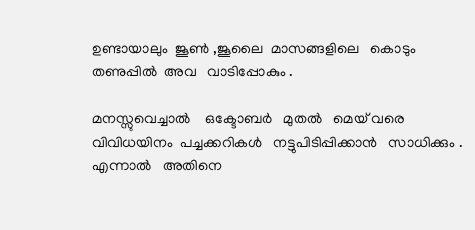ഉണ്ടായാലും  ജൂൺ ,ജൂലൈ  മാസങ്ങളിലെ   കൊടും  തണുപ്പിൽ  അവ   വാടിപ്പോകും .

മനസ്സുവെച്ചാൽ    ഒക്ടോബർ   മുതൽ   മെയ്‌ വരെ   വിവിധയിനം  പച്ചക്കറികൾ   നട്ടുപിടിപ്പിക്കാൻ   സാധിക്കും . എന്നാൽ   അതിനെ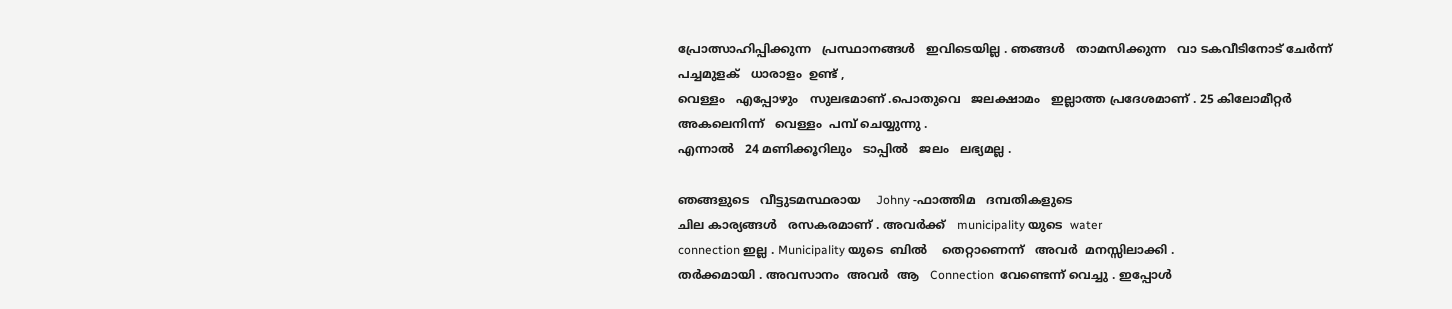പ്രോത്സാഹിപ്പിക്കുന്ന   പ്രസ്ഥാനങ്ങൾ   ഇവിടെയില്ല . ഞങ്ങൾ   താമസിക്കുന്ന   വാ ടകവീടിനോട് ചേർന്ന്   പച്ചമുളക്   ധാരാളം  ഉണ്ട് ,
വെള്ളം   എപ്പോഴും   സുലഭമാണ് .പൊതുവെ   ജലക്ഷാമം   ഇല്ലാത്ത പ്രദേശമാണ് . 25 കിലോമീറ്റർ   അകലെനിന്ന്   വെള്ളം  പമ്പ്‌ ചെയ്യുന്നു .
എന്നാൽ   24 മണിക്കൂറിലും   ടാപ്പിൽ   ജലം   ലഭ്യമല്ല .

ഞങ്ങളുടെ   വീട്ടുടമസ്ഥരായ    Johny -ഫാത്തിമ   ദമ്പതികളുടെ
ചില കാര്യങ്ങൾ   രസകരമാണ് . അവർക്ക്   municipality യുടെ  water
connection ഇല്ല . Municipality യുടെ  ബിൽ    തെറ്റാണെന്ന്   അവർ  മനസ്സിലാക്കി .
തർക്കമായി . അവസാനം  അവർ  ആ   Connection  വേണ്ടെന്ന് വെച്ചു . ഇപ്പോൾ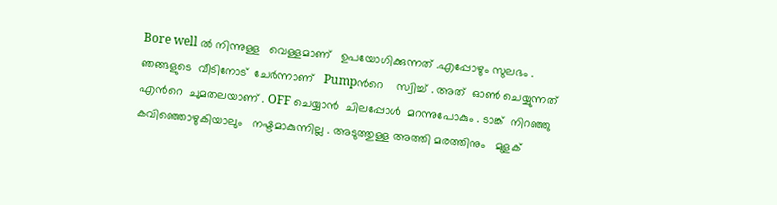Bore well ൽ നിന്നുള്ള   വെള്ളമാണ്   ഉപയോഗിക്കുന്നത് .എപ്പോഴും സുലഭം .
ഞങ്ങളുടെ  വീടിനോട്  ചേർന്നാണ്   Pumpൻറെ    സ്വിച്ച് . അത്  ഓൺ ചെയ്യുന്നത്  എൻറെ  ചുമതലയാണ് . OFF ചെയ്യാൻ  ചിലപ്പോൾ  മറന്നുപോകും . ടാങ്ക്  നിറഞ്ഞു കവിഞ്ഞൊഴുകിയാലും   നഷ്ടമാകുന്നില്ല . അടുത്തുള്ള അത്തി മരത്തിനും   മുളക്‌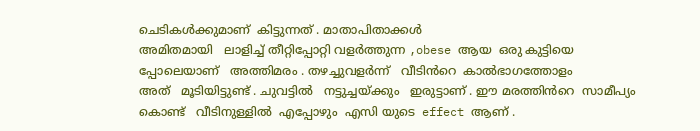ചെടികൾക്കുമാണ്  കിട്ടുന്നത് . മാതാപിതാക്കൾ
അമിതമായി   ലാളിച്ച് തീറ്റിപ്പോറ്റി വളർത്തുന്ന ,obese ആയ  ഒരു കുട്ടിയെ പ്പോലെയാണ്   അത്തിമരം . തഴച്ചുവളർന്ന്   വീടിൻറെ  കാൽഭാഗത്തോളം
അത്   മൂടിയിട്ടുണ്ട്‌ . ചുവട്ടിൽ   നട്ടുച്ചയ്ക്കും   ഇരുട്ടാണ്‌ . ഈ മരത്തിൻറെ  സാമീപ്യം കൊണ്ട്   വീടിനുള്ളിൽ  എപ്പോഴും  എസി യുടെ  effect ആണ് .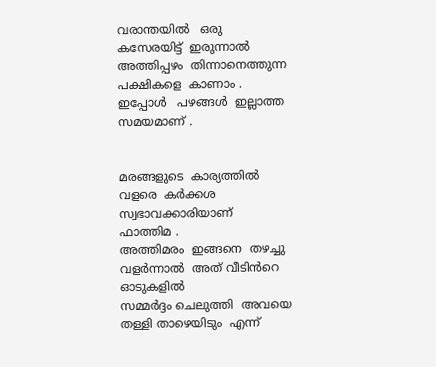വരാന്തയിൽ   ഒരു  കസേരയിട്ട്  ഇരുന്നാൽ   അത്തിപ്പഴം  തിന്നാനെത്തുന്ന
പക്ഷികളെ  കാണാം . ഇപ്പോൾ   പഴങ്ങൾ  ഇല്ലാത്ത   സമയമാണ് .


മരങ്ങളുടെ  കാര്യത്തിൽ   വളരെ  കർക്കശ സ്വഭാവക്കാരിയാണ്   ഫാത്തിമ .
അത്തിമരം  ഇങ്ങനെ  തഴച്ചു വളർന്നാൽ  അത് വീടിൻറെ  ഓടുകളിൽ
സമ്മർദ്ദം ചെലുത്തി  അവയെ   തള്ളി താഴെയിടും  എന്ന്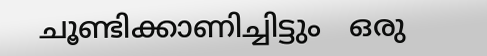ചൂണ്ടിക്കാണിച്ചിട്ടും   ഒരു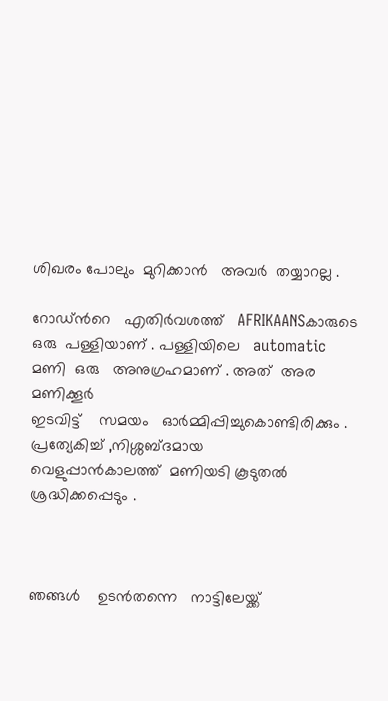ശിഖരം പോലും  മുറിക്കാൻ   അവർ  തയ്യാറല്ല .

റോഡ്‌ൻറെ   എതിർവശത്ത്   AFRIKAANSകാരുടെ    ഒരു  പള്ളിയാണ് . പള്ളിയിലെ   automatic മണി  ഒരു   അനുഗ്രഹമാണ് . അത്  അര മണിക്കൂർ
ഇടവിട്ട്‌    സമയം   ഓർമ്മിപ്പിച്ചുകൊണ്ടിരിക്കും . പ്രത്യേകിച്ച് ,നിശ്ശബ്ദമായ
വെളുപ്പാൻകാലത്ത്  മണിയടി കൂടുതൽ   ശ്രദ്ധിക്കപ്പെടും .



ഞങ്ങൾ    ഉടൻതന്നെ   നാട്ടിലേയ്ക്ക്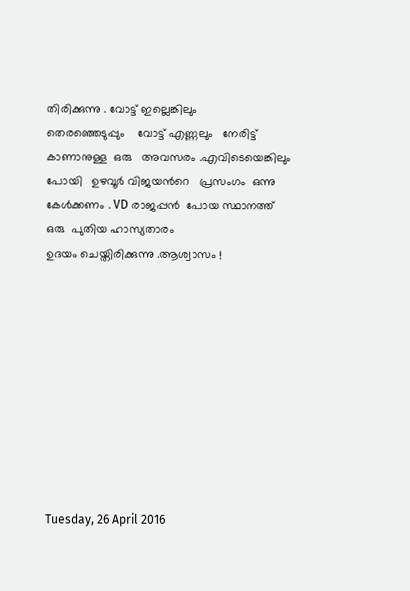തിരിക്കുന്നു . വോട്ട് ഇല്ലെങ്കിലും
തെരഞ്ഞെടുപ്പും    വോട്ട് എണ്ണലും   നേരിട്ട് കാണാനുള്ള  ഒരു   അവസരം .എവിടെയെങ്കിലും പോയി   ഉഴവൂർ വിജയൻറെ   പ്രസംഗം  ഒന്നു കേൾക്കണം . VD രാജപ്പൻ  പോയ സ്ഥാനത്ത്   ഒരു  പുതിയ ഹാസ്യതാരം
ഉദയം ചെയ്തിരിക്കുന്നു .ആശ്വാസം !










Tuesday, 26 April 2016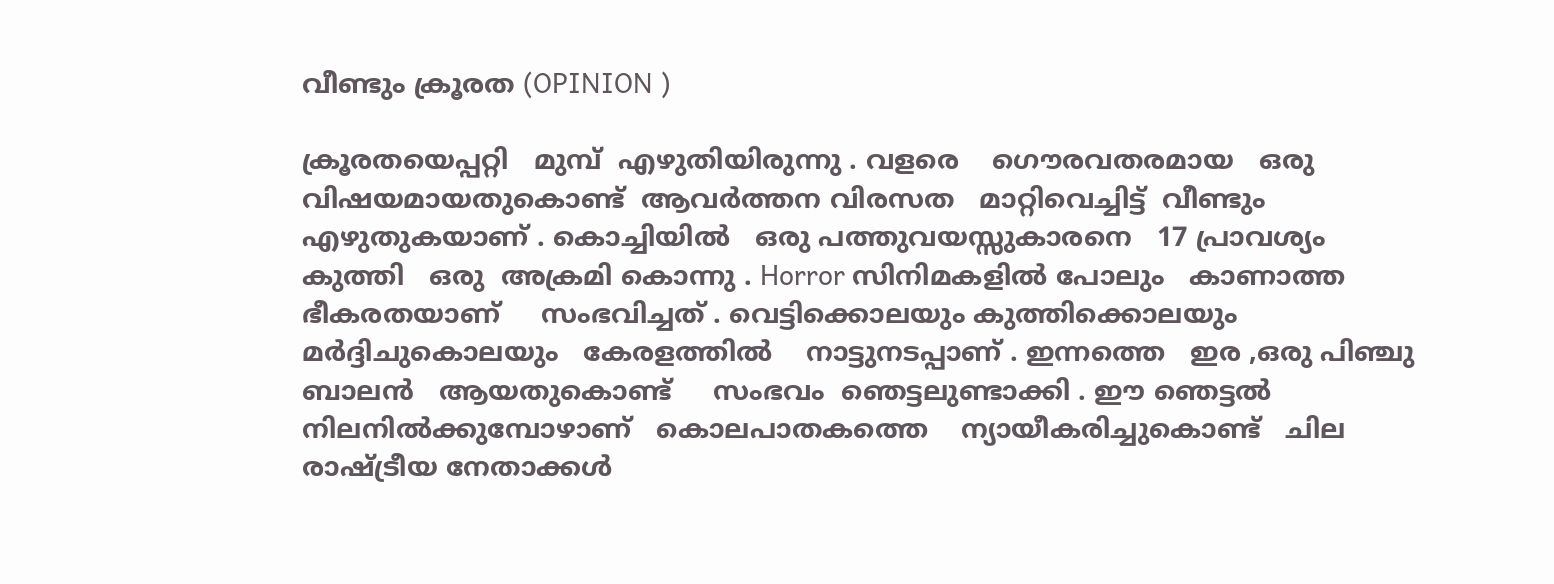വീണ്ടും ക്രൂരത (OPINION )

ക്രൂരതയെപ്പറ്റി   മുമ്പ്  എഴുതിയിരുന്നു . വളരെ    ഗൌരവതരമായ   ഒരു  വിഷയമായതുകൊണ്ട്‌  ആവർത്തന വിരസത   മാറ്റിവെച്ചിട്ട്  വീണ്ടും
എഴുതുകയാണ് . കൊച്ചിയിൽ   ഒരു പത്തുവയസ്സുകാരനെ   17 പ്രാവശ്യം
കുത്തി   ഒരു  അക്രമി കൊന്നു . Horror സിനിമകളിൽ പോലും   കാണാത്ത
ഭീകരതയാണ്     സംഭവിച്ചത് . വെട്ടിക്കൊലയും കുത്തിക്കൊലയും
മർദ്ദിചുകൊലയും   കേരളത്തിൽ    നാട്ടുനടപ്പാണ് . ഇന്നത്തെ   ഇര ,ഒരു പിഞ്ചു ബാലൻ   ആയതുകൊണ്ട്     സംഭവം  ഞെട്ടലുണ്ടാക്കി . ഈ ഞെട്ടൽ
നിലനിൽക്കുമ്പോഴാണ്   കൊലപാതകത്തെ    ന്യായീകരിച്ചുകൊണ്ട്   ചില
രാഷ്ട്രീയ നേതാക്കൾ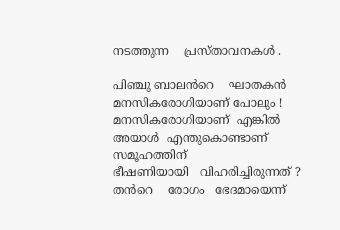നടത്തുന്ന    പ്രസ്താവനകൾ .

പിഞ്ചു ബാലൻറെ    ഘാതകൻ   മനസികരോഗിയാണ് പോലും ! മനസികരോഗിയാണ്  എങ്കിൽ   അയാൾ  എന്തുകൊണ്ടാണ്   സമൂഹത്തിന്
ഭീഷണിയായി   വിഹരിച്ചിരുന്നത് ? തൻറെ    രോഗം   ഭേദമായെന്ന്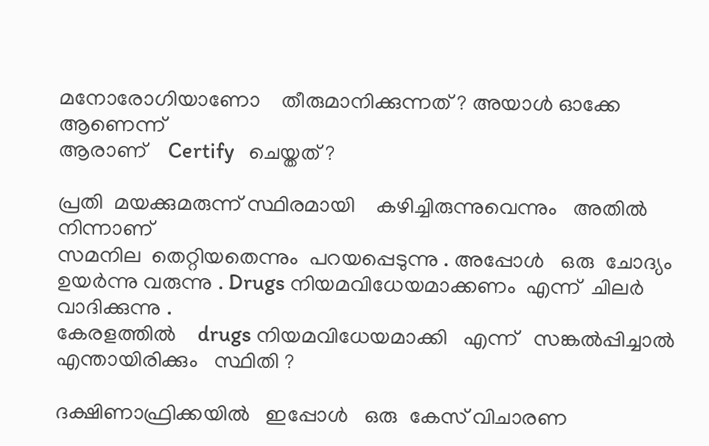മനോരോഗിയാണോ    തീരുമാനിക്കുന്നത് ? അയാൾ ഓക്കേ   ആണെന്ന്
ആരാണ്    Certify   ചെയ്തത് ?

പ്രതി  മയക്കുമരുന്ന് സ്ഥിരമായി    കഴിച്ചിരുന്നുവെന്നും   അതിൽ നിന്നാണ്
സമനില  തെറ്റിയതെന്നും  പറയപ്പെടുന്നു . അപ്പോൾ   ഒരു  ചോദ്യം
ഉയർന്നു വരുന്നു . Drugs നിയമവിധേയമാക്കണം  എന്ന്  ചിലർ   വാദിക്കുന്നു .
കേരളത്തിൽ    drugs നിയമവിധേയമാക്കി   എന്ന്   സങ്കൽപ്പിച്ചാൽ   എന്തായിരിക്കും   സ്ഥിതി ?

ദക്ഷിണാഫ്രിക്കയിൽ   ഇപ്പോൾ   ഒരു  കേസ് വിചാരണ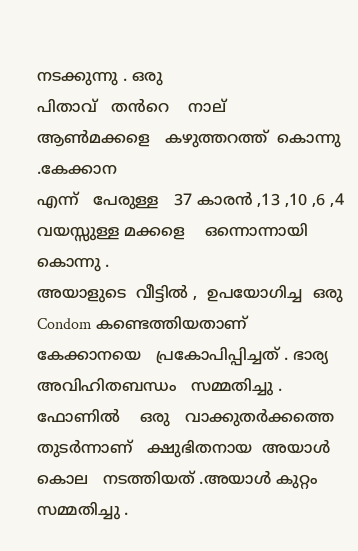നടക്കുന്നു . ഒരു
പിതാവ്   തൻറെ    നാല്   ആൺമക്കളെ   കഴുത്തറത്ത്  കൊന്നു .കേക്കാന
എന്ന്   പേരുള്ള   37 കാരൻ ,13 ,10 ,6 ,4  വയസ്സുള്ള മക്കളെ    ഒന്നൊന്നായി   കൊന്നു .
അയാളുടെ  വീട്ടിൽ ,  ഉപയോഗിച്ച  ഒരു  Condom കണ്ടെത്തിയതാണ്  കേക്കാനയെ   പ്രകോപിപ്പിച്ചത് . ഭാര്യ   അവിഹിതബന്ധം   സമ്മതിച്ചു .
ഫോണിൽ    ഒരു   വാക്കുതർക്കത്തെ തുടർന്നാണ്‌   ക്ഷുഭിതനായ  അയാൾ
കൊല   നടത്തിയത് .അയാൾ കുറ്റം   സമ്മതിച്ചു .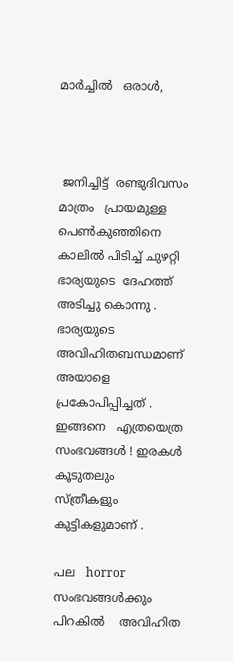മാർച്ചിൽ   ഒരാൾ,



 ജനിച്ചിട്ട്‌  രണ്ടുദിവസം  മാത്രം   പ്രായമുള്ള   പെൺകുഞ്ഞിനെ   കാലിൽ പിടിച്ച് ചുഴറ്റി   ഭാര്യയുടെ  ദേഹത്ത്  അടിച്ചു കൊന്നു .  ഭാര്യയുടെ   അവിഹിതബന്ധമാണ്   അയാളെ   പ്രകോപിപ്പിച്ചത് .
ഇങ്ങനെ   എത്രയെത്ര   സംഭവങ്ങൾ ! ഇരകൾ   കൂടുതലും   സ്ത്രീകളും
കുട്ടികളുമാണ് .

പല   horror  സംഭവങ്ങൾക്കും    പിറകിൽ    അവിഹിത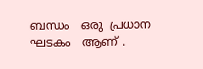ബന്ധം   ഒരു  പ്രധാന
ഘടകം   ആണ് .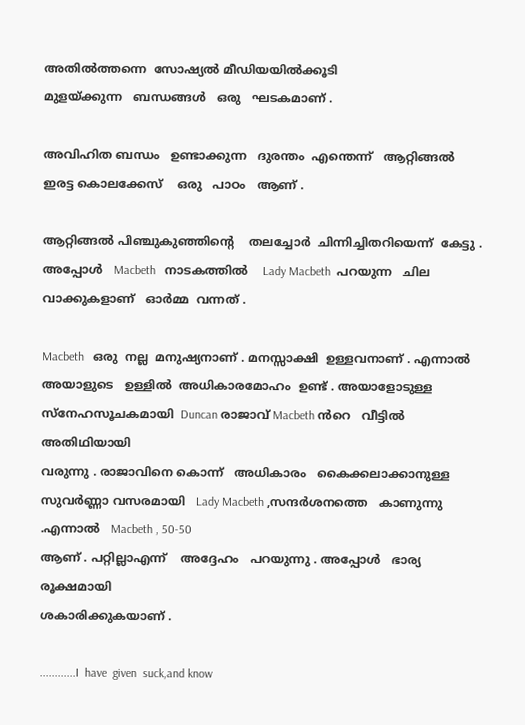അതിൽത്തന്നെ  സോഷ്യൽ മീഡിയയിൽക്കൂടി
മുളയ്ക്കുന്ന   ബന്ധങ്ങൾ   ഒരു   ഘടകമാണ് .

അവിഹിത ബന്ധം   ഉണ്ടാക്കുന്ന   ദുരന്തം  എന്തെന്ന്   ആറ്റിങ്ങൽ  ഇരട്ട കൊലക്കേസ്    ഒരു   പാഠം   ആണ് .

ആറ്റിങ്ങൽ പിഞ്ചുകുഞ്ഞിന്റെ    തലച്ചോർ  ചിന്നിച്ചിതറിയെന്ന്  കേട്ടു .
അപ്പോൾ   Macbeth   നാടകത്തിൽ    Lady Macbeth  പറയുന്ന   ചില   വാക്കുകളാണ്   ഓർമ്മ  വന്നത് .

Macbeth   ഒരു  നല്ല  മനുഷ്യനാണ് . മനസ്സാക്ഷി  ഉള്ളവനാണ് . എന്നാൽ
അയാളുടെ   ഉള്ളിൽ  അധികാരമോഹം  ഉണ്ട് . അയാളോടുള്ള   സ്നേഹസൂചകമായി  Duncan രാജാവ് Macbeth ൻറെ   വീട്ടിൽ  അതിഥിയായി
വരുന്നു . രാജാവിനെ കൊന്ന്   അധികാരം   കൈക്കലാക്കാനുള്ള   സുവർണ്ണാ വസരമായി   Lady Macbeth ,സന്ദർശനത്തെ   കാണുന്നു .എന്നാൽ   Macbeth , 50-50
ആണ് . പറ്റില്ലാഎന്ന്    അദ്ദേഹം   പറയുന്നു . അപ്പോൾ   ഭാര്യ   രൂക്ഷമായി
ശകാരിക്കുകയാണ് .

............I  have  given  suck,and know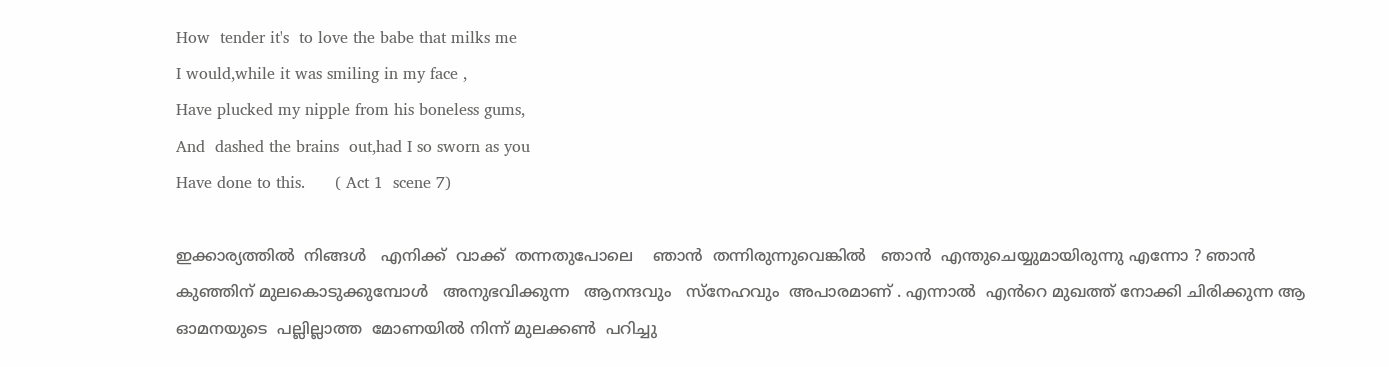How  tender it's  to love the babe that milks me
I would,while it was smiling in my face ,
Have plucked my nipple from his boneless gums,
And  dashed the brains  out,had I so sworn as you
Have done to this.      ( Act 1  scene 7)

ഇക്കാര്യത്തിൽ  നിങ്ങൾ   എനിക്ക്  വാക്ക്  തന്നതുപോലെ    ഞാൻ  തന്നിരുന്നുവെങ്കിൽ   ഞാൻ  എന്തുചെയ്യുമായിരുന്നു എന്നോ ? ഞാൻ
കുഞ്ഞിന് മുലകൊടുക്കുമ്പോൾ   അനുഭവിക്കുന്ന   ആനന്ദവും   സ്നേഹവും  അപാരമാണ് . എന്നാൽ  എൻറെ മുഖത്ത് നോക്കി ചിരിക്കുന്ന ആ ഓമനയുടെ  പല്ലില്ലാത്ത  മോണയിൽ നിന്ന് മുലക്കൺ  പറിച്ചു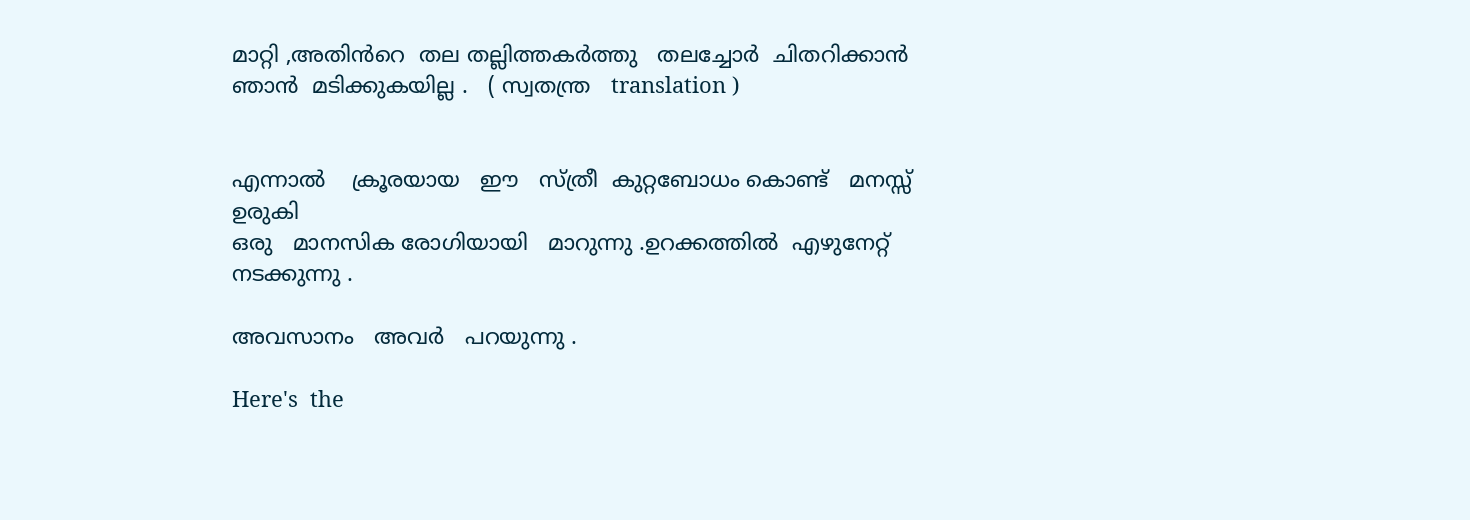മാറ്റി ,അതിൻറെ  തല തല്ലിത്തകർത്തു   തലച്ചോർ  ചിതറിക്കാൻ  ഞാൻ  മടിക്കുകയില്ല .   ( സ്വതന്ത്ര   translation )


എന്നാൽ    ക്രൂരയായ   ഈ   സ്ത്രീ  കുറ്റബോധം കൊണ്ട്   മനസ്സ്  ഉരുകി
ഒരു   മാനസിക രോഗിയായി   മാറുന്നു .ഉറക്കത്തിൽ  എഴുനേറ്റ്  നടക്കുന്നു .

അവസാനം   അവർ   പറയുന്നു .

Here's  the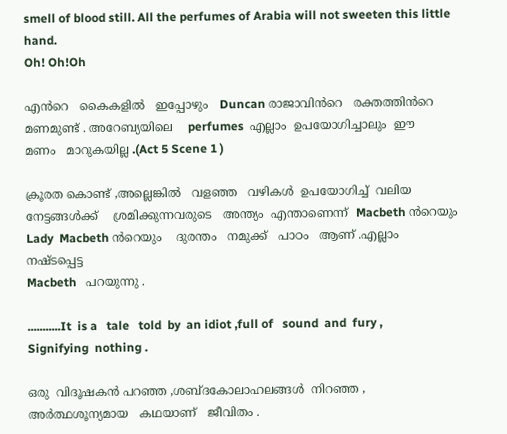smell of blood still. All the perfumes of Arabia will not sweeten this little hand.
Oh! Oh!Oh

എൻറെ   കൈകളിൽ   ഇപ്പോഴും   Duncan രാജാവിൻറെ   രക്തത്തിൻറെ   മണമുണ്ട് . അറേബ്യയിലെ    perfumes  എല്ലാം  ഉപയോഗിച്ചാലും  ഈ
മണം   മാറുകയില്ല .(Act 5 Scene 1 )

ക്രൂരത കൊണ്ട് ,അല്ലെങ്കിൽ   വളഞ്ഞ   വഴികൾ  ഉപയോഗിച്ച്  വലിയ നേട്ടങ്ങൾക്ക്    ശ്രമിക്കുന്നവരുടെ   അന്ത്യം  എന്താണെന്ന്  Macbeth ൻറെയും
Lady  Macbeth ൻറെയും    ദുരന്തം   നമുക്ക്   പാഠം   ആണ് .എല്ലാം  നഷ്ടപ്പെട്ട
Macbeth   പറയുന്നു .

...........It  is a   tale   told  by  an idiot ,full of   sound  and  fury ,
Signifying  nothing .

ഒരു  വിദൂഷകൻ പറഞ്ഞ ,ശബ്ദകോലാഹലങ്ങൾ  നിറഞ്ഞ , അർത്ഥശൂന്യമായ   കഥയാണ്   ജീവിതം .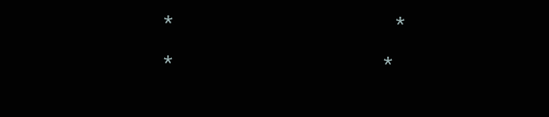*                                     *                                 *                                   *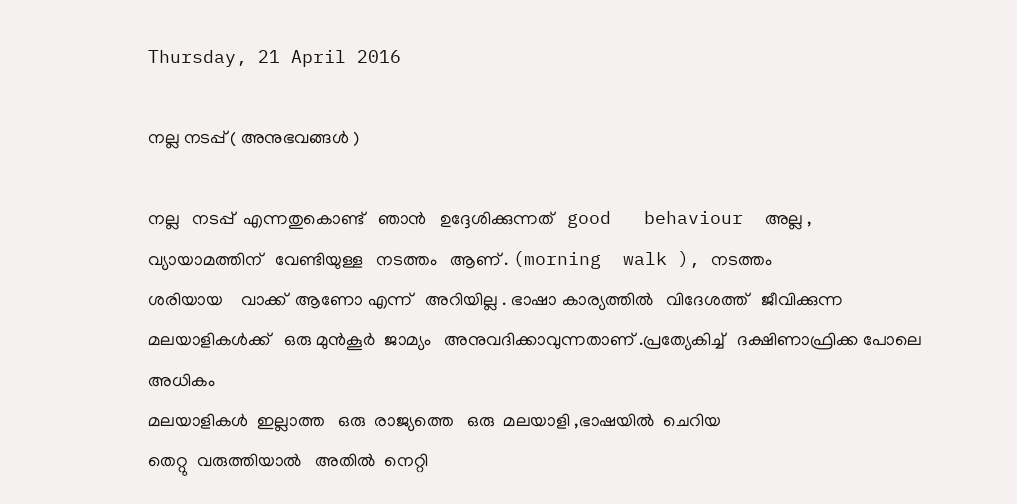Thursday, 21 April 2016

നല്ല നടപ്പ് ( അനുഭവങ്ങൾ )

നല്ല   നടപ്പ്  എന്നതുകൊണ്ട്‌   ഞാൻ   ഉദ്ദേശിക്കുന്നത്   good   behaviour  അല്ല ,
വ്യായാമത്തിന്   വേണ്ടിയുള്ള   നടത്തം   ആണ് . (morning  walk ), നടത്തം
ശരിയായ    വാക്ക്  ആണോ എന്ന്   അറിയില്ല . ഭാഷാ കാര്യത്തിൽ   വിദേശത്ത്   ജീവിക്കുന്ന   മലയാളികൾക്ക്   ഒരു മുൻ‌കൂർ  ജാമ്യം   അനുവദിക്കാവുന്നതാണ് .പ്രത്യേകിച്ച്   ദക്ഷിണാഫ്രിക്ക പോലെ  അധികം
മലയാളികൾ  ഇല്ലാത്ത   ഒരു  രാജ്യത്തെ   ഒരു  മലയാളി ,ഭാഷയിൽ  ചെറിയ
തെറ്റു  വരുത്തിയാൽ   അതിൽ  നെറ്റി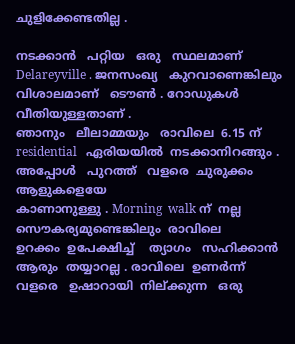ചുളിക്കേണ്ടതില്ല .

നടക്കാൻ   പറ്റിയ   ഒരു   സ്ഥലമാണ്   Delareyville . ജനസംഖ്യ   കുറവാണെങ്കിലും   വിശാലമാണ്   ടൌൺ . റോഡുകൾ   വീതിയുള്ളതാണ് .
ഞാനും   ലീലാമ്മയും   രാവിലെ  6.15 ന്‌     residential   ഏരിയയിൽ  നടക്കാനിറങ്ങും . അപ്പോൾ   പുറത്ത്   വളരെ  ചുരുക്കം   ആളുകളെയേ
കാണാനുള്ളു . Morning  walk ന്‌  നല്ല   സൌകര്യമുണ്ടെങ്കിലും  രാവിലെ
ഉറക്കം  ഉപേക്ഷിച്ച്    ത്യാഗം   സഹിക്കാൻ   ആരും  തയ്യാറല്ല . രാവിലെ  ഉണർന്ന്  വളരെ   ഉഷാറായി  നില്ക്കുന്ന   ഒരു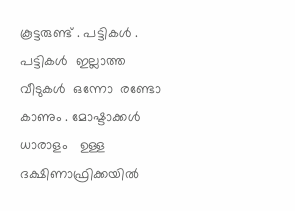കൂട്ടരുണ്ട് . പട്ടികൾ .
പട്ടികൾ  ഇല്ലാത്ത   വീടുകൾ  ഒന്നോ  രണ്ടോ  കാണും . മോഷ്ടാക്കൾ
ധാരാളം   ഉള്ള   ദക്ഷിണാഫ്രിക്കയിൽ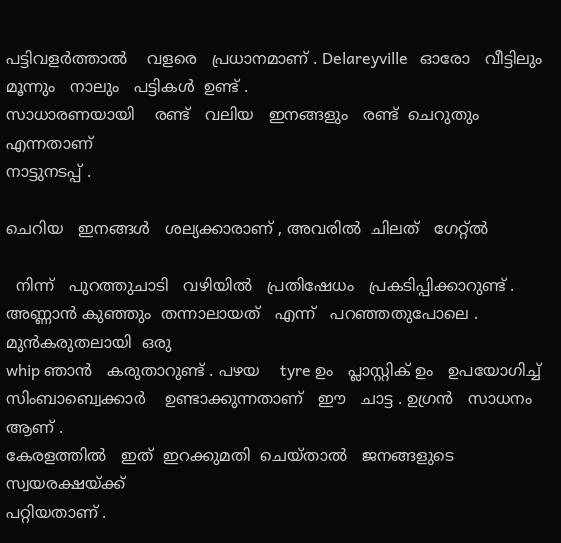പട്ടിവളർത്താൽ    വളരെ   പ്രധാനമാണ് . Delareyville   ഓരോ   വീട്ടിലും  മൂന്നും   നാലും   പട്ടികൾ  ഉണ്ട് .
സാധാരണയായി    രണ്ട്   വലിയ   ഇനങ്ങളും   രണ്ട്  ചെറുതും  എന്നതാണ്
നാട്ടുനടപ്പ് .

ചെറിയ   ഇനങ്ങൾ   ശല്യക്കാരാണ് , അവരിൽ  ചിലത്   ഗേറ്റ്ൽ

  നിന്ന്   പുറത്തുചാടി   വഴിയിൽ   പ്രതിഷേധം   പ്രകടിപ്പിക്കാറുണ്ട് . അണ്ണാൻ കുഞ്ഞും  തന്നാലായത്   എന്ന്   പറഞ്ഞതുപോലെ . മുൻകരുതലായി  ഒരു
whip ഞാൻ   കരുതാറുണ്ട്‌ . പഴയ    tyre ഉം   പ്ലാസ്റ്റിക്‌ ഉം   ഉപയോഗിച്ച്  സിംബാബ്വെക്കാർ    ഉണ്ടാക്കുന്നതാണ്   ഈ   ചാട്ട . ഉഗ്രൻ   സാധനം  ആണ് .
കേരളത്തിൽ   ഇത്  ഇറക്കുമതി  ചെയ്‌താൽ   ജനങ്ങളുടെ   സ്വയരക്ഷയ്ക്ക്
പറ്റിയതാണ് .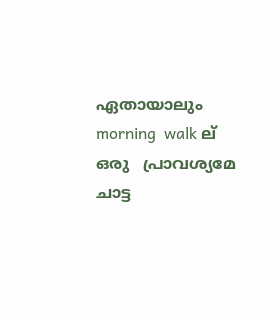ഏതായാലും   morning  walk ല്   ഒരു   പ്രാവശ്യമേ  ചാട്ട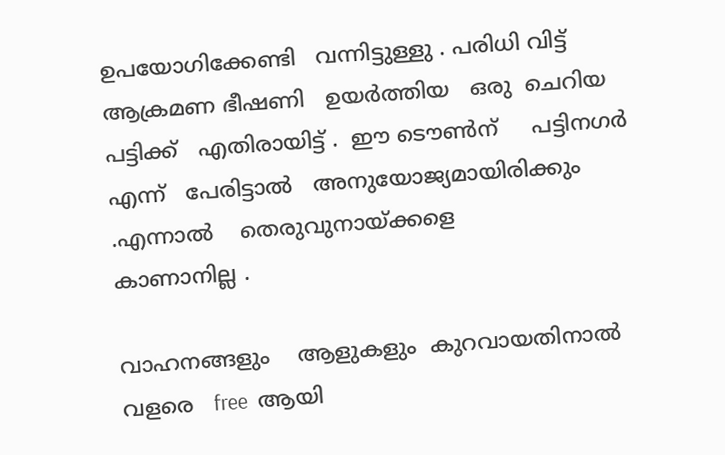ഉപയോഗിക്കേണ്ടി   വന്നിട്ടുള്ളു . പരിധി വിട്ട്  ആക്രമണ ഭീഷണി   ഉയർത്തിയ   ഒരു  ചെറിയ   പട്ടിക്ക്   എതിരായിട്ട്‌ .  ഈ ടൌൺന്     പട്ടിനഗർ
എന്ന്   പേരിട്ടാൽ   അനുയോജ്യമായിരിക്കും .എന്നാൽ    തെരുവുനായ്ക്കളെ
കാണാനില്ല .

വാഹനങ്ങളും    ആളുകളും  കുറവായതിനാൽ    വളരെ   free  ആയി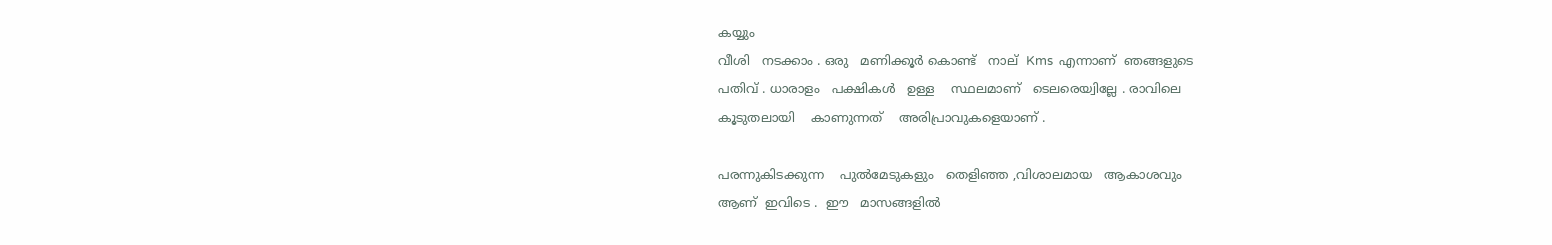കയ്യും
വീശി   നടക്കാം . ഒരു   മണിക്കൂർ കൊണ്ട്   നാല്  Kms  എന്നാണ്  ഞങ്ങളുടെ
പതിവ് . ധാരാളം   പക്ഷികൾ   ഉള്ള    സ്ഥലമാണ്   ടെലരെയ്വില്ലേ . രാവിലെ
കൂടുതലായി    കാണുന്നത്    അരിപ്രാവുകളെയാണ് .

പരന്നുകിടക്കുന്ന    പുൽമേടുകളും   തെളിഞ്ഞ ,വിശാലമായ   ആകാശവും
ആണ്  ഇവിടെ .  ഈ   മാസങ്ങളിൽ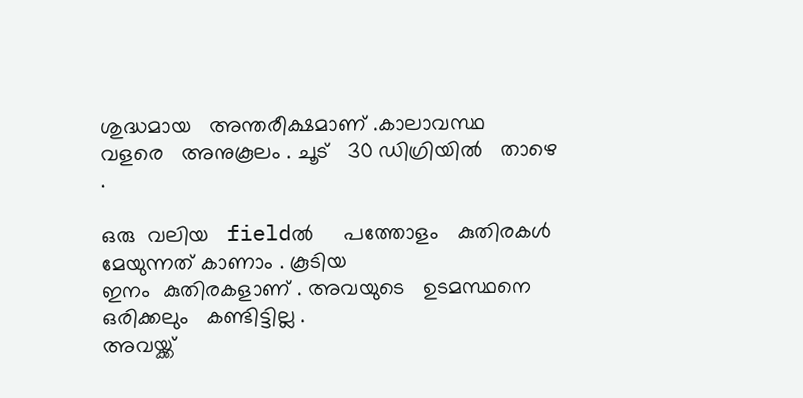ശുദ്ധമായ   അന്തരീക്ഷമാണ് .കാലാവസ്ഥ   വളരെ   അനുകൂലം . ചൂട്   30 ഡിഗ്രിയിൽ   താഴെ .

ഒരു  വലിയ   fieldൽ     പത്തോളം   കുതിരകൾ   മേയുന്നത് കാണാം . കൂടിയ
ഇനം  കുതിരകളാണ്‌ . അവയുടെ   ഉടമസ്ഥനെ   ഒരിക്കലും   കണ്ടിട്ടില്ല .
അവയ്ക്ക്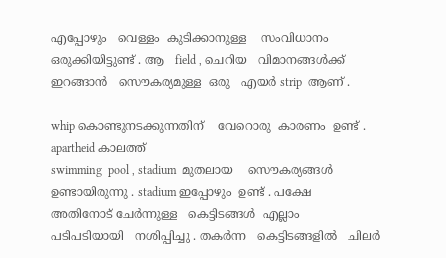എപ്പോഴും   വെള്ളം  കുടിക്കാനുള്ള    സംവിധാനം  ഒരുക്കിയിട്ടുണ്ട് . ആ   field , ചെറിയ   വിമാനങ്ങൾക്ക്   ഇറങ്ങാൻ   സൌകര്യമുള്ള  ഒരു   എയർ strip  ആണ് .

whip കൊണ്ടുനടക്കുന്നതിന്    വേറൊരു  കാരണം  ഉണ്ട് . apartheid കാലത്ത്
swimming  pool , stadium  മുതലായ    സൌകര്യങ്ങൾ   ഉണ്ടായിരുന്നു . stadium ഇപ്പോഴും  ഉണ്ട് . പക്ഷേ   അതിനോട് ചേർന്നുള്ള   കെട്ടിടങ്ങൾ  എല്ലാം
പടിപടിയായി   നശിപ്പിച്ചു . തകർന്ന   കെട്ടിടങ്ങളിൽ   ചിലർ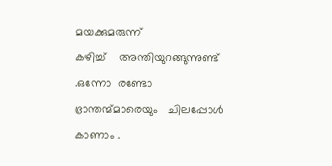മയക്കുമരുന്ന്
കഴിച്ച്    അന്തിയുറങ്ങുന്നുണ്ട് .ഒന്നോ  രണ്ടോ   ഭ്രാന്തന്മ്മാരെയും   ചിലപ്പോൾ   കാണാം .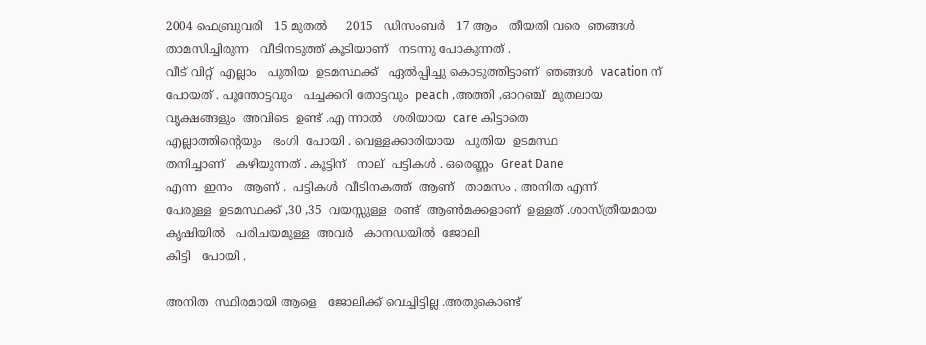2004 ഫെബ്രുവരി   15 മുതൽ     2015   ഡിസംബർ   17 ആം   തീയതി വരെ  ഞങ്ങൾ   താമസിച്ചിരുന്ന   വീടിനടുത്ത് കൂടിയാണ്   നടന്നു പോകുന്നത് .
വീട് വിറ്റ്  എല്ലാം   പുതിയ  ഉടമസ്ഥക്ക്   ഏൽപ്പിച്ചു കൊടുത്തിട്ടാണ്  ഞങ്ങൾ  vacation ന്   പോയത് . പൂന്തോട്ടവും   പച്ചക്കറി തോട്ടവും  peach ,അത്തി ,ഓറഞ്ച്  മുതലായ  വൃക്ഷങ്ങളും  അവിടെ  ഉണ്ട് .എ ന്നാൽ   ശരിയായ  care കിട്ടാതെ
എല്ലാത്തിന്റെയും   ഭംഗി  പോയി . വെള്ളക്കാരിയായ   പുതിയ  ഉടമസ്ഥ
തനിച്ചാണ്   കഴിയുന്നത്‌ . കൂട്ടിന്   നാല്  പട്ടികൾ . ഒരെണ്ണം  Great Dane
എന്ന  ഇനം   ആണ് .  പട്ടികൾ  വീടിനകത്ത്  ആണ്   താമസം . അനിത എന്ന്
പേരുള്ള  ഉടമസ്ഥക്ക് ,30 ,35  വയസ്സുള്ള  രണ്ട്  ആൺമക്കളാണ്  ഉള്ളത് .ശാസ്ത്രീയമായ  കൃഷിയിൽ   പരിചയമുള്ള  അവർ   കാനഡയിൽ  ജോലി
കിട്ടി   പോയി .

അനിത  സ്ഥിരമായി ആളെ   ജോലിക്ക് വെച്ചിട്ടില്ല .അതുകൊണ്ട്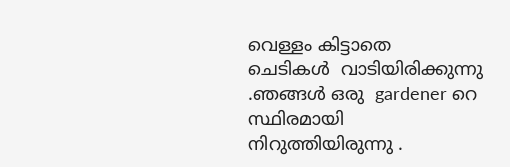വെള്ളം കിട്ടാതെ
ചെടികൾ  വാടിയിരിക്കുന്നു .ഞങ്ങൾ ഒരു  gardener റെ  സ്ഥിരമായി
നിറുത്തിയിരുന്നു .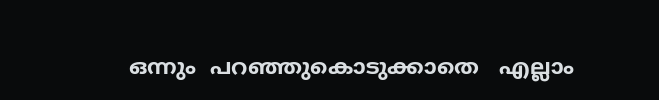ഒന്നും  പറഞ്ഞുകൊടുക്കാതെ   എല്ലാം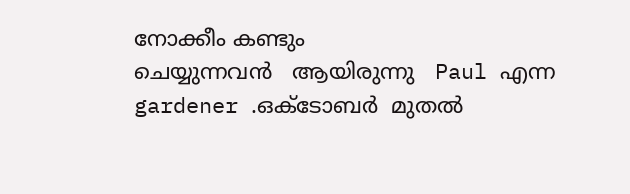നോക്കീം കണ്ടും
ചെയ്യുന്നവൻ   ആയിരുന്നു   Paul എന്ന   gardener .ഒക്ടോബർ  മുതൽ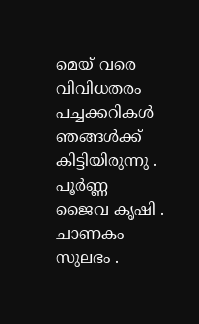മെയ്‌ വരെ   വിവിധതരം   പച്ചക്കറികൾ   ഞങ്ങൾക്ക്   കിട്ടിയിരുന്നു . പൂർണ്ണ
ജൈവ കൃഷി . ചാണകം   സുലഭം .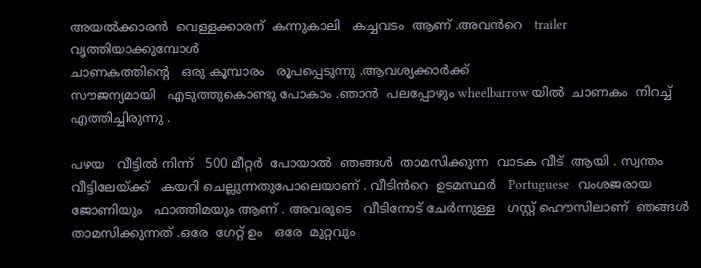അയൽക്കാരൻ  വെള്ളക്കാരന്  കന്നുകാലി   കച്ചവടം  ആണ് .അവൻറെ   trailer  വൃത്തിയാക്കുമ്പോൾ
ചാണകത്തിന്റെ   ഒരു കൂമ്പാരം   രൂപപ്പെടുന്നു .ആവശ്യക്കാർക്ക്
സൗജന്യമായി   എടുത്തുകൊണ്ടു പോകാം .ഞാൻ  പലപ്പോഴും wheelbarrow യിൽ  ചാണകം  നിറച്ച്  എത്തിച്ചിരുന്നു .

പഴയ   വീട്ടിൽ നിന്ന്   500 മീറ്റർ  പോയാൽ  ഞങ്ങൾ  താമസിക്കുന്ന  വാടക വീട്  ആയി . സ്വന്തം  വീട്ടിലേയ്ക്ക്   കയറി ചെല്ലുന്നതുപോലെയാണ് . വീടിൻറെ  ഉടമസ്ഥർ   Portuguese   വംശജരായ  ജോണിയും   ഫാത്തിമയും ആണ് . അവരുടെ   വീടിനോട് ചേർന്നുള്ള   ഗസ്റ്റ് ഹൌസിലാണ്  ഞങ്ങൾ
താമസിക്കുന്നത് .ഒരേ  ഗേറ്റ് ഉം   ഒരേ  മുറ്റവും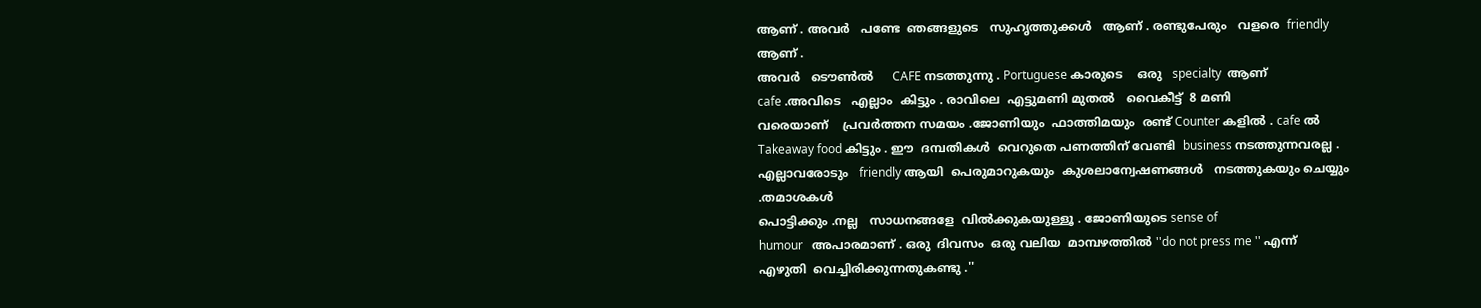ആണ് . അവർ   പണ്ടേ  ഞങ്ങളുടെ   സുഹൃത്തുക്കൾ   ആണ് . രണ്ടുപേരും   വളരെ  friendly ആണ് .
അവർ   ടൌൺൽ     CAFE നടത്തുന്നു . Portuguese കാരുടെ    ഒരു   specialty  ആണ്
cafe .അവിടെ   എല്ലാം  കിട്ടും . രാവിലെ  എട്ടുമണി മുതൽ   വൈകീട്ട്  8 മണി
വരെയാണ്    പ്രവർത്തന സമയം .ജോണിയും  ഫാത്തിമയും  രണ്ട് Counter കളിൽ . cafe ൽ   Takeaway food കിട്ടും . ഈ  ദമ്പതികൾ  വെറുതെ പണത്തിന് വേണ്ടി  business നടത്തുന്നവരല്ല . എല്ലാവരോടും   friendly ആയി  പെരുമാറുകയും  കുശലാന്വേഷണങ്ങൾ   നടത്തുകയും ചെയ്യും .തമാശകൾ
പൊട്ടിക്കും .നല്ല   സാധനങ്ങളേ  വിൽക്കുകയുള്ളൂ . ജോണിയുടെ sense of
humour   അപാരമാണ് . ഒരു  ദിവസം  ഒരു വലിയ  മാമ്പഴത്തിൽ ''do not press me '' എന്ന്   എഴുതി  വെച്ചിരിക്കുന്നതുകണ്ടു .''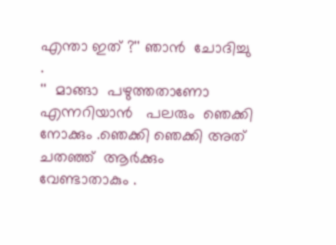എന്താ ഇത് ?'' ഞാൻ  ചോദിച്ചു .
''  മാങ്ങാ  പഴുത്തതാണോ  എന്നറിയാൻ   പലരും  ഞെക്കി നോക്കും .ഞെക്കി ഞെക്കി അത്   ചതഞ്ഞ്  ആർക്കും  വേണ്ടാതാകും .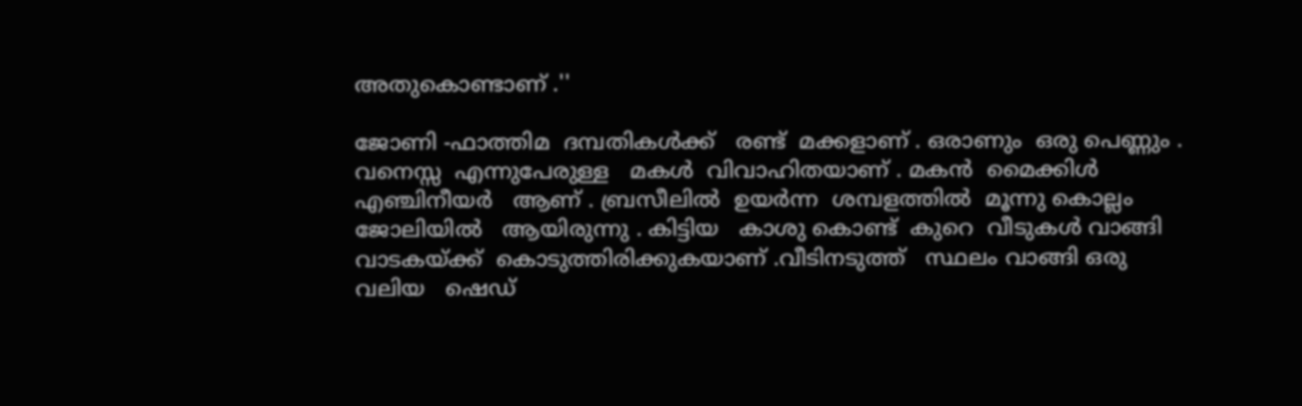അതുകൊണ്ടാണ് .''

ജോണി -ഫാത്തിമ  ദമ്പതികൾക്ക്   രണ്ട്  മക്കളാണ് . ഒരാണും  ഒരു പെണ്ണും .
വനെസ്സ  എന്നുപേരുള്ള   മകൾ  വിവാഹിതയാണ് . മകൻ  മൈക്കിൾ
എഞ്ചിനീയർ   ആണ് . ബ്രസീലിൽ  ഉയർന്ന  ശമ്പളത്തിൽ  മൂന്നു കൊല്ലം
ജോലിയിൽ   ആയിരുന്നു . കിട്ടിയ   കാശു കൊണ്ട്  കുറെ  വീടുകൾ വാങ്ങി
വാടകയ്ക്ക്  കൊടുത്തിരിക്കുകയാണ് .വീടിനടുത്ത്   സ്ഥലം വാങ്ങി ഒരു
വലിയ   ഷെഡ്‌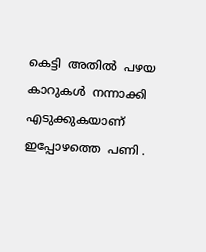കെട്ടി  അതിൽ  പഴയ  കാറുകൾ  നന്നാക്കി  എടുക്കുകയാണ്
ഇപ്പോഴത്തെ  പണി .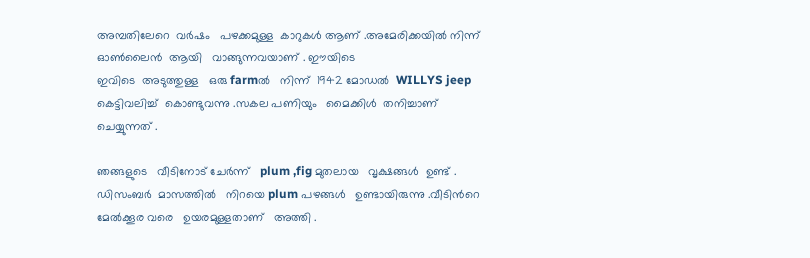അമ്പതിലേറെ  വർഷം   പഴക്കമുള്ള  കാറുകൾ ആണ് .അമേരിക്കയിൽ നിന്ന്  ഓൺലൈൻ  ആയി   വാങ്ങുന്നവയാണ് . ഈയിടെ
ഇവിടെ  അടുത്തുള്ള   ഒരു farmൽ   നിന്ന്  1942 മോഡൽ  WILLYS jeep  കെട്ടിവലിച്ച്  കൊണ്ടുവന്നു .സകല പണിയും   മൈക്കിൾ  തനിച്ചാണ് ചെയ്യുന്നത് .

ഞങ്ങളുടെ   വീടിനോട് ചേർന്ന്   plum ,fig മുതലായ   വൃക്ഷങ്ങൾ  ഉണ്ട് .
ഡിസംബർ  മാസത്തിൽ   നിറയെ plum പഴങ്ങൾ   ഉണ്ടായിരുന്നു .വീടിൻറെ
മേൽക്കൂര വരെ   ഉയരമുള്ളതാണ്   അത്തി .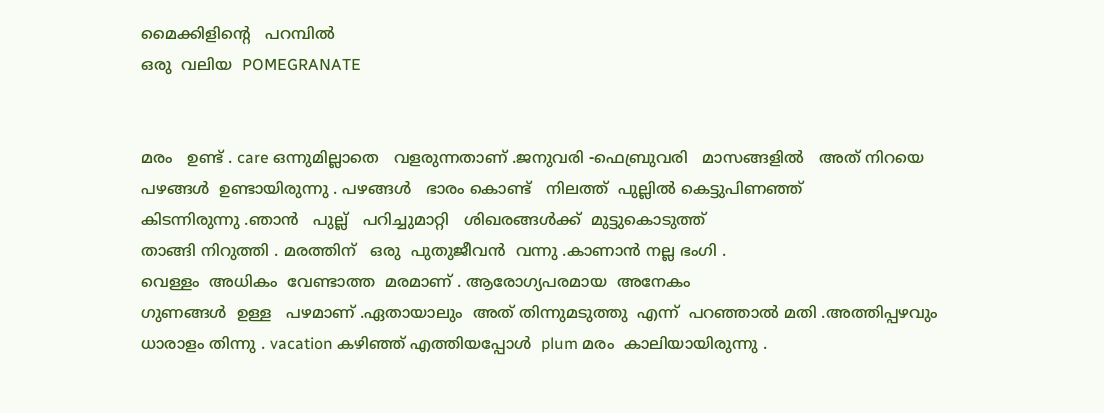മൈക്കിളിന്റെ   പറമ്പിൽ
ഒരു  വലിയ  POMEGRANATE


മരം   ഉണ്ട് . care ഒന്നുമില്ലാതെ   വളരുന്നതാണ് .ജനുവരി -ഫെബ്രുവരി   മാസങ്ങളിൽ   അത് നിറയെ  പഴങ്ങൾ  ഉണ്ടായിരുന്നു . പഴങ്ങൾ   ഭാരം കൊണ്ട്   നിലത്ത്  പുല്ലിൽ കെട്ടുപിണഞ്ഞ്
കിടന്നിരുന്നു .ഞാൻ   പുല്ല്   പറിച്ചുമാറ്റി   ശിഖരങ്ങൾക്ക്  മുട്ടുകൊടുത്ത്
താങ്ങി നിറുത്തി . മരത്തിന്   ഒരു  പുതുജീവൻ  വന്നു .കാണാൻ നല്ല ഭംഗി .
വെള്ളം  അധികം  വേണ്ടാത്ത  മരമാണ് . ആരോഗ്യപരമായ  അനേകം
ഗുണങ്ങൾ  ഉള്ള   പഴമാണ് .ഏതായാലും  അത് തിന്നുമടുത്തു  എന്ന്  പറഞ്ഞാൽ മതി .അത്തിപ്പഴവും   ധാരാളം തിന്നു . vacation കഴിഞ്ഞ് എത്തിയപ്പോൾ  plum മരം  കാലിയായിരുന്നു .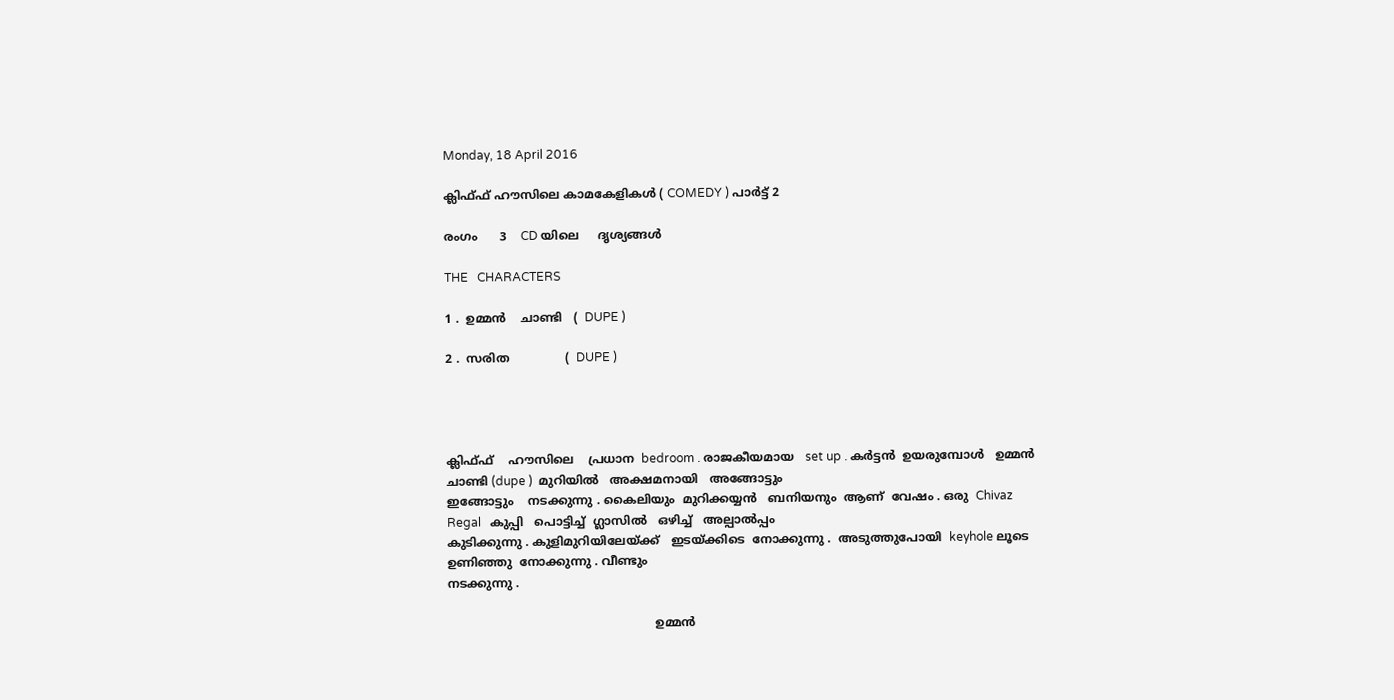Monday, 18 April 2016

ക്ലിഫ്ഫ് ഹൗസിലെ കാമകേളികൾ ( COMEDY ) പാർട്ട്‌ 2

രംഗം      3    CD യിലെ     ദൃശ്യങ്ങൾ

THE   CHARACTERS

1 .  ഉമ്മൻ    ചാണ്ടി   (  DUPE )

2 .  സരിത               (  DUPE )




ക്ലിഫ്ഫ്    ഹൗസിലെ    പ്രധാന  bedroom . രാജകീയമായ   set up . കർട്ടൻ  ഉയരുമ്പോൾ   ഉമ്മൻ   ചാണ്ടി (dupe )  മുറിയിൽ   അക്ഷമനായി   അങ്ങോട്ടും
ഇങ്ങോട്ടും    നടക്കുന്നു . കൈലിയും  മുറിക്കയ്യൻ   ബനിയനും  ആണ്  വേഷം . ഒരു  Chivaz  Regal   കുപ്പി   പൊട്ടിച്ച്  ഗ്ലാസിൽ   ഒഴിച്ച്   അല്പാൽപ്പം
കുടിക്കുന്നു . കുളിമുറിയിലേയ്ക്ക്   ഇടയ്ക്കിടെ  നോക്കുന്നു .  അടുത്തുപോയി  keyhole ലൂടെ   ഉണിഞ്ഞു  നോക്കുന്നു . വീണ്ടും
നടക്കുന്നു .

                                                        ഉമ്മൻ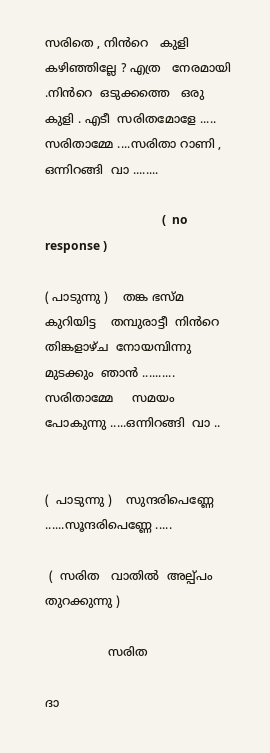സരിതെ , നിൻറെ   കുളി   കഴിഞ്ഞില്ലേ ? എത്ര   നേരമായി .നിൻറെ  ഒടുക്കത്തെ   ഒരു  കുളി . എടീ  സരിതമോളേ ..... സരിതാമ്മേ ....സരിതാ റാണി , ഒന്നിറങ്ങി  വാ ........

                                       (  no   response )

( പാടുന്നു )    തങ്ക ഭസ്മ കുറിയിട്ട    തമ്പുരാട്ടീ  നിൻറെ   തിങ്കളാഴ്ച  നോയമ്പിന്നു മുടക്കും  ഞാൻ ..........       സരിതാമ്മേ     സമയം   പോകുന്നു .....ഒന്നിറങ്ങി  വാ ..


(  പാടുന്നു )    സുന്ദരിപെണ്ണേ  ......സൂന്ദരിപെണ്ണേ .....

 (  സരിത   വാതിൽ  അല്പ്പം   തുറക്കുന്നു )

                 സരിത

ദാ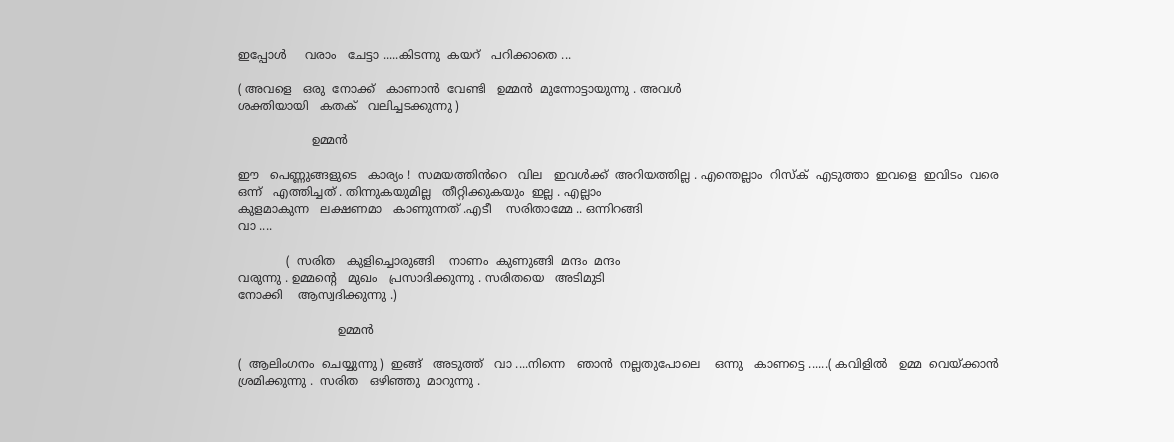ഇപ്പോൾ     വരാം   ചേട്ടാ .....കിടന്നു  കയറ്   പറിക്കാതെ ...

( അവളെ   ഒരു  നോക്ക്   കാണാൻ  വേണ്ടി   ഉമ്മൻ  മുന്നോട്ടായുന്നു . അവൾ
ശക്തിയായി   കതക്   വലിച്ചടക്കുന്നു )

                    ഉമ്മൻ

ഈ   പെണ്ണുങ്ങളുടെ   കാര്യം !  സമയത്തിൻറെ   വില   ഇവൾക്ക്  അറിയത്തില്ല . എന്തെല്ലാം  റിസ്ക്‌  എടുത്താ  ഇവളെ  ഇവിടം  വരെ
ഒന്ന്   എത്തിച്ചത് . തിന്നുകയുമില്ല   തീറ്റിക്കുകയും  ഇല്ല . എല്ലാം
കുളമാകുന്ന   ലക്ഷണമാ   കാണുന്നത് .എടീ    സരിതാമ്മേ .. ഒന്നിറങ്ങി
വാ ....

             (  സരിത   കുളിച്ചൊരുങ്ങി    നാണം  കുണുങ്ങി  മന്ദം  മന്ദം
വരുന്നു . ഉമ്മന്റെ   മുഖം   പ്രസാദിക്കുന്നു . സരിതയെ   അടിമുടി
നോക്കി    ആസ്വദിക്കുന്നു .)

                           ഉമ്മൻ

(  ആലിംഗനം  ചെയ്യുന്നു )  ഇങ്ങ്   അടുത്ത്   വാ ....നിന്നെ   ഞാൻ  നല്ലതുപോലെ    ഒന്നു   കാണട്ടെ ......( കവിളിൽ   ഉമ്മ  വെയ്ക്കാൻ  ശ്രമിക്കുന്നു .  സരിത   ഒഴിഞ്ഞു  മാറുന്നു .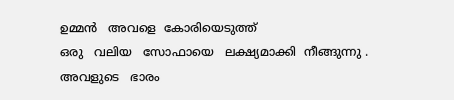ഉമ്മൻ   അവളെ  കോരിയെടുത്ത്
ഒരു   വലിയ   സോഫായെ   ലക്ഷ്യമാക്കി  നീങ്ങുന്നു . അവളുടെ   ഭാരം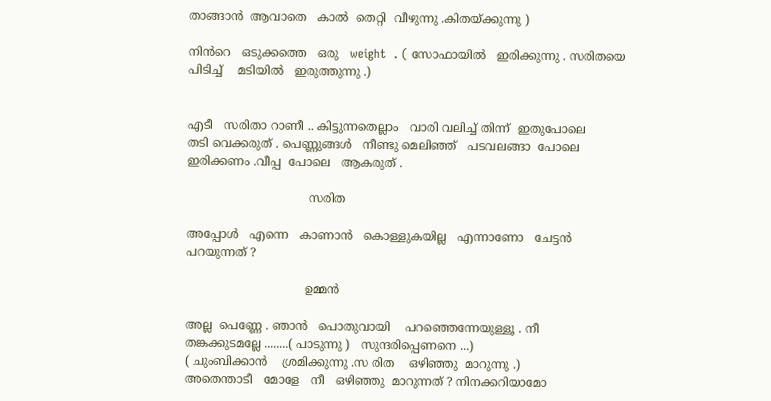താങ്ങാൻ  ആവാതെ   കാൽ  തെറ്റി  വീഴുന്നു .കിതയ്ക്കുന്നു )

നിൻറെ   ഒടുക്കത്തെ   ഒരു   weight  . ( സോഫായിൽ   ഇരിക്കുന്നു . സരിതയെ
പിടിച്ച്    മടിയിൽ   ഇരുത്തുന്നു .)


എടീ   സരിതാ റാണീ .. കിട്ടുന്നതെല്ലാം   വാരി വലിച്ച് തിന്ന്  ഇതുപോലെ
തടി വെക്കരുത് . പെണ്ണുങ്ങൾ   നീണ്ടു മെലിഞ്ഞ്   പടവലങ്ങാ  പോലെ
ഇരിക്കണം .വീപ്പ  പോലെ   ആകരുത് .

                                 സരിത

അപ്പോൾ   എന്നെ   കാണാൻ   കൊള്ളുകയില്ല   എന്നാണോ   ചേട്ടൻ
പറയുന്നത് ?

                                ഉമ്മൻ

അല്ല  പെണ്ണേ . ഞാൻ   പൊതുവായി    പറഞ്ഞെന്നേയുള്ളൂ . നീ
തങ്കക്കുടമല്ലേ ........( പാടുന്നു )   സുന്ദരിപ്പെണനെ ...)
( ചുംബിക്കാൻ    ശ്രമിക്കുന്നു .സ രിത    ഒഴിഞ്ഞു  മാറുന്നു .)
അതെന്താടീ   മോളേ   നീ   ഒഴിഞ്ഞു  മാറുന്നത് ? നിനക്കറിയാമോ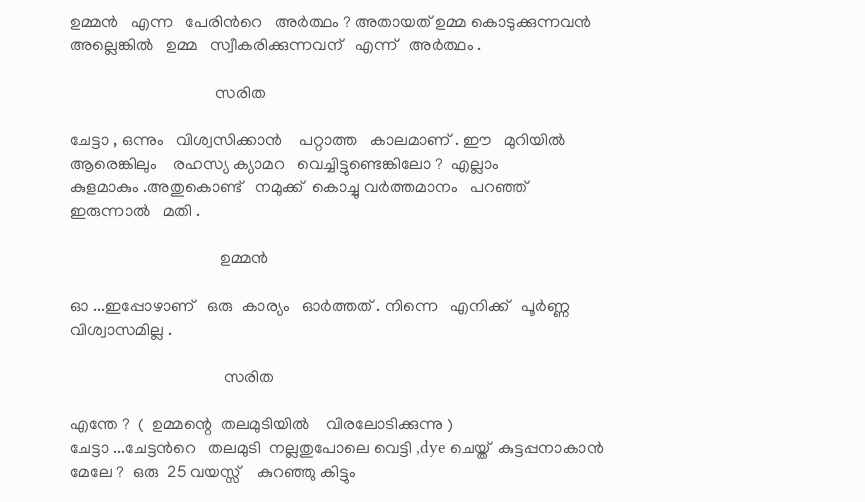ഉമ്മൻ   എന്ന   പേരിൻറെ   അർത്ഥം ? അതായത് ഉമ്മ കൊടുക്കുന്നവൻ
അല്ലെങ്കിൽ   ഉമ്മ   സ്വീകരിക്കുന്നവന്   എന്ന്   അർത്ഥം .

                                   സരിത

ചേട്ടാ , ഒന്നും   വിശ്വസിക്കാൻ    പറ്റാത്ത   കാലമാണ് . ഈ   മുറിയിൽ
ആരെങ്കിലും    രഹസ്യ ക്യാമറ   വെച്ചിട്ടുണ്ടെങ്കിലോ ?  എല്ലാം
കുളമാകും .അതുകൊണ്ട്   നമുക്ക്  കൊച്ചു വർത്തമാനം   പറഞ്ഞ്
ഇരുന്നാൽ   മതി .

                                    ഉമ്മൻ

ഓ ...ഇപ്പോഴാണ്   ഒരു  കാര്യം   ഓർത്തത്‌ . നിന്നെ   എനിക്ക്   പൂർണ്ണ
വിശ്വാസമില്ല .

                                     സരിത

എന്തേ ?  (  ഉമ്മന്റെ  തലമുടിയിൽ    വിരലോടിക്കുന്നു )
ചേട്ടാ ...ചേട്ടൻറെ   തലമുടി  നല്ലതുപോലെ വെട്ടി ,dye ചെയ്ത്  കുട്ടപ്പനാകാൻ
മേലേ ?  ഒരു  25 വയസ്സ്    കുറഞ്ഞു കിട്ടും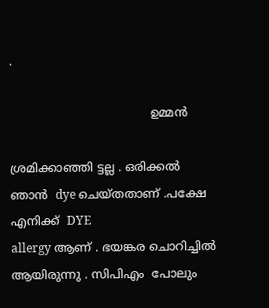.

                                      ഉമ്മൻ

ശ്രമിക്കാഞ്ഞി ട്ടല്ല . ഒരിക്കൽ  ഞാൻ  dye ചെയ്തതാണ് .പക്ഷേ  എനിക്ക്  DYE
allergy ആണ് . ഭയങ്കര ചൊറിച്ചിൽ   ആയിരുന്നു . സിപിഎം  പോലും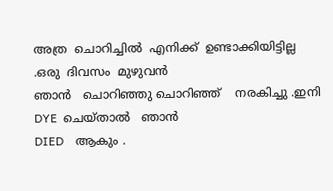അത്ര  ചൊറിച്ചിൽ  എനിക്ക്  ഉണ്ടാക്കിയിട്ടില്ല .ഒരു  ദിവസം  മുഴുവൻ
ഞാൻ   ചൊറിഞ്ഞു ചൊറിഞ്ഞ്    നരകിച്ചു .ഇനി   DYE  ചെയ്‌താൽ   ഞാൻ
DIED    ആകും .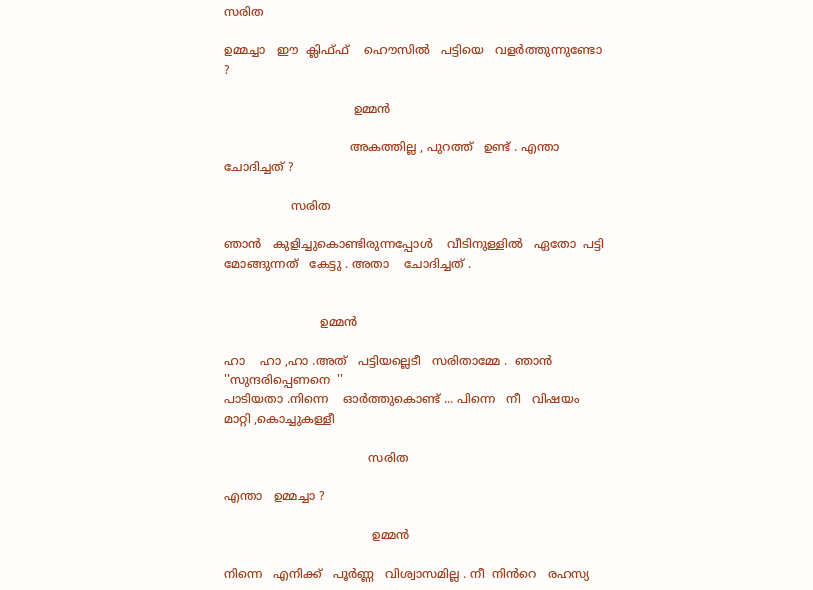സരിത

ഉമ്മച്ചാ   ഈ  ക്ലിഫ്ഫ്    ഹൌസിൽ   പട്ടിയെ   വളർത്തുന്നുണ്ടോ ?

                                   ഉമ്മൻ

                                  അകത്തില്ല , പുറത്ത്   ഉണ്ട് . എന്താ   ചോദിച്ചത് ?

                  സരിത

ഞാൻ   കുളിച്ചുകൊണ്ടിരുന്നപ്പോൾ    വീടിനുള്ളിൽ   ഏതോ  പട്ടി
മോങ്ങുന്നത്   കേട്ടു . അതാ    ചോദിച്ചത് .


                          ഉമ്മൻ

ഹാ    ഹാ ,ഹാ .അത്   പട്ടിയല്ലെടീ   സരിതാമ്മേ .  ഞാൻ ''സുന്ദരിപ്പെണനെ  ''
പാടിയതാ .നിന്നെ    ഓർത്തുകൊണ്ട്‌ ... പിന്നെ   നീ   വിഷയം   മാറ്റി ,കൊച്ചുകള്ളീ

                                       സരിത

എന്താ   ഉമ്മച്ചാ ?

                                        ഉമ്മൻ

നിന്നെ   എനിക്ക്   പൂർണ്ണ   വിശ്വാസമില്ല . നീ  നിൻറെ   രഹസ്യ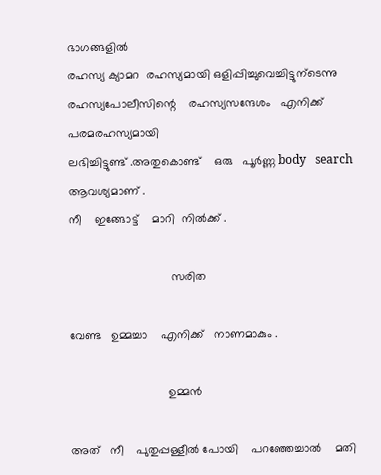ഭാഗങ്ങളിൽ
രഹസ്യ ക്യാമറ  രഹസ്യമായി ഒളിപ്പിച്ചുവെച്ചിട്ടുന്ടെന്നു   രഹസ്യപോലീസിന്റെ    രഹസ്യസന്ദേശം   എനിക്ക്   പരമരഹസ്യമായി
ലഭിച്ചിട്ടുണ്ട് .അതുകൊണ്ട്    ഒരു   പൂർണ്ണ body   search   ആവശ്യമാണ് .
നീ    ഇങ്ങോട്ട്    മാറി  നിൽക്ക് .

                               സരിത

വേണ്ട   ഉമ്മച്ചാ    എനിക്ക്   നാണമാകും .

                              ഉമ്മൻ

അത്   നീ    പുതുപ്പള്ളീൽ പോയി    പറഞ്ഞേച്ചാൽ    മതി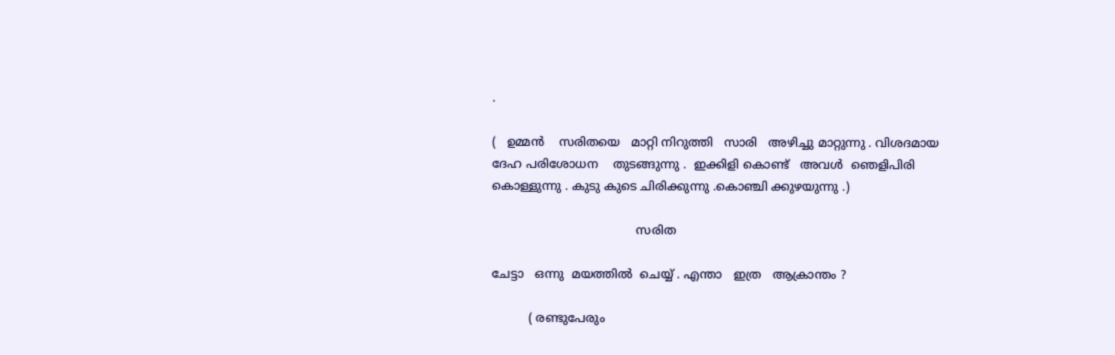.

(   ഉമ്മൻ    സരിതയെ   മാറ്റി നിറുത്തി   സാരി   അഴിച്ചു മാറ്റുന്നു . വിശദമായ
ദേഹ പരിശോധന    തുടങ്ങുന്നു .  ഇക്കിളി കൊണ്ട്   അവൾ  ഞെളിപിരി
കൊള്ളുന്നു . കുടു കുടെ ചിരിക്കുന്നു .കൊഞ്ചി ക്കുഴയുന്നു .)

                                       സരിത

ചേട്ടാ   ഒന്നു  മയത്തിൽ  ചെയ്യ് . എന്താ   ഇത്ര   ആക്രാന്തം ?

          ( രണ്ടുപേരും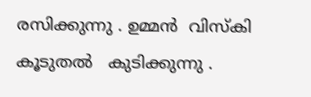രസിക്കുന്നു . ഉമ്മൻ  വിസ്കി  കൂടുതൽ   കുടിക്കുന്നു .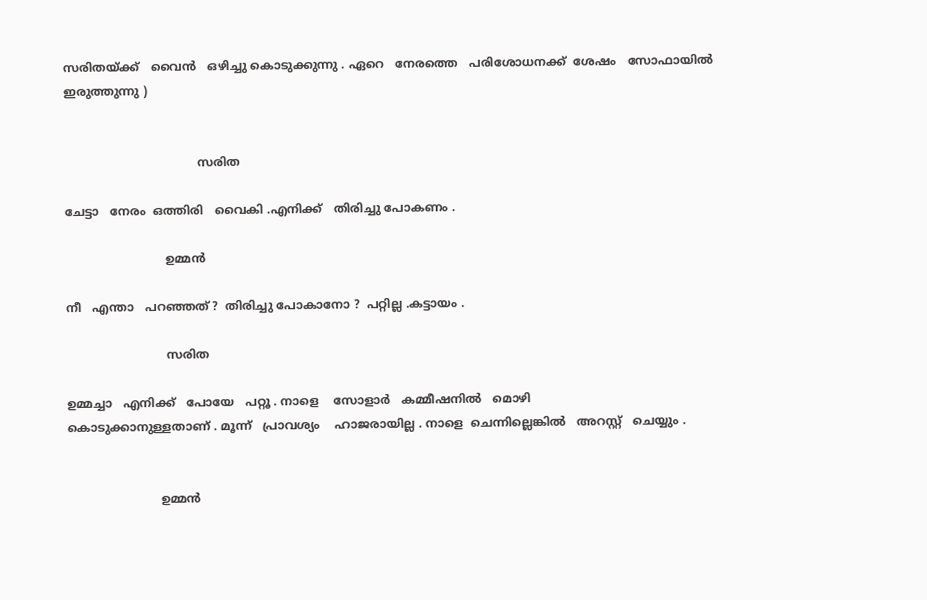സരിതയ്ക്ക്   വൈൻ   ഒഴിച്ചു കൊടുക്കുന്നു . ഏറെ   നേരത്തെ   പരിശോധനക്ക്  ശേഷം   സോഫായിൽ  ഇരുത്തുന്നു )


                                    സരിത

ചേട്ടാ   നേരം  ഒത്തിരി   വൈകി .എനിക്ക്   തിരിച്ചു പോകണം .

                           ഉമ്മൻ

നീ   എന്താ   പറഞ്ഞത് ?  തിരിച്ചു പോകാനോ ?  പറ്റില്ല .കട്ടായം .

                           സരിത

ഉമ്മച്ചാ   എനിക്ക്   പോയേ   പറ്റൂ . നാളെ    സോളാർ   കമ്മീഷനിൽ   മൊഴി
കൊടുക്കാനുള്ളതാണ് . മൂന്ന്   പ്രാവശ്യം    ഹാജരായില്ല . നാളെ  ചെന്നില്ലെങ്കിൽ   അറസ്റ്റ്   ചെയ്യും .


                         ഉമ്മൻ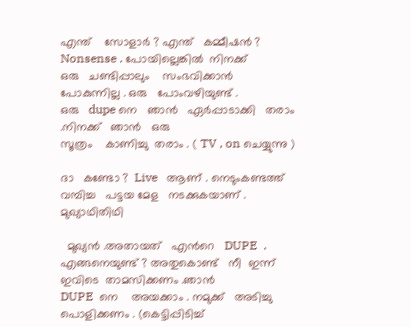എന്ത്    സോളാർ ? എന്ത്   കമ്മീഷൻ ?  Nonsense . പോയില്ലെങ്കിൽ  നിനക്ക്
ഒരു   ചണ്ടിപ്പാലും    സംഭവിക്കാൻ   പോകുന്നില്ല . ഒരു   പോംവഴിയുണ്ട് .
ഒരു   dupe നെ   ഞാൻ   ഏർപ്പാടാക്കി   തരാം .നിനക്ക്   ഞാൻ   ഒരു
സൂത്രം    കാണിച്ചു  തരാം . ( TV , on ചെയ്യുന്നു )

ദാ   കണ്ടോ ?  Live   ആണ് . നെടുംകണ്ടത്ത്   വമ്പിച്ച   പട്ടയ മേള   നടക്കുകയാണ് . മുഖ്യാഥിതിഥി

  മുഖ്യൻ .അതായത്   എൻറെ   DUPE  .
എങ്ങനെയുണ്ട് ? അതുകൊണ്ട്   നീ  ഇന്ന്  ഇവിടെ  താമസിക്കണം .ഞാൻ
DUPE  നെ    അയക്കാം . നമുക്ക്   അടിച്ചു  പൊളിക്കണം . (കെട്ടിപ്പിടിച്ച്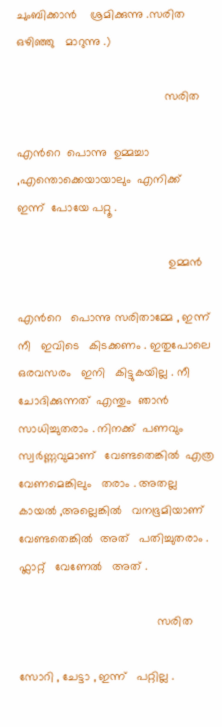ചുംബിക്കാൻ    ശ്രമിക്കുന്നു .സരിത   ഒഴിഞ്ഞു   മാറുന്നു .)

                                             സരിത

എൻറെ  പൊന്നു  ഉമ്മച്ചാ ,എന്തൊക്കെയായാലും  എനിക്ക്  ഇന്ന്  പോയേ പറ്റൂ .

                                              ഉമ്മൻ

എൻറെ   പൊന്നു സരിതാമ്മേ , ഇന്ന്  നീ   ഇവിടെ   കിടക്കണം . ഇതുപോലെ
ഒരവസരം   ഇനി   കിട്ടുകയില്ല . നീ  ചോദിക്കുന്നത്  എന്തും  ഞാൻ  സാധിച്ചുതരാം . നിനക്ക്  പണവും  സ്വർണ്ണവുമാണ്   വേണ്ടതെങ്കിൽ  എത്ര
വേണമെങ്കിലും   തരാം . അതല്ല   കായൽ ,അല്ലെങ്കിൽ   വനഭൂമിയാണ്
വേണ്ടതെങ്കിൽ  അത്   പതിച്ചുതരാം . ഫ്ലാറ്റ്   വേണേൽ   അത് .

                                          സരിത

സോറി , ചേട്ടാ , ഇന്ന്   പറ്റില്ല .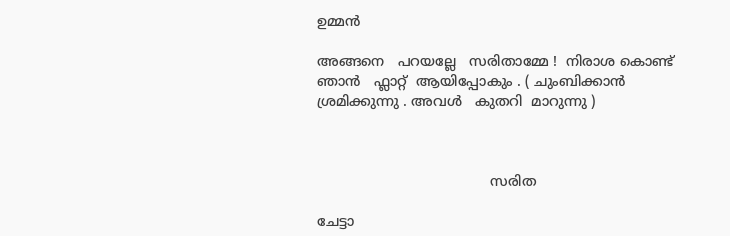ഉമ്മൻ

അങ്ങനെ   പറയല്ലേ   സരിതാമ്മേ !  നിരാശ കൊണ്ട്   ഞാൻ   ഫ്ലാറ്റ്  ആയിപ്പോകും . ( ചുംബിക്കാൻ    ശ്രമിക്കുന്നു . അവൾ   കുതറി  മാറുന്നു )



                                        സരിത

ചേട്ടാ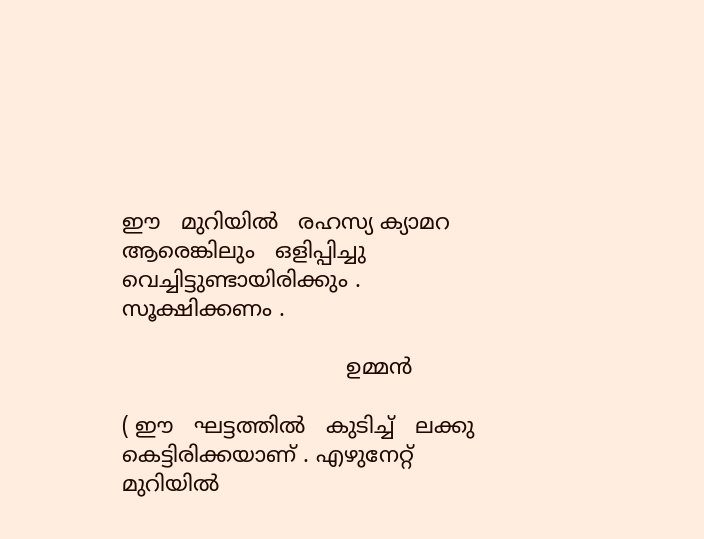ഈ   മുറിയിൽ   രഹസ്യ ക്യാമറ   ആരെങ്കിലും   ഒളിപ്പിച്ചു
വെച്ചിട്ടുണ്ടായിരിക്കും . സൂക്ഷിക്കണം .

                                 ഉമ്മൻ

( ഈ   ഘട്ടത്തിൽ   കുടിച്ച്   ലക്കു കെട്ടിരിക്കയാണ് . എഴുനേറ്റ്   മുറിയിൽ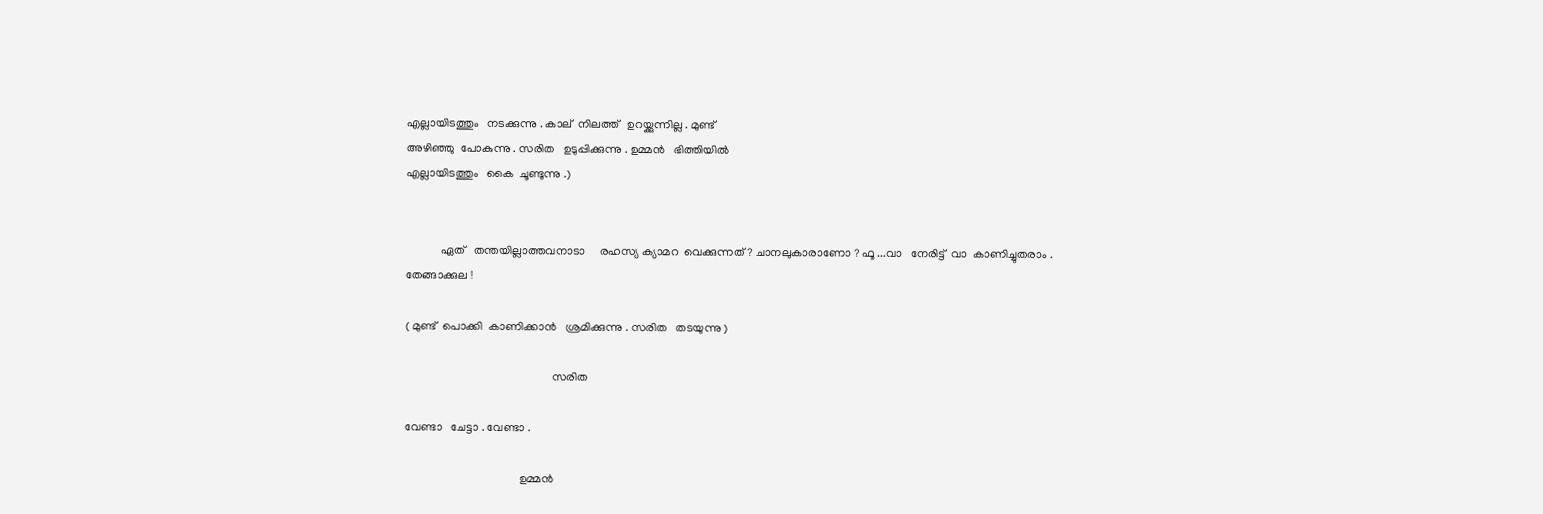എല്ലായിടത്തും   നടക്കുന്നു . കാല്  നിലത്ത്   ഉറയ്ക്കുന്നില്ല . മുണ്ട്
അഴിഞ്ഞു  പോകുന്നു . സരിത   ഉടുപ്പിക്കുന്നു . ഉമ്മൻ   ഭിത്തിയിൽ
എല്ലായിടത്തും   കൈ  ചൂണ്ടുന്നു .)


            ഏത്   തന്തയില്ലാത്തവനാടാ     രഹസ്യ ക്യാമറ  വെക്കുന്നത് ? ചാനലുകാരാണോ ? ഫൂ ...വാ   നേരിട്ട്  വാ  കാണിച്ചുതരാം . തേങ്ങാക്കുല !

( മുണ്ട്  പൊക്കി  കാണിക്കാൻ   ശ്രമിക്കുന്നു . സരിത   തടയുന്നു )

                                                  സരിത

വേണ്ടാ   ചേട്ടാ . വേണ്ടാ .

                                       ഉമ്മൻ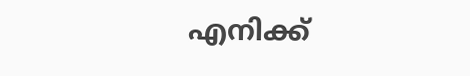എനിക്ക്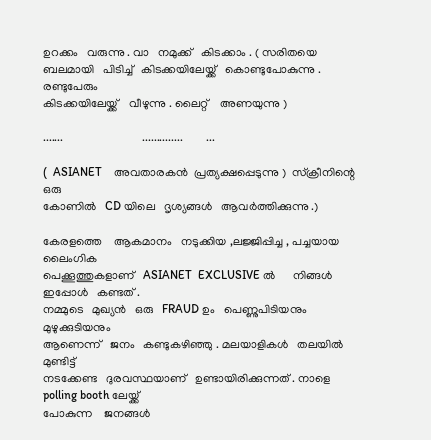ഉറക്കം   വരുന്നു . വാ   നമുക്ക്   കിടക്കാം . ( സരിതയെ
ബലമായി   പിടിച്ച്   കിടക്കയിലേയ്ക്ക്   കൊണ്ടുപോകുന്നു . രണ്ടുപേരും
കിടക്കയിലേയ്ക്ക്    വീഴുന്നു . ലൈറ്റ്    അണയുന്നു )

.......                           ..............        ...

(  ASIANET    അവതാരകൻ  പ്രത്യക്ഷപ്പെടുന്നു )  സ്ക്രീനിന്റെ   ഒരു
കോണിൽ   CD യിലെ   ദൃശ്യങ്ങൾ   ആവർത്തിക്കുന്നു .)

കേരളത്തെ    ആകമാനം   നടുക്കിയ ,ലജ്ജിപ്പിച്ച , പച്ചയായ   ലൈംഗിക
പെക്കൂത്തുകളാണ്   ASIANET  EXCLUSIVE ൽ      നിങ്ങൾ   ഇപ്പോൾ   കണ്ടത് .
നമ്മുടെ   മുഖ്യൻ   ഒരു   FRAUD ഉം   പെണ്ണുപിടിയനും   മുഴുക്കുടിയനും
ആണെന്ന്   ജനം   കണ്ടുകഴിഞ്ഞു . മലയാളികൾ   തലയിൽ  മുണ്ടിട്ട്
നടക്കേണ്ട   ദുരവസ്ഥയാണ്   ഉണ്ടായിരിക്കുന്നത് . നാളെ   polling booth ലേയ്ക്ക്
പോകുന്ന    ജനങ്ങൾ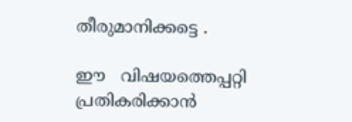തീരുമാനിക്കട്ടെ .

ഈ   വിഷയത്തെപ്പറ്റി    പ്രതികരിക്കാൻ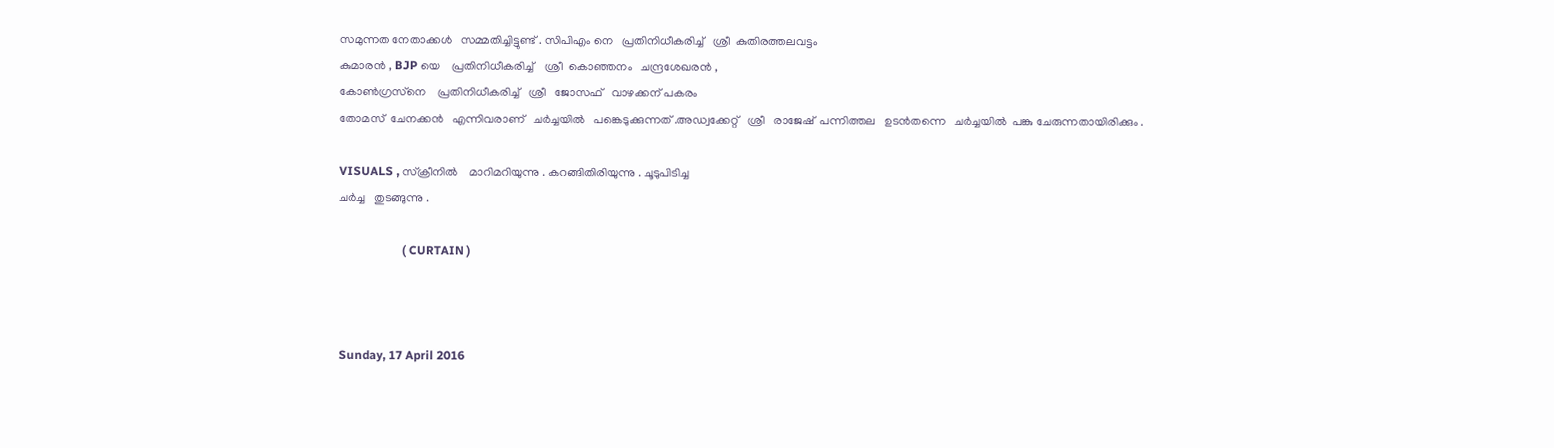സമുന്നത നേതാക്കൾ   സമ്മതിച്ചിട്ടുണ്ട് . സിപിഎം നെ   പ്രതിനിധീകരിച്ച്   ശ്രീ  കുതിരത്തലവട്ടം
കുമാരൻ , BJP യെ    പ്രതിനിധീകരിച്ച്    ശ്രീ  കൊഞ്ഞനം   ചന്ദ്രശേഖരൻ ,
കോൺഗ്രസ്‌നെ    പ്രതിനിധീകരിച്ച്   ശ്രീ   ജോസഫ്‌   വാഴക്കന് പകരം
തോമസ്‌  ചേനക്കൻ   എന്നിവരാണ്   ചർച്ചയിൽ   പങ്കെടുക്കുന്നത് .അഡ്വക്കേറ്റ്   ശ്രീ   രാജേഷ്‌  പന്നിത്തല   ഉടൻതന്നെ   ചർച്ചയിൽ  പങ്കു ചേരുന്നതായിരിക്കും .

VISUALS , സ്ക്രീനിൽ    മാറിമറിയുന്നു . കറങ്ങിതിരിയുന്നു . ചൂടുപിടിച്ച
ചർച്ച   തുടങ്ങുന്നു .

                     ( CURTAIN )



Sunday, 17 April 2016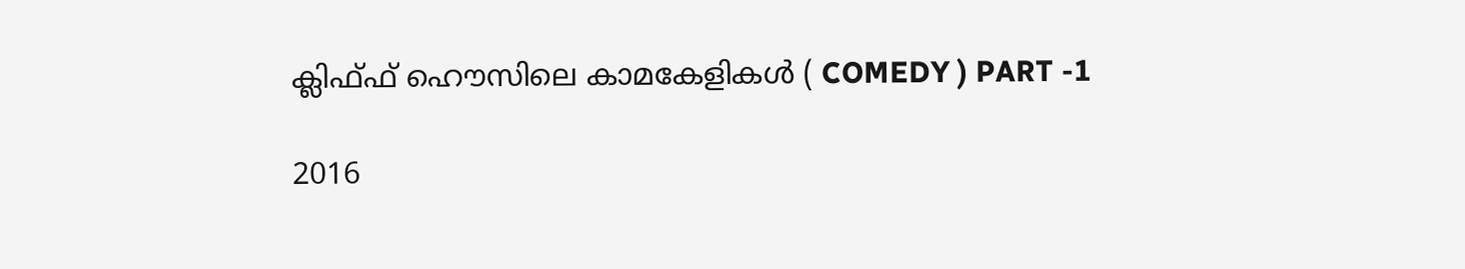ക്ലിഫ്ഫ് ഹൌസിലെ കാമകേളികൾ ( COMEDY ) PART -1

2016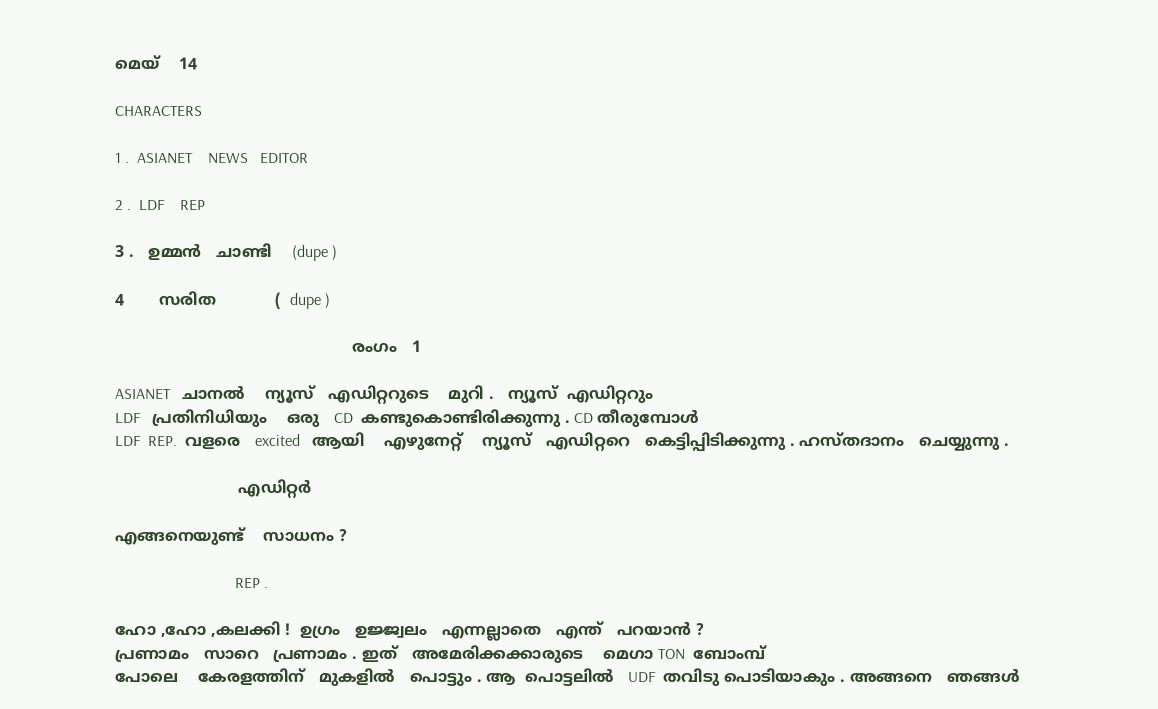മെയ്‌    14

CHARACTERS

1 .  ASIANET    NEWS   EDITOR

2 .  LDF    REP

3 .   ഉമ്മൻ   ചാണ്ടി    (dupe )

4       സരിത            (  dupe )

                                                രംഗം   1

ASIANET   ചാനൽ    ന്യൂസ്‌   എഡിറ്ററുടെ    മുറി .   ന്യൂസ്‌  എഡിറ്ററും
LDF   പ്രതിനിധിയും    ഒരു   CD  കണ്ടുകൊണ്ടിരിക്കുന്നു . CD തീരുമ്പോൾ
LDF  REP.  വളരെ   excited   ആയി    എഴുനേറ്റ്    ന്യൂസ്‌   എഡിറ്ററെ   കെട്ടിപ്പിടിക്കുന്നു . ഹസ്തദാനം   ചെയ്യുന്നു .

                         എഡിറ്റർ

എങ്ങനെയുണ്ട്    സാധനം ?

                              REP .

ഹോ ,ഹോ ,കലക്കി !  ഉഗ്രം   ഉജ്ജ്വലം   എന്നല്ലാതെ   എന്ത്   പറയാൻ ?
പ്രണാമം   സാറെ   പ്രണാമം . ഇത്   അമേരിക്കക്കാരുടെ    മെഗാ TON  ബോംമ്പ്
പോലെ    കേരളത്തിന്‌   മുകളിൽ   പൊട്ടും . ആ  പൊട്ടലിൽ   UDF  തവിടു പൊടിയാകും . അങ്ങനെ   ഞങ്ങൾ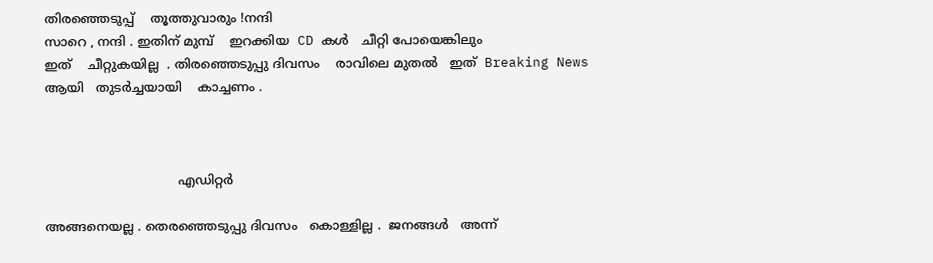തിരഞ്ഞെടുപ്പ്    തൂത്തുവാരും !നന്ദി
സാറെ , നന്ദി . ഇതിന് മുമ്പ്    ഇറക്കിയ  CD കൾ   ചീറ്റി പോയെങ്കിലും
ഇത്    ചീറ്റുകയില്ല  . തിരഞ്ഞെടുപ്പു ദിവസം    രാവിലെ മുതൽ   ഇത്  Breaking News   ആയി   തുടർച്ചയായി    കാച്ചണം .



                                 എഡിറ്റർ

അങ്ങനെയല്ല . തെരഞ്ഞെടുപ്പു ദിവസം   കൊള്ളില്ല .  ജനങ്ങൾ   അന്ന്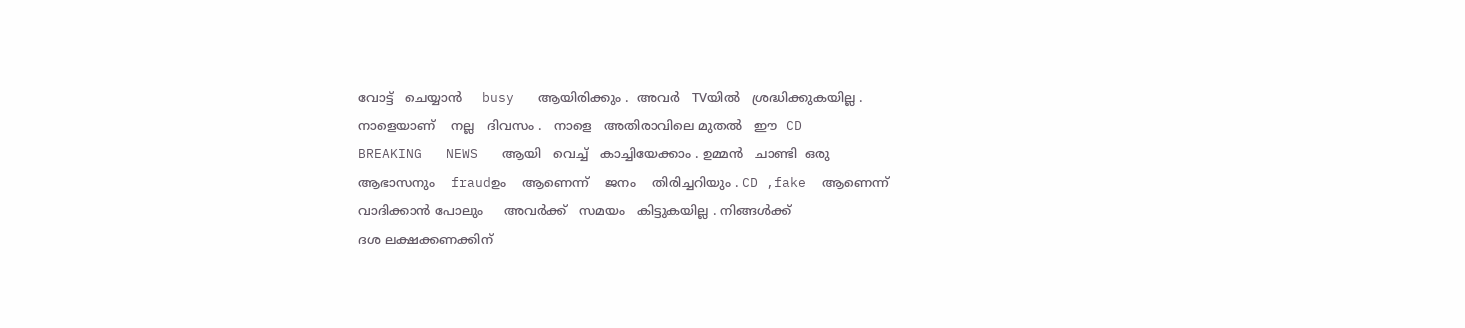വോട്ട്   ചെയ്യാൻ     busy   ആയിരിക്കും .  അവർ   TVയിൽ   ശ്രദ്ധിക്കുകയില്ല .
നാളെയാണ്    നല്ല   ദിവസം .   നാളെ   അതിരാവിലെ മുതൽ   ഈ  CD
BREAKING   NEWS   ആയി   വെച്ച്   കാച്ചിയേക്കാം . ഉമ്മൻ   ചാണ്ടി  ഒരു
ആഭാസനും    fraudഉം    ആണെന്ന്    ജനം    തിരിച്ചറിയും . CD ,fake  ആണെന്ന്
വാദിക്കാൻ പോലും     അവർക്ക്   സമയം   കിട്ടുകയില്ല . നിങ്ങൾക്ക്
ദശ ലക്ഷക്കണക്കിന്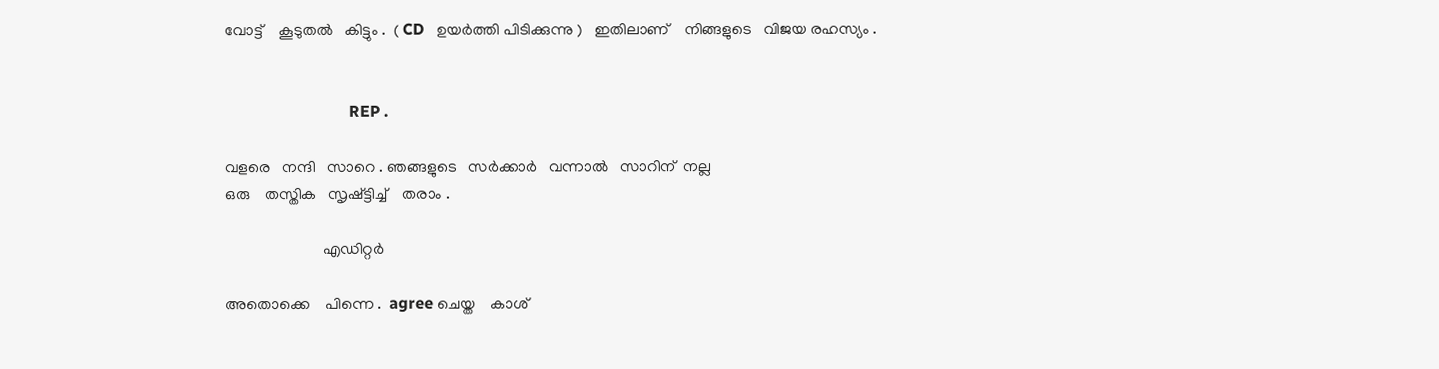വോട്ട്    കൂടുതൽ   കിട്ടും .  ( CD   ഉയർത്തി പിടിക്കുന്നു )   ഇതിലാണ്    നിങ്ങളുടെ   വിജയ രഹസ്യം .


                               REP .

വളരെ   നന്ദി   സാറെ . ഞങ്ങളുടെ   സർക്കാർ   വന്നാൽ   സാറിന്  നല്ല
ഒരു    തസ്തിക   സൃഷ്ട്ടിച്ച്    തരാം .

                         എഡിറ്റർ

അതൊക്കെ    പിന്നെ .  agree ചെയ്ത    കാശ്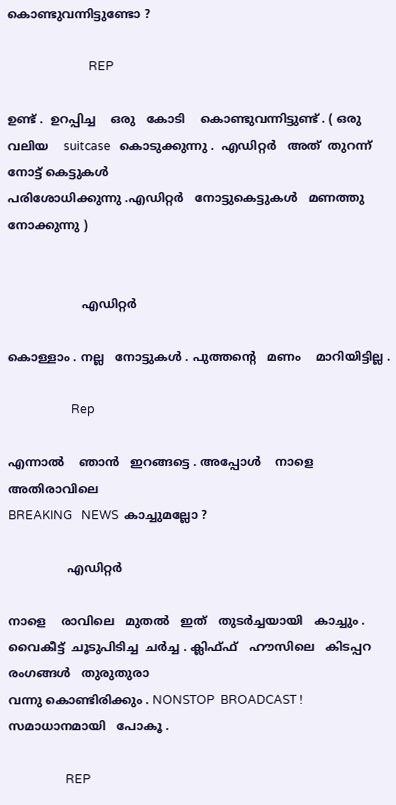കൊണ്ടുവന്നിട്ടുണ്ടോ ?

                           REP

ഉണ്ട് .  ഉറപ്പിച്ച    ഒരു   കോടി    കൊണ്ടുവന്നിട്ടുണ്ട് . ( ഒരു
വലിയ    suitcase   കൊടുക്കുന്നു .  എഡിറ്റർ   അത്  തുറന്ന്   നോട്ട് കെട്ടുകൾ
പരിശോധിക്കുന്നു .എഡിറ്റർ   നോട്ടുകെട്ടുകൾ   മണത്തു നോക്കുന്നു )


                    എഡിറ്റർ

കൊള്ളാം . നല്ല   നോട്ടുകൾ . പുത്തന്റെ   മണം    മാറിയിട്ടില്ല .

                     Rep

എന്നാൽ    ഞാൻ   ഇറങ്ങട്ടെ . അപ്പോൾ    നാളെ   അതിരാവിലെ
BREAKING   NEWS  കാച്ചുമല്ലോ ?

                എഡിറ്റർ

നാളെ    രാവിലെ   മുതൽ   ഇത്   തുടർച്ചയായി   കാച്ചും . വൈകീട്ട്  ചൂടുപിടിച്ച  ചർച്ച . ക്ലിഫ്ഫ്   ഹൗസിലെ   കിടപ്പറ രംഗങ്ങൾ   തുരുതുരാ
വന്നു കൊണ്ടിരിക്കും . NONSTOP  BROADCAST !  സമാധാനമായി   പോകൂ .

                   REP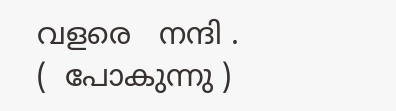വളരെ   നന്ദി .          (  പോകുന്നു )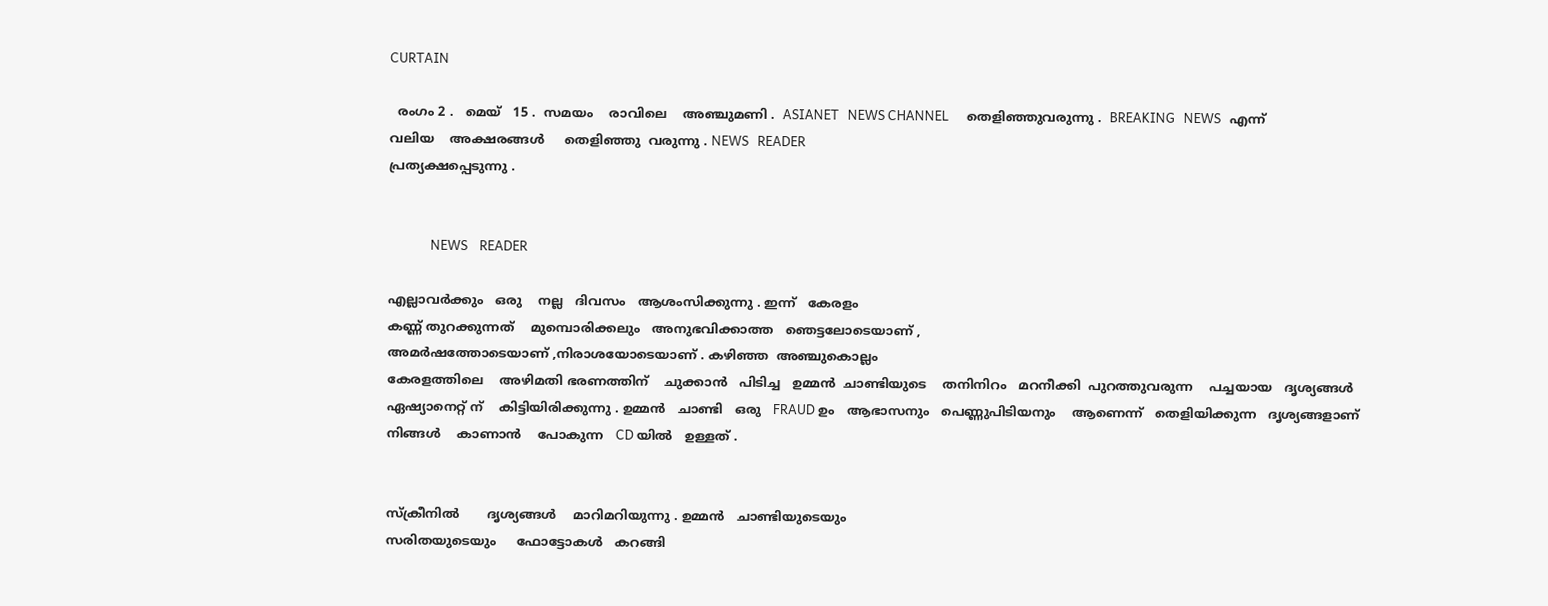CURTAIN

  രംഗം 2 .   മെയ്‌   15 .  സമയം    രാവിലെ    അഞ്ചുമണി .  ASIANET   NEWS CHANNEL      തെളിഞ്ഞുവരുന്നു .  BREAKING   NEWS   എന്ന്
വലിയ    അക്ഷരങ്ങൾ     തെളിഞ്ഞു  വരുന്നു . NEWS   READER
പ്രത്യക്ഷപ്പെടുന്നു .


              NEWS    READER

എല്ലാവർക്കും   ഒരു    നല്ല   ദിവസം   ആശംസിക്കുന്നു . ഇന്ന്   കേരളം
കണ്ണ് തുറക്കുന്നത്    മുമ്പൊരിക്കലും   അനുഭവിക്കാത്ത   ഞെട്ടലോടെയാണ് ,
അമർഷത്തോടെയാണ് ,നിരാശയോടെയാണ് . കഴിഞ്ഞ  അഞ്ചുകൊല്ലം
കേരളത്തിലെ    അഴിമതി ഭരണത്തിന്    ചുക്കാൻ   പിടിച്ച   ഉമ്മൻ  ചാണ്ടിയുടെ    തനിനിറം   മറനീക്കി  പുറത്തുവരുന്ന    പച്ചയായ   ദൃശ്യങ്ങൾ
ഏഷ്യാനെറ്റ്‌ ന്    കിട്ടിയിരിക്കുന്നു . ഉമ്മൻ   ചാണ്ടി   ഒരു   FRAUD ഉം   ആഭാസനും   പെണ്ണുപിടിയനും    ആണെന്ന്   തെളിയിക്കുന്ന   ദൃശ്യങ്ങളാണ്
നിങ്ങൾ    കാണാൻ    പോകുന്ന   CD യിൽ   ഉള്ളത് .


സ്‌ക്രീനിൽ       ദൃശ്യങ്ങൾ    മാറിമറിയുന്നു . ഉമ്മൻ   ചാണ്ടിയുടെയും
സരിതയുടെയും     ഫോട്ടോകൾ   കറങ്ങി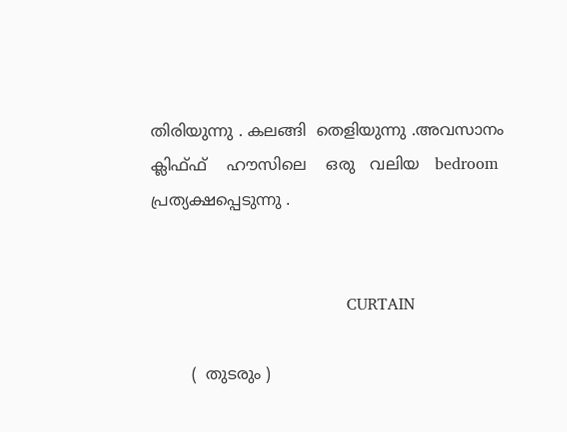തിരിയുന്നു . കലങ്ങി  തെളിയുന്നു .അവസാനം     ക്ലിഫ്ഫ്    ഹൗസിലെ    ഒരു   വലിയ   bedroom    പ്രത്യക്ഷപ്പെടുന്നു .


                                       CURTAIN

        (  തുടരും )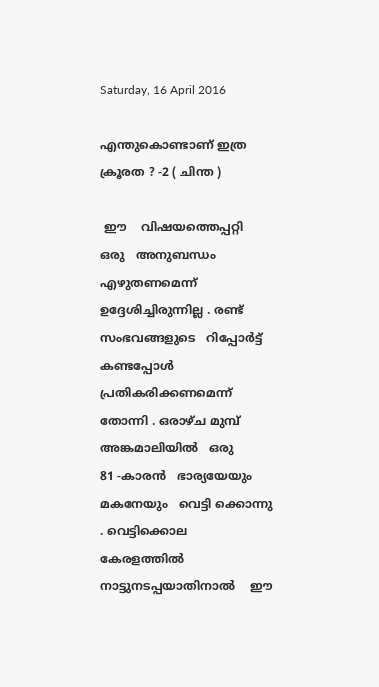Saturday, 16 April 2016

എന്തുകൊണ്ടാണ് ഇത്ര ക്രൂരത ? -2 ( ചിന്ത )

 ഈ    വിഷയത്തെപ്പറ്റി   ഒരു   അനുബന്ധം   എഴുതണമെന്ന്  ഉദ്ദേശിച്ചിരുന്നില്ല . രണ്ട്   സംഭവങ്ങളുടെ   റിപ്പോർട്ട്‌   കണ്ടപ്പോൾ   പ്രതികരിക്കണമെന്ന്   തോന്നി . ഒരാഴ്ച മുമ്പ്   അങ്കമാലിയിൽ   ഒരു
81 -കാരൻ   ഭാര്യയേയും   മകനേയും   വെട്ടി ക്കൊന്നു . വെട്ടിക്കൊല  കേരളത്തിൽ   നാട്ടുനടപ്പയാതിനാൽ    ഈ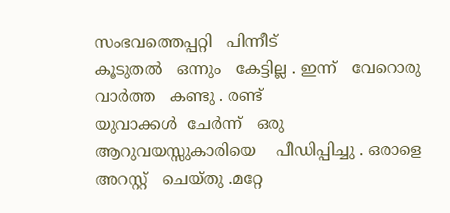സംഭവത്തെപ്പറ്റി   പിന്നീട്
കൂടുതൽ   ഒന്നും   കേട്ടില്ല . ഇന്ന്   വേറൊരു   വാർത്ത   കണ്ടു . രണ്ട്
യുവാക്കൾ  ചേർന്ന്   ഒരു   ആറുവയസ്സുകാരിയെ    പീഡിപ്പിച്ചു . ഒരാളെ
അറസ്റ്റ്   ചെയ്തു .മറ്റേ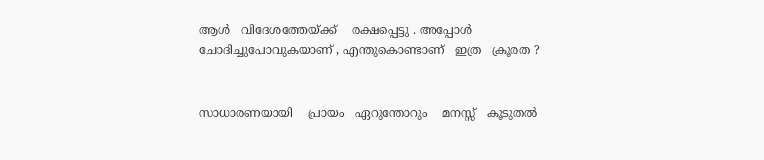ആൾ   വിദേശത്തേയ്ക്ക്    രക്ഷപ്പെട്ടു . അപ്പോൾ
ചോദിച്ചുപോവുകയാണ് , എന്തുകൊണ്ടാണ്   ഇത്ര   ക്രൂരത ?


സാധാരണയായി    പ്രായം   ഏറുന്തോറും    മനസ്സ്   കൂടുതൽ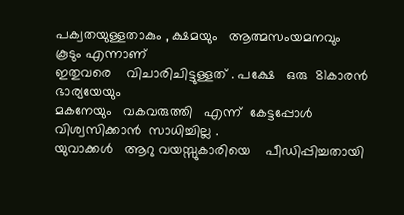പക്വതയുള്ളതാകും , ക്ഷമയും   ആത്മസംയമനവും     കൂടും എന്നാണ്
ഇതുവരെ    വിചാരിചിട്ടുള്ളത് . പക്ഷേ   ഒരു  81കാരൻ    ഭാര്യയേയും
മകനേയും   വകവരുത്തി   എന്ന്  കേട്ടപ്പോൾ   വിശ്വസിക്കാൻ  സാധിച്ചില്ല .
യുവാക്കൾ   ആറു വയസ്സുകാരിയെ    പീഡിപ്പിച്ചതായി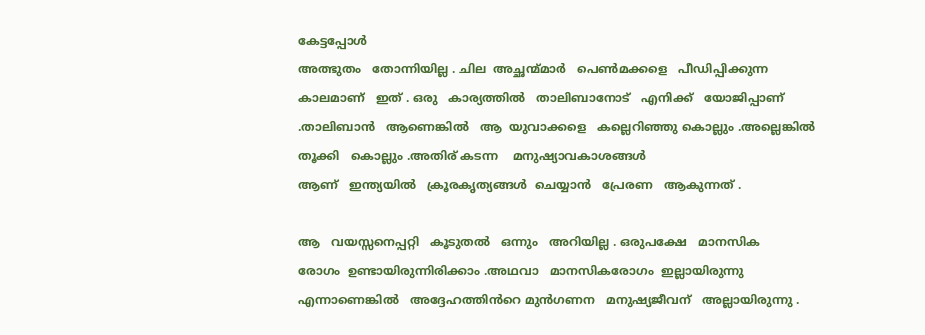കേട്ടപ്പോൾ
അത്ഭുതം   തോന്നിയില്ല . ചില  അച്ഛന്മ്മാർ   പെൺമക്കളെ   പീഡിപ്പിക്കുന്ന
കാലമാണ്   ഇത് . ഒരു   കാര്യത്തിൽ   താലിബാനോട്   എനിക്ക്   യോജിപ്പാണ് .താലിബാൻ   ആണെങ്കിൽ   ആ  യുവാക്കളെ   കല്ലെറിഞ്ഞു കൊല്ലും .അല്ലെങ്കിൽ   തൂക്കി   കൊല്ലും .അതിര് കടന്ന    മനുഷ്യാവകാശങ്ങൾ
ആണ്   ഇന്ത്യയിൽ   ക്രൂരകൃത്യങ്ങൾ  ചെയ്യാൻ   പ്രേരണ   ആകുന്നത് .

ആ   വയസ്സനെപ്പറ്റി   കൂടുതൽ   ഒന്നും   അറിയില്ല . ഒരുപക്ഷേ   മാനസിക
രോഗം  ഉണ്ടായിരുന്നിരിക്കാം .അഥവാ   മാനസികരോഗം  ഇല്ലായിരുന്നു
എന്നാണെങ്കിൽ   അദ്ദേഹത്തിൻറെ മുൻഗണന   മനുഷ്യജീവന്   അല്ലായിരുന്നു .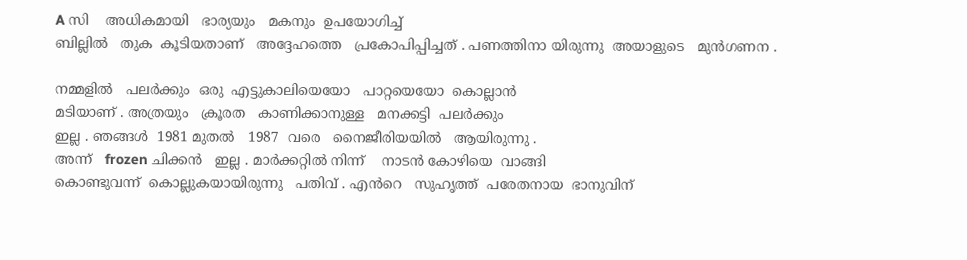A സി    അധികമായി   ഭാര്യയും   മകനും  ഉപയോഗിച്ച്
ബില്ലിൽ   തുക  കൂടിയതാണ്   അദ്ദേഹത്തെ   പ്രകോപിപ്പിച്ചത് . പണത്തിനാ യിരുന്നു  അയാളുടെ   മുൻഗണന .

നമ്മളിൽ   പലർക്കും  ഒരു  എട്ടുകാലിയെയോ   പാറ്റയെയോ  കൊല്ലാൻ
മടിയാണ് . അത്രയും   ക്രൂരത   കാണിക്കാനുള്ള   മനക്കട്ടി  പലർക്കും
ഇല്ല . ഞങ്ങൾ  1981 മുതൽ   1987  വരെ   നൈജീരിയയിൽ   ആയിരുന്നു .
അന്ന്   frozen ചിക്കൻ   ഇല്ല . മാർക്കറ്റിൽ നിന്ന്    നാടൻ കോഴിയെ  വാങ്ങി
കൊണ്ടുവന്ന്  കൊല്ലുകയായിരുന്നു   പതിവ് . എൻറെ   സുഹൃത്ത്‌  പരേതനായ  ഭാനുവിന്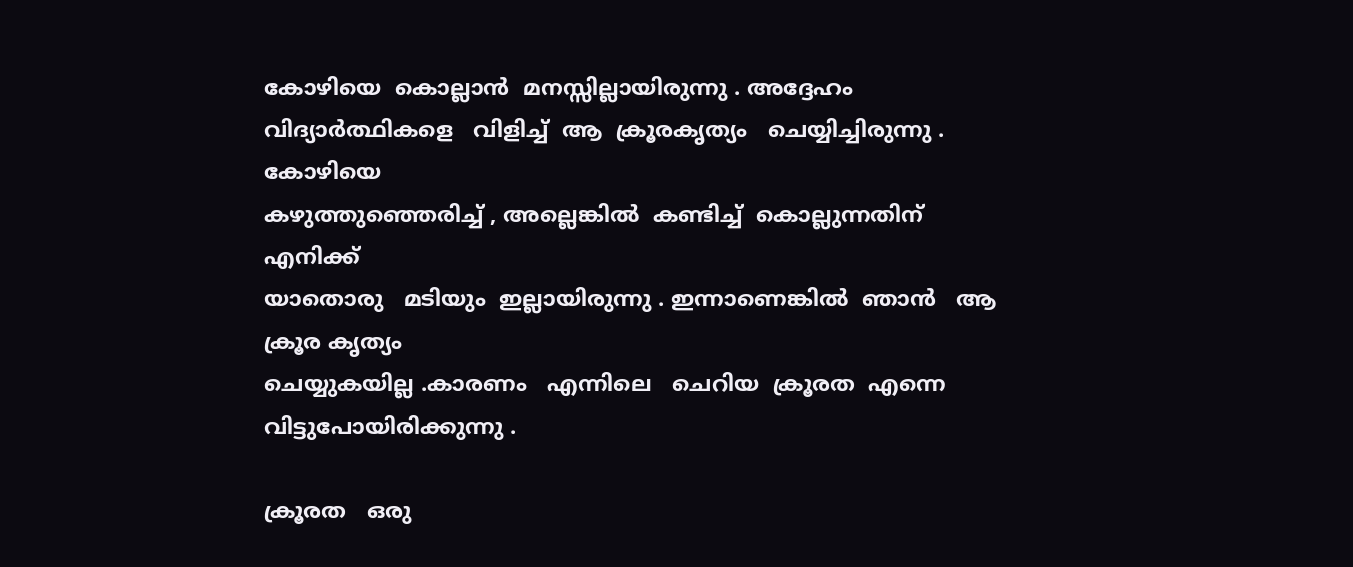കോഴിയെ  കൊല്ലാൻ  മനസ്സില്ലായിരുന്നു . അദ്ദേഹം
വിദ്യാർത്ഥികളെ   വിളിച്ച്  ആ  ക്രൂരകൃത്യം   ചെയ്യിച്ചിരുന്നു . കോഴിയെ
കഴുത്തുഞ്ഞെരിച്ച് , അല്ലെങ്കിൽ  കണ്ടിച്ച്  കൊല്ലുന്നതിന്  എനിക്ക്
യാതൊരു   മടിയും  ഇല്ലായിരുന്നു . ഇന്നാണെങ്കിൽ  ഞാൻ   ആ  ക്രൂര കൃത്യം
ചെയ്യുകയില്ല .കാരണം   എന്നിലെ   ചെറിയ  ക്രൂരത  എന്നെ  വിട്ടുപോയിരിക്കുന്നു .

ക്രൂരത   ഒരു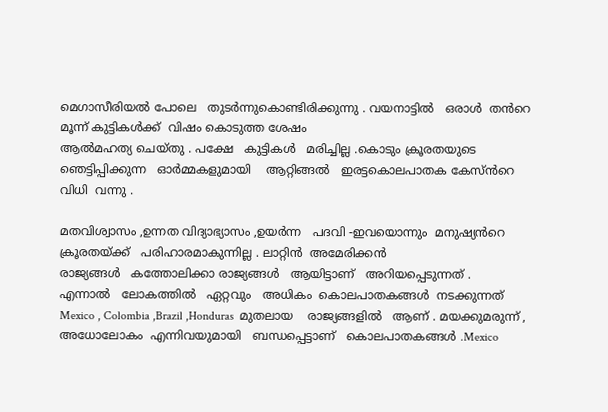മെഗാസീരിയൽ പോലെ   തുടർന്നുകൊണ്ടിരിക്കുന്നു . വയനാട്ടിൽ   ഒരാൾ  തൻറെ   മൂന്ന് കുട്ടികൾക്ക്  വിഷം കൊടുത്ത ശേഷം
ആൽമഹത്യ ചെയ്തു . പക്ഷേ   കുട്ടികൾ   മരിച്ചില്ല .കൊടും ക്രൂരതയുടെ
ഞെട്ടിപ്പിക്കുന്ന   ഓർമ്മകളുമായി    ആറ്റിങ്ങൽ   ഇരട്ടകൊലപാതക കേസ്ൻറെ   വിധി  വന്നു .

മതവിശ്വാസം ,ഉന്നത വിദ്യാഭ്യാസം ,ഉയർന്ന   പദവി -ഇവയൊന്നും  മനുഷ്യൻറെ   ക്രൂരതയ്ക്ക്   പരിഹാരമാകുന്നില്ല . ലാറ്റിൻ  അമേരിക്കൻ
രാജ്യങ്ങൾ   കത്തോലിക്കാ രാജ്യങ്ങൾ   ആയിട്ടാണ്   അറിയപ്പെടുന്നത് .
എന്നാൽ   ലോകത്തിൽ   ഏറ്റവും   അധികം  കൊലപാതകങ്ങൾ  നടക്കുന്നത്
Mexico , Colombia ,Brazil ,Honduras  മുതലായ    രാജ്യങ്ങളിൽ   ആണ് . മയക്കുമരുന്ന് , അധോലോകം  എന്നിവയുമായി   ബന്ധപ്പെട്ടാണ്   കൊലപാതകങ്ങൾ .Mexico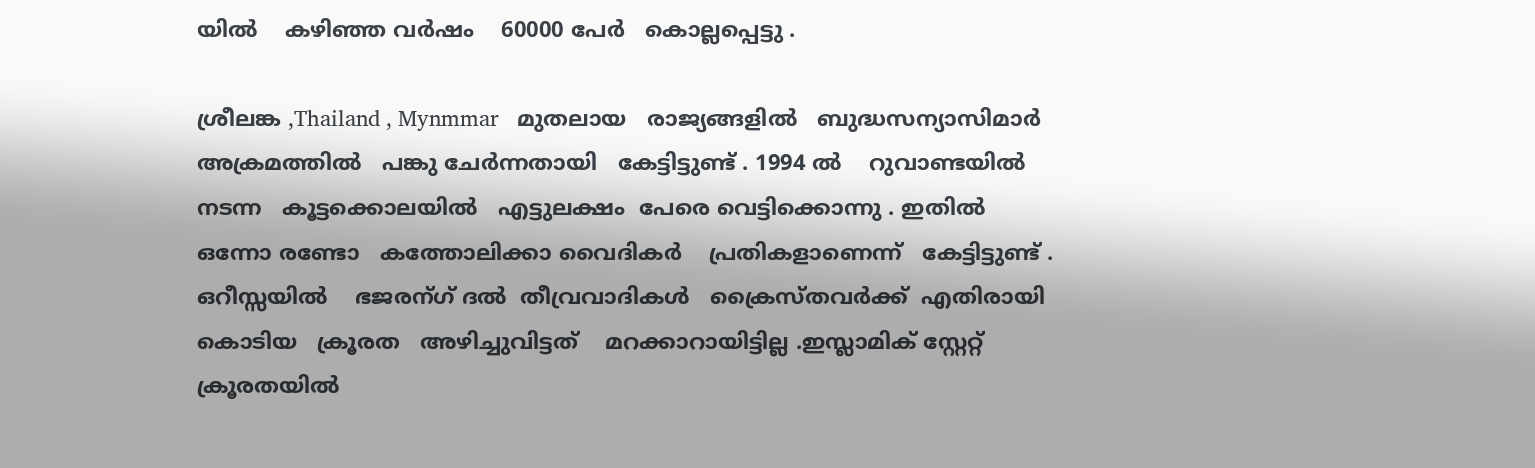യിൽ    കഴിഞ്ഞ വർഷം    60000 പേർ   കൊല്ലപ്പെട്ടു .

ശ്രീലങ്ക ,Thailand , Mynmmar   മുതലായ   രാജ്യങ്ങളിൽ   ബുദ്ധസന്യാസിമാർ
അക്രമത്തിൽ   പങ്കു ചേർന്നതായി   കേട്ടിട്ടുണ്ട് . 1994 ൽ    റുവാണ്ടയിൽ
നടന്ന   കൂട്ടക്കൊലയിൽ   എട്ടുലക്ഷം  പേരെ വെട്ടിക്കൊന്നു . ഇതിൽ
ഒന്നോ രണ്ടോ   കത്തോലിക്കാ വൈദികർ    പ്രതികളാണെന്ന്   കേട്ടിട്ടുണ്ട് .
ഒറീസ്സയിൽ    ഭജരന്ഗ് ദൽ  തീവ്രവാദികൾ   ക്രൈസ്തവർക്ക്  എതിരായി
കൊടിയ   ക്രൂരത   അഴിച്ചുവിട്ടത്    മറക്കാറായിട്ടില്ല .ഇസ്ലാമിക്‌ സ്റ്റേറ്റ്
ക്രൂരതയിൽ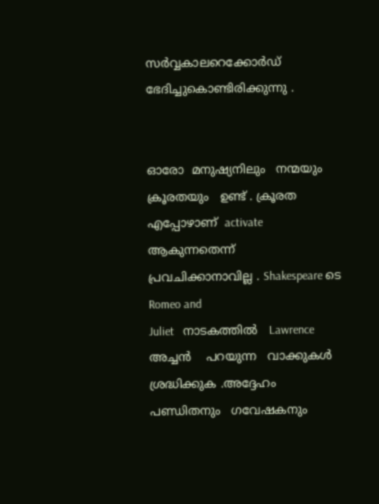സർവ്വകാലറെക്കോർഡ്‌    ഭേദിച്ചുകൊണ്ടിരിക്കുന്നു .


ഓരോ  മനുഷ്യനിലും   നന്മയും  ക്രൂരതയും   ഉണ്ട് . ക്രൂരത  എപ്പോഴാണ്  activate ആകുന്നതെന്ന്    പ്രവചിക്കാനാവില്ല . Shakespeare ടെ    Romeo and
Juliet   നാടകത്തിൽ   Lawrence അച്ചൻ    പറയുന്ന   വാക്കുകൾ   ശ്രദ്ധിക്കുക .അദ്ദേഹം   പണ്ഡിതനും   ഗവേഷകനും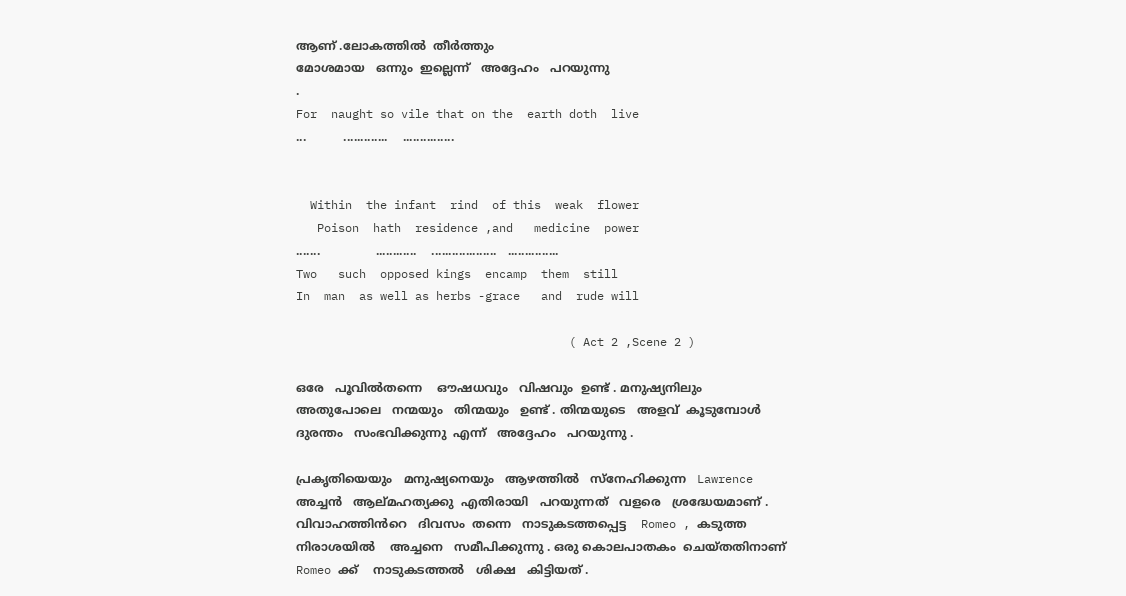ആണ് .ലോകത്തിൽ  തീർത്തും
മോശമായ   ഒന്നും  ഇല്ലെന്ന്   അദ്ദേഹം   പറയുന്നു
.
For  naught so vile that on the  earth doth  live
...          .............    ...............


  Within  the infant  rind  of this  weak  flower
   Poison  hath  residence ,and   medicine  power
.......               ............    ...................   ...............
Two   such  opposed kings  encamp  them  still
In  man  as well as herbs -grace   and  rude will

                                       ( Act 2 ,Scene 2 )

ഒരേ   പൂവിൽതന്നെ    ഔഷധവും   വിഷവും  ഉണ്ട് . മനുഷ്യനിലും
അതുപോലെ   നന്മയും   തിന്മയും   ഉണ്ട് . തിന്മയുടെ   അളവ്  കൂടുമ്പോൾ
ദുരന്തം   സംഭവിക്കുന്നു  എന്ന്   അദ്ദേഹം   പറയുന്നു .

പ്രകൃതിയെയും   മനുഷ്യനെയും   ആഴത്തിൽ   സ്നേഹിക്കുന്ന   Lawrence
അച്ചൻ   ആല്മഹത്യക്കു  എതിരായി   പറയുന്നത്   വളരെ   ശ്രദ്ധേയമാണ് .
വിവാഹത്തിൻറെ   ദിവസം  തന്നെ   നാടുകടത്തപ്പെട്ട    Romeo , കടുത്ത
നിരാശയിൽ    അച്ചനെ   സമീപിക്കുന്നു . ഒരു കൊലപാതകം  ചെയ്തതിനാണ്
Romeo ക്ക്    നാടുകടത്തൽ   ശിക്ഷ   കിട്ടിയത് .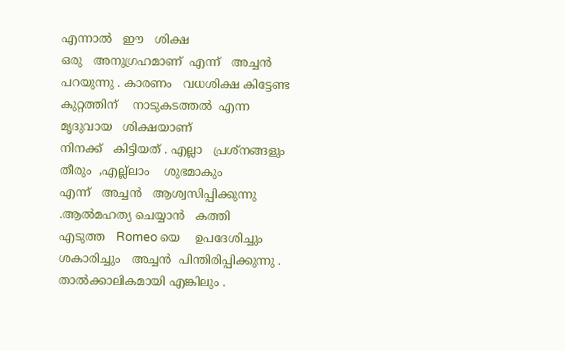എന്നാൽ   ഈ   ശിക്ഷ
ഒരു   അനുഗ്രഹമാണ്  എന്ന്   അച്ചൻ   പറയുന്നു . കാരണം   വധശിക്ഷ കിട്ടേണ്ട  കുറ്റത്തിന്    നാടുകടത്തൽ  എന്ന   മൃദുവായ   ശിക്ഷയാണ്
നിനക്ക്   കിട്ടിയത് . എല്ലാ   പ്രശ്നങ്ങളും  തീരും  ,എല്ല്ലാം    ശുഭമാകും
എന്ന്   അച്ചൻ   ആശ്വസിപ്പിക്കുന്നു .ആൽമഹത്യ ചെയ്യാൻ   കത്തി
എടുത്ത   Romeo യെ    ഉപദേശിച്ചും    ശകാരിച്ചും   അച്ചൻ  പിന്തിരിപ്പിക്കുന്നു .
താൽക്കാലികമായി എങ്കിലും .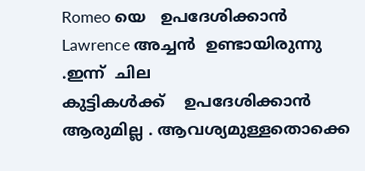Romeo യെ   ഉപദേശിക്കാൻ    Lawrence അച്ചൻ  ഉണ്ടായിരുന്നു .ഇന്ന്  ചില
കുട്ടികൾക്ക്    ഉപദേശിക്കാൻ   ആരുമില്ല . ആവശ്യമുള്ളതൊക്കെ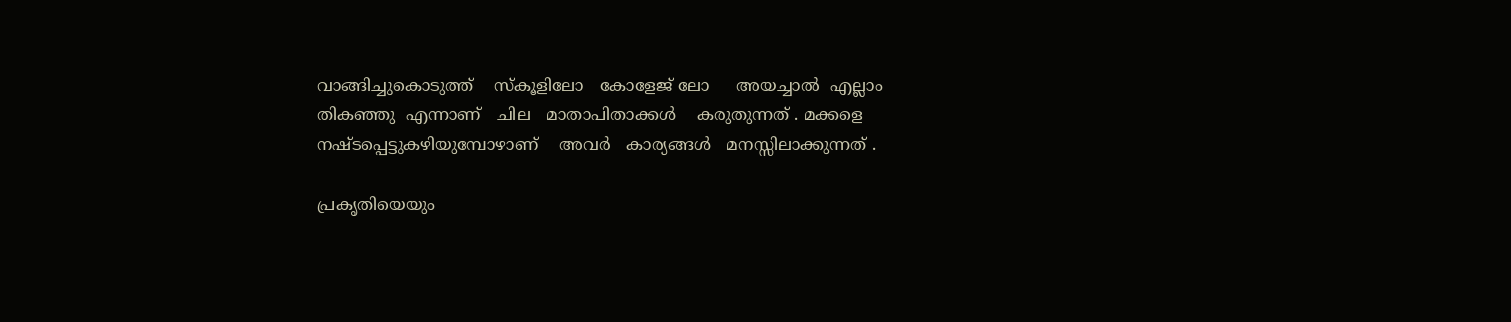വാങ്ങിച്ചുകൊടുത്ത്    സ്കൂളിലോ   കോളേജ് ലോ     അയച്ചാൽ  എല്ലാം
തികഞ്ഞു  എന്നാണ്   ചില   മാതാപിതാക്കൾ    കരുതുന്നത് . മക്കളെ
നഷ്ടപ്പെട്ടുകഴിയുമ്പോഴാണ്    അവർ   കാര്യങ്ങൾ   മനസ്സിലാക്കുന്നത് .

പ്രകൃതിയെയും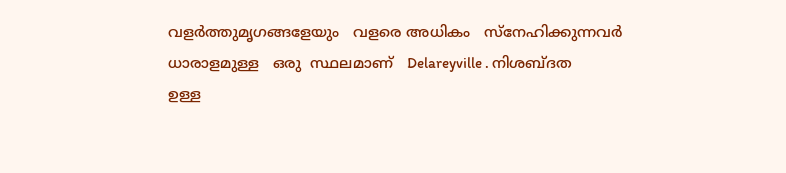വളർത്തുമൃഗങ്ങളേയും   വളരെ അധികം   സ്നേഹിക്കുന്നവർ  ധാരാളമുള്ള   ഒരു  സ്ഥലമാണ്   Delareyville . നിശബ്ദത
ഉള്ള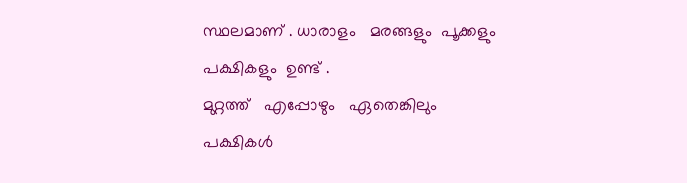സ്ഥലമാണ് . ധാരാളം   മരങ്ങളും  പൂക്കളും   പക്ഷികളും  ഉണ്ട് .
മുറ്റത്ത്‌   എപ്പോഴും   ഏതെങ്കിലും  പക്ഷികൾ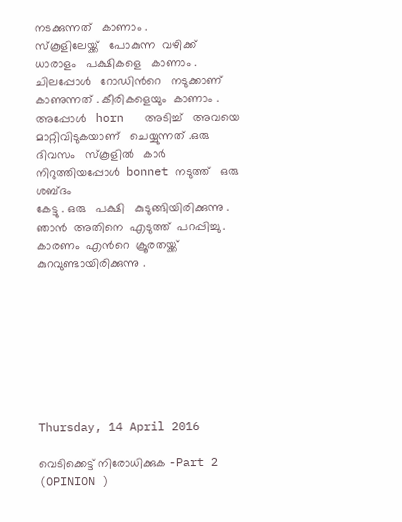നടക്കുന്നത്   കാണാം .
സ്കൂളിലേയ്ക്ക്   പോകുന്ന  വഴിക്ക്   ധാരാളം   പക്ഷികളെ   കാണാം .
ചിലപ്പോൾ   റോഡിൻറെ   നടുക്കാണ്  കാണുന്നത് . കീരികളെയും  കാണാം .
അപ്പോൾ   horn   അടിച്ച്   അവയെ   മാറ്റിവിടുകയാണ്   ചെയ്യുന്നത് .ഒരു
ദിവസം   സ്കൂളിൽ   കാർ  നിറുത്തിയപ്പോൾ  bonnet നടുത്ത്   ഒരു  ശബ്ദം
കേട്ടു . ഒരു   പക്ഷി   കുടുങ്ങിയിരിക്കുന്നു . ഞാൻ  അതിനെ  എടുത്ത്  പറപ്പിച്ചു . കാരണം  എൻറെ  ക്രൂരതയ്ക്ക്   കുറവുണ്ടായിരിക്കുന്നു .








Thursday, 14 April 2016

വെടിക്കെട്ട്‌ നിരോധിക്കുക -Part 2 (OPINION )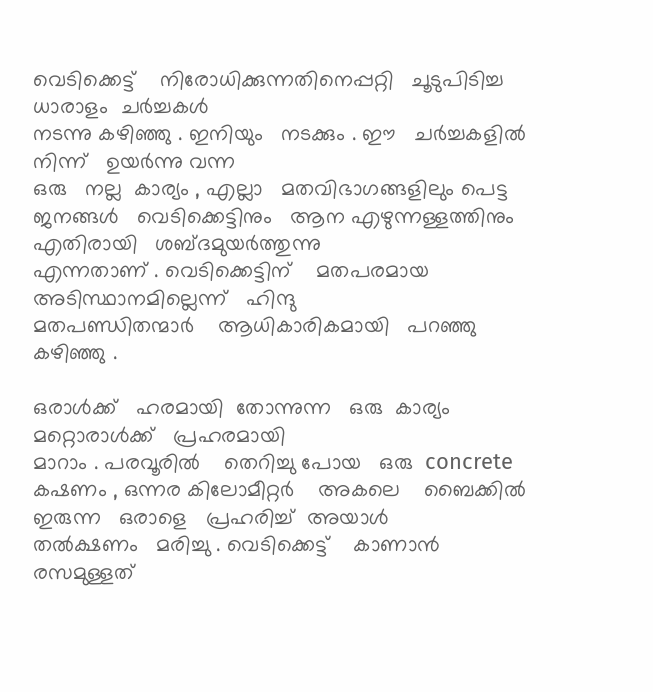വെടിക്കെട്ട്‌    നിരോധിക്കുന്നതിനെപ്പറ്റി   ചൂടുപിടിച്ച   ധാരാളം  ചർച്ചകൾ
നടന്നു കഴിഞ്ഞു . ഇനിയും   നടക്കും . ഈ   ചർച്ചകളിൽ നിന്ന്   ഉയർന്നു വന്ന
ഒരു   നല്ല  കാര്യം , എല്ലാ   മതവിഭാഗങ്ങളിലും പെട്ട  ജനങ്ങൾ   വെടിക്കെട്ടിനും   ആന എഴുന്നള്ളത്തിനും   എതിരായി   ശബ്ദമുയർത്തുന്നു
എന്നതാണ് . വെടിക്കെട്ടിന്    മതപരമായ    അടിസ്ഥാനമില്ലെന്ന്   ഹിന്ദു
മതപണ്ഡിതന്മാർ    ആധികാരികമായി   പറഞ്ഞു കഴിഞ്ഞു .

ഒരാൾക്ക്‌   ഹരമായി  തോന്നുന്ന   ഒരു  കാര്യം  മറ്റൊരാൾക്ക്   പ്രഹരമായി
മാറാം . പരവൂരിൽ    തെറിച്ചു പോയ   ഒരു  concrete   കഷണം , ഒന്നര കിലോമീറ്റർ    അകലെ    ബൈക്കിൽ  ഇരുന്ന   ഒരാളെ   പ്രഹരിച്ച്  അയാൾ
തൽക്ഷണം   മരിച്ചു . വെടിക്കെട്ട്‌    കാണാൻ   രസമുള്ളത്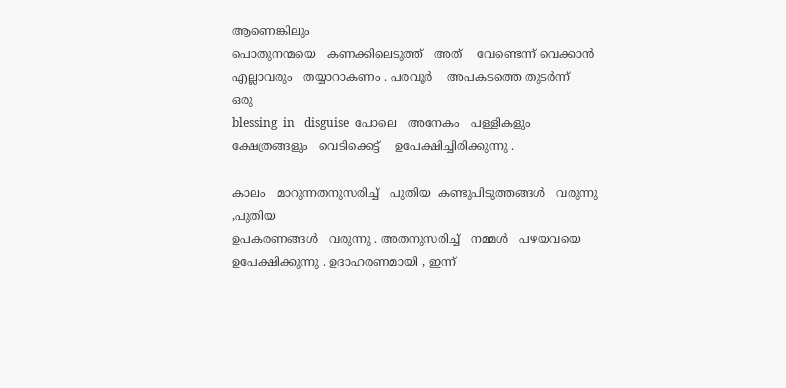ആണെങ്കിലും
പൊതുനന്മയെ   കണക്കിലെടുത്ത്   അത്‌    വേണ്ടെന്ന് വെക്കാൻ  എല്ലാവരും   തയ്യാറാകണം . പരവൂർ    അപകടത്തെ തുടർന്ന്   ഒരു
blessing  in   disguise  പോലെ   അനേകം   പള്ളികളും   ക്ഷേത്രങ്ങളും   വെടിക്കെട്ട്‌    ഉപേക്ഷിച്ചിരിക്കുന്നു .

കാലം   മാറുന്നതനുസരിച്ച്   പുതിയ  കണ്ടുപിടുത്തങ്ങൾ   വരുന്നു ,പുതിയ
ഉപകരണങ്ങൾ   വരുന്നു . അതനുസരിച്ച്   നമ്മൾ   പഴയവയെ  ഉപേക്ഷിക്കുന്നു . ഉദാഹരണമായി , ഇന്ന്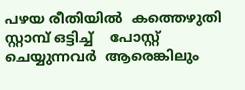പഴയ രീതിയിൽ  കത്തെഴുതി
സ്റ്റാമ്പ്‌ ഒട്ടിച്ച്    പോസ്റ്റ്‌ ചെയ്യുന്നവർ  ആരെങ്കിലും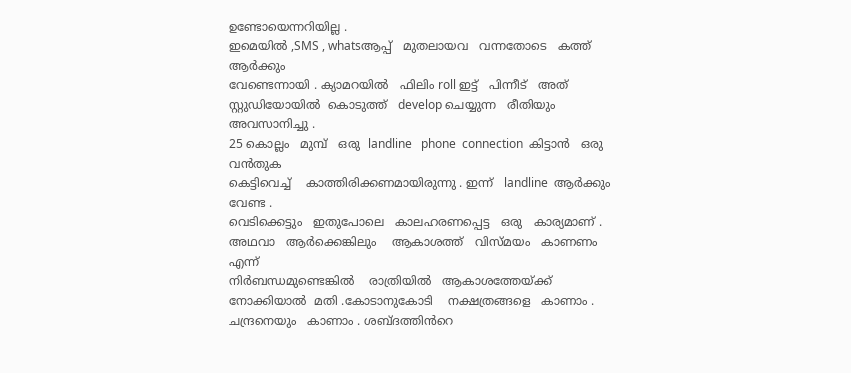ഉണ്ടോയെന്നറിയില്ല .
ഇമെയിൽ ,SMS , whatsആപ്പ്   മുതലായവ   വന്നതോടെ   കത്ത്  ആർക്കും
വേണ്ടെന്നായി . ക്യാമറയിൽ   ഫിലിം roll ഇട്ട്   പിന്നീട്   അത്  സ്റ്റുഡിയോയിൽ  കൊടുത്ത്   develop ചെയ്യുന്ന   രീതിയും   അവസാനിച്ചു .
25 കൊല്ലം   മുമ്പ്   ഒരു  landline   phone  connection  കിട്ടാൻ   ഒരു  വൻതുക
കെട്ടിവെച്ച്    കാത്തിരിക്കണമായിരുന്നു . ഇന്ന്   landline  ആർക്കും  വേണ്ട .
വെടിക്കെട്ടും   ഇതുപോലെ   കാലഹരണപ്പെട്ട   ഒരു   കാര്യമാണ് .
അഥവാ   ആർക്കെങ്കിലും    ആകാശത്ത്   വിസ്മയം   കാണണം  എന്ന്
നിർബന്ധമുണ്ടെങ്കിൽ    രാത്രിയിൽ   ആകാശത്തേയ്ക്ക്   നോക്കിയാൽ  മതി .കോടാനുകോടി    നക്ഷത്രങ്ങളെ   കാണാം . ചന്ദ്രനെയും   കാണാം . ശബ്ദത്തിൻറെ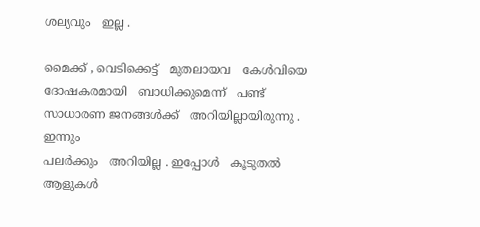ശല്യവും   ഇല്ല .

മൈക്ക് , വെടിക്കെട്ട്‌   മുതലായവ   കേൾവിയെ    ദോഷകരമായി   ബാധിക്കുമെന്ന്   പണ്ട്   സാധാരണ ജനങ്ങൾക്ക്‌   അറിയില്ലായിരുന്നു . ഇന്നും
പലർക്കും   അറിയില്ല . ഇപ്പോൾ   കൂടുതൽ   ആളുകൾ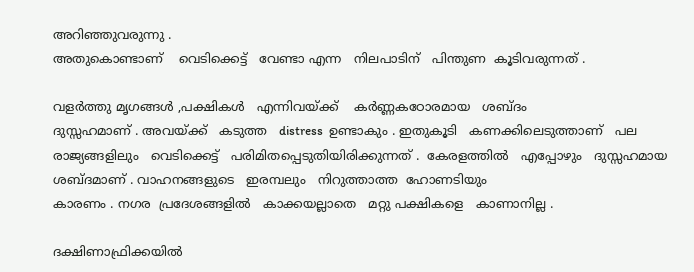അറിഞ്ഞുവരുന്നു .
അതുകൊണ്ടാണ്    വെടിക്കെട്ട്‌   വേണ്ടാ എന്ന   നിലപാടിന്   പിന്തുണ  കൂടിവരുന്നത് .

വളർത്തു മൃഗങ്ങൾ ,പക്ഷികൾ   എന്നിവയ്ക്ക്    കർണ്ണകഠോരമായ   ശബ്ദം
ദുസ്സഹമാണ് . അവയ്ക്ക്   കടുത്ത   distress  ഉണ്ടാകും . ഇതുകൂടി   കണക്കിലെടുത്താണ്   പല രാജ്യങ്ങളിലും   വെടിക്കെട്ട്‌   പരിമിതപ്പെടുതിയിരിക്കുന്നത് .  കേരളത്തിൽ   എപ്പോഴും   ദുസ്സഹമായ
ശബ്ദമാണ് . വാഹനങ്ങളുടെ   ഇരമ്പലും   നിറുത്താത്ത  ഹോണടിയും
കാരണം . നഗര  പ്രദേശങ്ങളിൽ   കാക്കയല്ലാതെ   മറ്റു പക്ഷികളെ   കാണാനില്ല .

ദക്ഷിണാഫ്രിക്കയിൽ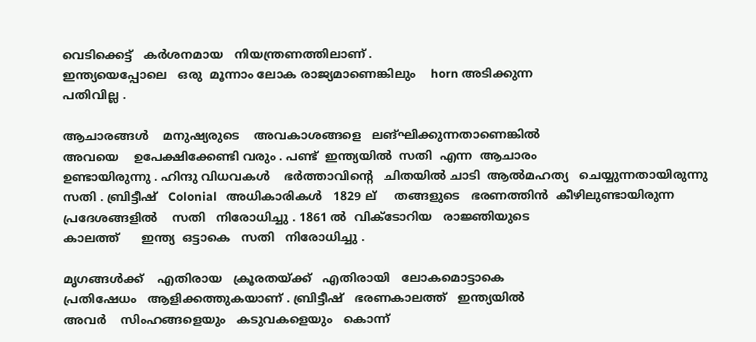വെടിക്കെട്ട്‌   കർശനമായ   നിയന്ത്രണത്തിലാണ് .
ഇന്ത്യയെപ്പോലെ   ഒരു  മൂന്നാം ലോക രാജ്യമാണെങ്കിലും    horn അടിക്കുന്ന
പതിവില്ല .

ആചാരങ്ങൾ    മനുഷ്യരുടെ    അവകാശങ്ങളെ   ലങ്ഘിക്കുന്നതാണെങ്കിൽ
അവയെ    ഉപേക്ഷിക്കേണ്ടി വരും . പണ്ട്  ഇന്ത്യയിൽ  സതി  എന്ന  ആചാരം
ഉണ്ടായിരുന്നു . ഹിന്ദു വിധവകൾ    ഭർത്താവിന്റെ   ചിതയിൽ ചാടി  ആൽമഹത്യ   ചെയ്യുന്നതായിരുന്നു   സതി . ബ്രിട്ടീഷ്‌   Colonial   അധികാരികൾ   1829 ല്     തങ്ങളുടെ   ഭരണത്തിൻ  കീഴിലുണ്ടായിരുന്ന
പ്രദേശങ്ങളിൽ    സതി   നിരോധിച്ചു . 1861 ൽ  വിക്ടോറിയ   രാജ്ഞിയുടെ
കാലത്ത്      ഇന്ത്യ  ഒട്ടാകെ   സതി   നിരോധിച്ചു .

മൃഗങ്ങൾക്ക്    എതിരായ   ക്രൂരതയ്ക്ക്   എതിരായി   ലോകമൊട്ടാകെ
പ്രതിഷേധം   ആളിക്കത്തുകയാണ് . ബ്രിട്ടീഷ്‌   ഭരണകാലത്ത്   ഇന്ത്യയിൽ
അവർ    സിംഹങ്ങളെയും   കടുവകളെയും   കൊന്ന്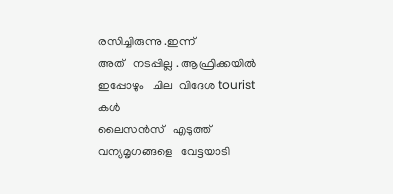രസിച്ചിരുന്നു .ഇന്ന്
അത്   നടപ്പില്ല . ആഫ്രിക്കയിൽ   ഇപ്പോഴും   ചില  വിദേശ tourist കൾ
ലൈസൻസ്   എടുത്ത്   വന്യമൃഗങ്ങളെ   വേട്ടയാടി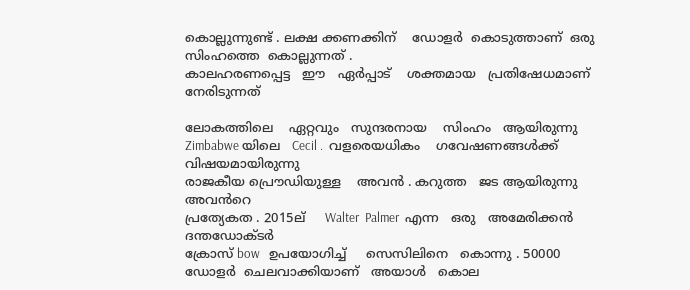കൊല്ലുന്നുണ്ട്‌ . ലക്ഷ ക്കണക്കിന്    ഡോളർ  കൊടുത്താണ്  ഒരു  സിംഹത്തെ  കൊല്ലുന്നത് .
കാലഹരണപ്പെട്ട   ഈ   ഏർപ്പാട്    ശക്തമായ   പ്രതിഷേധമാണ്   നേരിടുന്നത്

ലോകത്തിലെ    ഏറ്റവും   സുന്ദരനായ    സിംഹം   ആയിരുന്നു   Zimbabwe യിലെ   Cecil .  വളരെയധികം    ഗവേഷണങ്ങൾക്ക്‌   വിഷയമായിരുന്നു
രാജകീയ പ്രൌഡിയുള്ള    അവൻ . കറുത്ത   ജട ആയിരുന്നു    അവൻറെ
പ്രത്യേകത . 2015ല്     Walter  Palmer  എന്ന   ഒരു   അമേരിക്കൻ  ദന്തഡോക്ടർ
ക്രോസ് bow   ഉപയോഗിച്ച്     സെസിലിനെ   കൊന്നു . 50000 ഡോളർ  ചെലവാക്കിയാണ്   അയാൾ   കൊല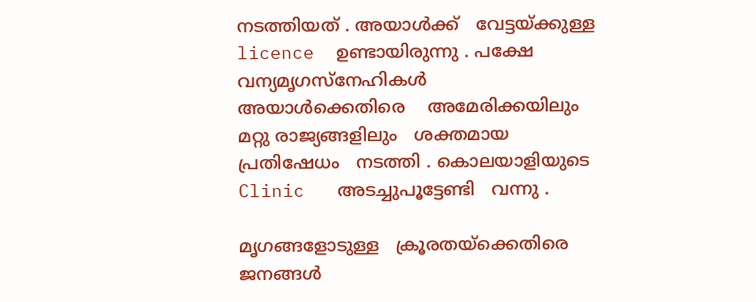നടത്തിയത് . അയാൾക്ക്‌   വേട്ടയ്ക്കുള്ള    licence  ഉണ്ടായിരുന്നു . പക്ഷേ   വന്യമൃഗസ്നേഹികൾ
അയാൾക്കെതിരെ    അമേരിക്കയിലും    മറ്റു രാജ്യങ്ങളിലും   ശക്തമായ
പ്രതിഷേധം   നടത്തി . കൊലയാളിയുടെ Clinic   അടച്ചുപൂട്ടേണ്ടി   വന്നു .

മൃഗങ്ങളോടുള്ള   ക്രൂരതയ്ക്കെതിരെ   ജനങ്ങൾ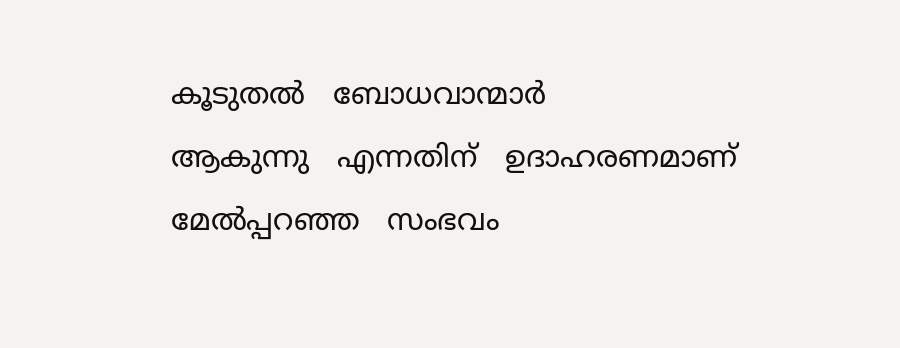കൂടുതൽ   ബോധവാന്മാർ
ആകുന്നു   എന്നതിന്   ഉദാഹരണമാണ്   മേൽപ്പറഞ്ഞ   സംഭവം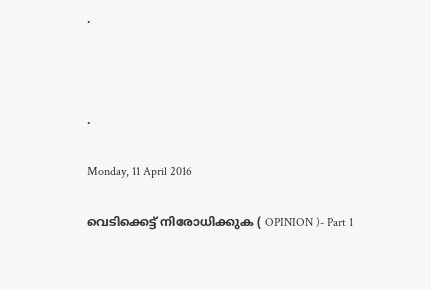.



.

Monday, 11 April 2016

വെടിക്കെട്ട്‌ നിരോധിക്കുക ( OPINION )- Part 1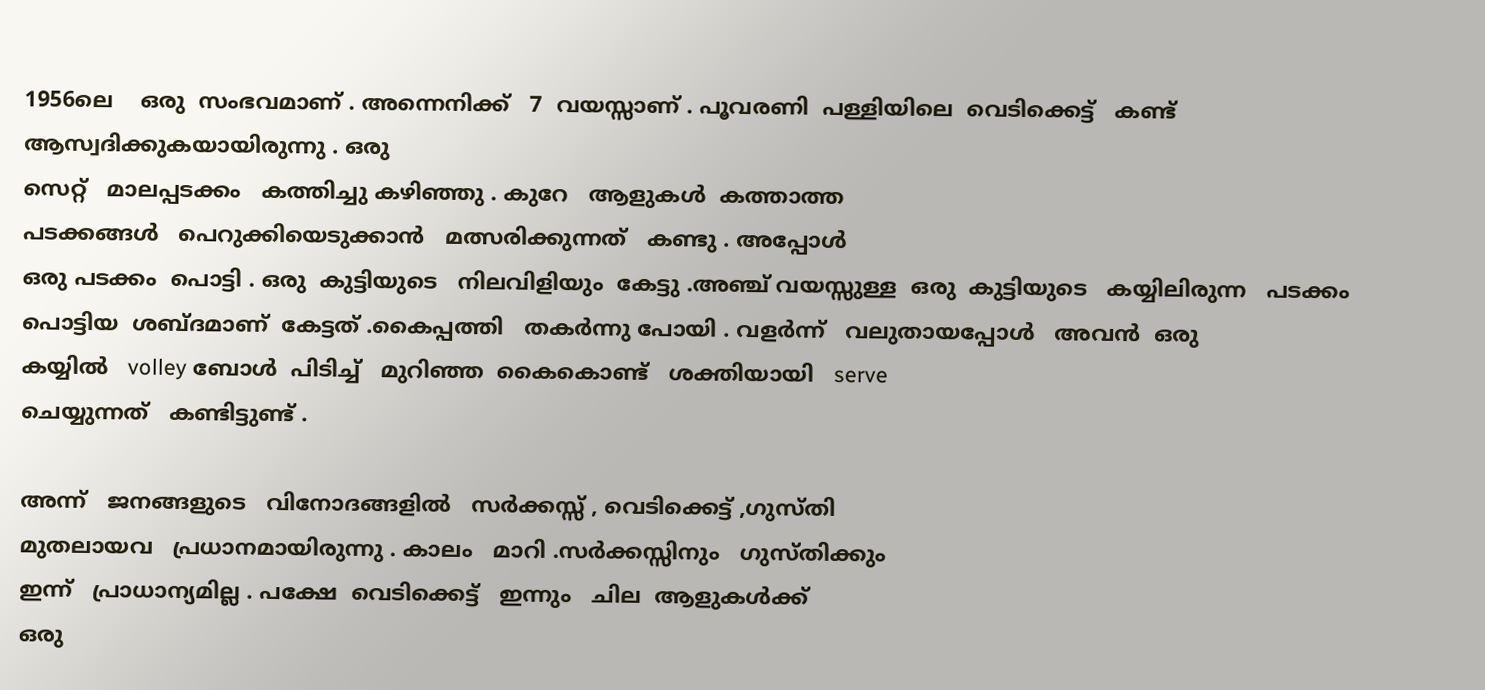1956ലെ    ഒരു  സംഭവമാണ് . അന്നെനിക്ക്   7  വയസ്സാണ് . പൂവരണി  പള്ളിയിലെ  വെടിക്കെട്ട്‌   കണ്ട്   ആസ്വദിക്കുകയായിരുന്നു . ഒരു
സെറ്റ്   മാലപ്പടക്കം   കത്തിച്ചു കഴിഞ്ഞു . കുറേ   ആളുകൾ  കത്താത്ത
പടക്കങ്ങൾ   പെറുക്കിയെടുക്കാൻ   മത്സരിക്കുന്നത്   കണ്ടു . അപ്പോൾ
ഒരു പടക്കം  പൊട്ടി . ഒരു  കുട്ടിയുടെ   നിലവിളിയും  കേട്ടു .അഞ്ച് വയസ്സുള്ള  ഒരു  കുട്ടിയുടെ   കയ്യിലിരുന്ന   പടക്കം  പൊട്ടിയ  ശബ്ദമാണ്  കേട്ടത് .കൈപ്പത്തി   തകർന്നു പോയി . വളർന്ന്   വലുതായപ്പോൾ   അവൻ  ഒരു
കയ്യിൽ   volley ബോൾ  പിടിച്ച്   മുറിഞ്ഞ  കൈകൊണ്ട്   ശക്തിയായി   serve
ചെയ്യുന്നത്   കണ്ടിട്ടുണ്ട് .

അന്ന്   ജനങ്ങളുടെ   വിനോദങ്ങളിൽ   സർക്കസ്സ് , വെടിക്കെട്ട്‌ ,ഗുസ്തി
മുതലായവ   പ്രധാനമായിരുന്നു . കാലം   മാറി .സർക്കസ്സിനും   ഗുസ്തിക്കും
ഇന്ന്   പ്രാധാന്യമില്ല . പക്ഷേ  വെടിക്കെട്ട്‌   ഇന്നും   ചില  ആളുകൾക്ക്
ഒരു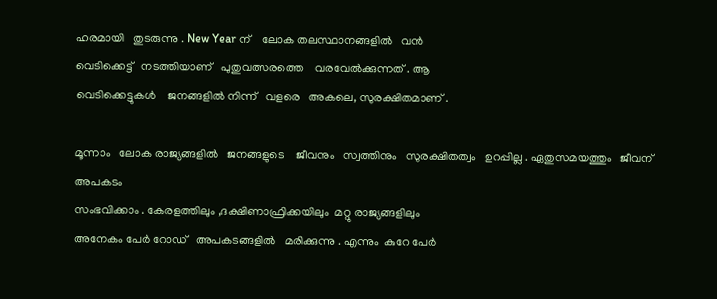ഹരമായി   തുടരുന്നു . New Year ന്‌    ലോക തലസ്ഥാനങ്ങളിൽ   വൻ
വെടിക്കെട്ട്‌   നടത്തിയാണ്   പുതുവത്സരത്തെ    വരവേൽക്കുന്നത് . ആ
വെടിക്കെട്ടുകൾ    ജനങ്ങളിൽ നിന്ന്   വളരെ   അകലെ, സുരക്ഷിതമാണ് .

മൂന്നാം   ലോക രാജ്യങ്ങളിൽ   ജനങ്ങളുടെ    ജീവനും   സ്വത്തിനും   സുരക്ഷിതത്വം   ഉറപ്പില്ല . ഏതുസമയത്തും   ജീവന്   അപകടം
സംഭവിക്കാം . കേരളത്തിലും ,ദക്ഷിണാഫ്രിക്കയിലും  മറ്റു രാജ്യങ്ങളിലും
അനേകം പേർ റോഡ്‌   അപകടങ്ങളിൽ   മരിക്കുന്നു . എന്നും  കുറേ പേർ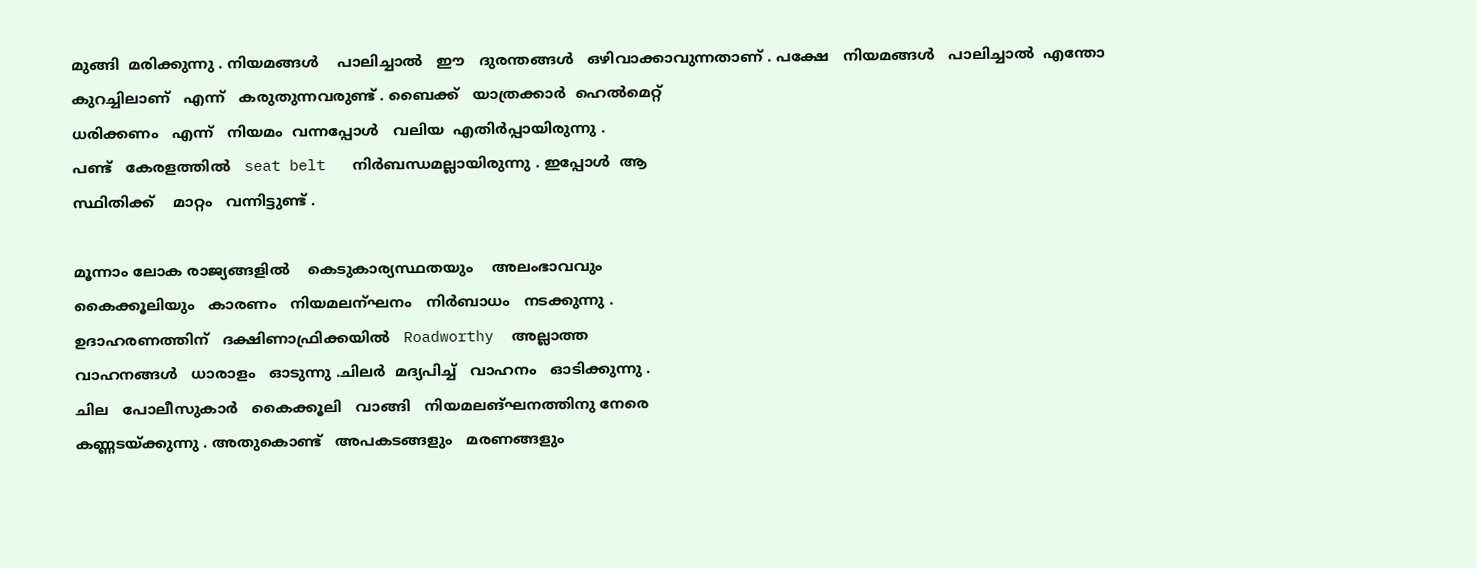മുങ്ങി  മരിക്കുന്നു . നിയമങ്ങൾ    പാലിച്ചാൽ   ഈ   ദുരന്തങ്ങൾ   ഒഴിവാക്കാവുന്നതാണ് . പക്ഷേ   നിയമങ്ങൾ   പാലിച്ചാൽ  എന്തോ  കുറച്ചിലാണ്   എന്ന്   കരുതുന്നവരുണ്ട് . ബൈക്ക്   യാത്രക്കാർ  ഹെൽമെറ്റ്‌
ധരിക്കണം   എന്ന്   നിയമം  വന്നപ്പോൾ   വലിയ  എതിർപ്പായിരുന്നു .
പണ്ട്   കേരളത്തിൽ   seat belt   നിർബന്ധമല്ലായിരുന്നു . ഇപ്പോൾ  ആ
സ്ഥിതിക്ക്    മാറ്റം   വന്നിട്ടുണ്ട് .

മൂന്നാം ലോക രാജ്യങ്ങളിൽ    കെടുകാര്യസ്ഥതയും    അലംഭാവവും
കൈക്കൂലിയും   കാരണം   നിയമലന്ഘനം   നിർബാധം   നടക്കുന്നു .
ഉദാഹരണത്തിന്   ദക്ഷിണാഫ്രിക്കയിൽ   Roadworthy  അല്ലാത്ത
വാഹനങ്ങൾ   ധാരാളം   ഓടുന്നു .ചിലർ  മദ്യപിച്ച്   വാഹനം   ഓടിക്കുന്നു .
ചില   പോലീസുകാർ   കൈക്കൂലി   വാങ്ങി   നിയമലങ്ഘനത്തിനു നേരെ
കണ്ണടയ്ക്കുന്നു . അതുകൊണ്ട്   അപകടങ്ങളും   മരണങ്ങളും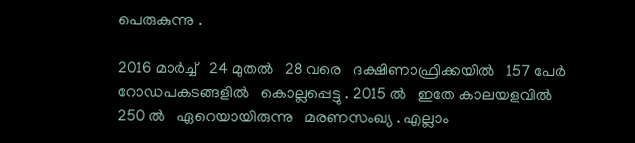പെരുകുന്നു .

2016 മാർച്ച്‌   24 മുതൽ   28 വരെ   ദക്ഷിണാഫ്രിക്കയിൽ   157 പേർ    റോഡപകടങ്ങളിൽ   കൊല്ലപ്പെട്ടു . 2015 ൽ   ഇതേ കാലയളവിൽ
250 ൽ   ഏറെയായിരുന്നു   മരണസംഖ്യ . എല്ലാം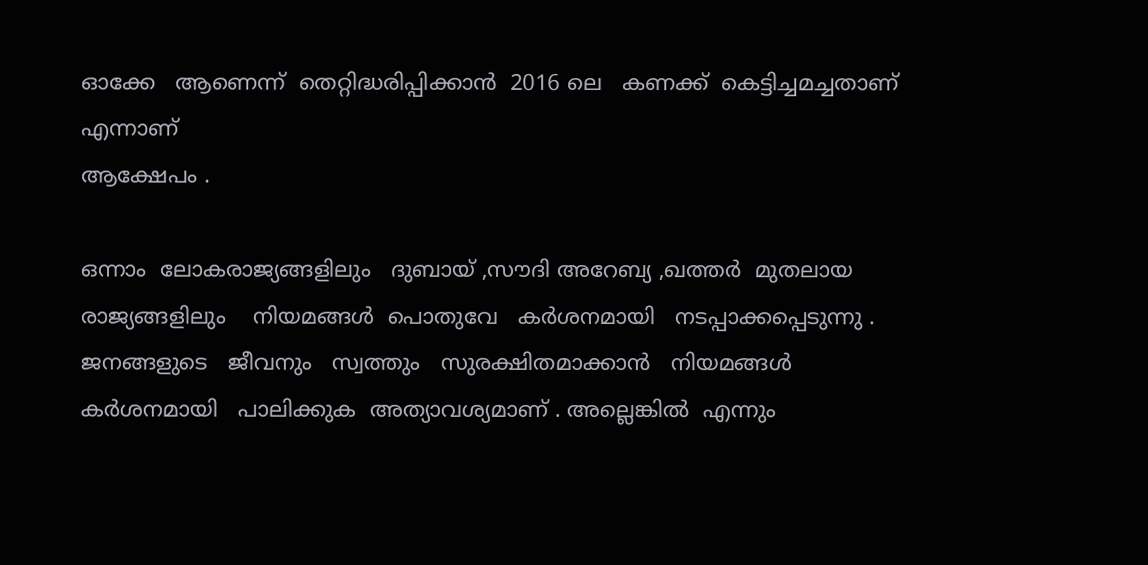ഓക്കേ   ആണെന്ന്  തെറ്റിദ്ധരിപ്പിക്കാൻ  2016 ലെ   കണക്ക്  കെട്ടിച്ചമച്ചതാണ്   എന്നാണ്
ആക്ഷേപം .

ഒന്നാം  ലോകരാജ്യങ്ങളിലും   ദുബായ് ,സൗദി അറേബ്യ ,ഖത്തർ  മുതലായ
രാജ്യങ്ങളിലും    നിയമങ്ങൾ  പൊതുവേ   കർശനമായി   നടപ്പാക്കപ്പെടുന്നു .
ജനങ്ങളുടെ   ജീവനും   സ്വത്തും   സുരക്ഷിതമാക്കാൻ   നിയമങ്ങൾ
കർശനമായി   പാലിക്കുക  അത്യാവശ്യമാണ് . അല്ലെങ്കിൽ  എന്നും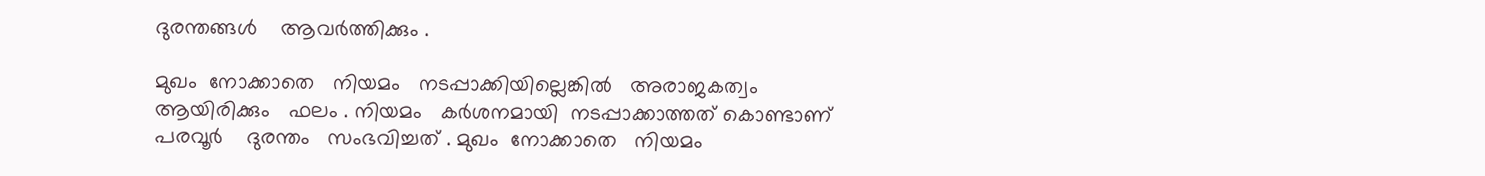ദുരന്തങ്ങൾ    ആവർത്തിക്കും .

മുഖം  നോക്കാതെ   നിയമം   നടപ്പാക്കിയില്ലെങ്കിൽ   അരാജകത്വം
ആയിരിക്കും   ഫലം . നിയമം   കർശനമായി  നടപ്പാക്കാത്തത് കൊണ്ടാണ്
പരവൂർ    ദുരന്തം   സംഭവിച്ചത് . മുഖം  നോക്കാതെ   നിയമം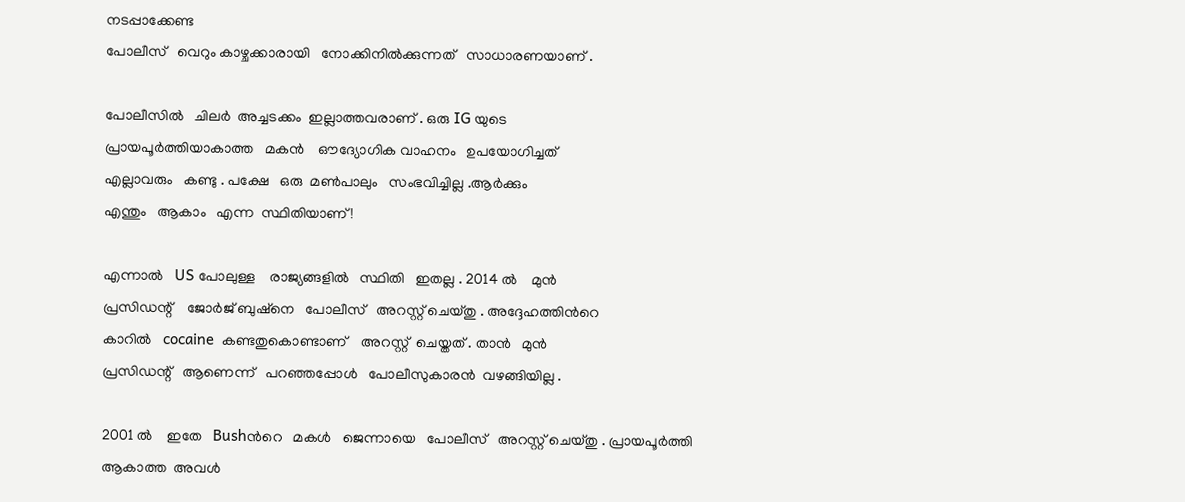നടപ്പാക്കേണ്ട
പോലീസ്   വെറും കാഴ്ചക്കാരായി   നോക്കിനിൽക്കുന്നത്   സാധാരണയാണ് .

പോലീസിൽ   ചിലർ  അച്ചടക്കം  ഇല്ലാത്തവരാണ് . ഒരു IG യുടെ
പ്രായപൂർത്തിയാകാത്ത   മകൻ    ഔദ്യോഗിക വാഹനം   ഉപയോഗിച്ചത്
എല്ലാവരും   കണ്ടു . പക്ഷേ   ഒരു  മൺപാലും   സംഭവിച്ചില്ല .ആർക്കും
എന്തും   ആകാം   എന്ന  സ്ഥിതിയാണ് !

എന്നാൽ   US പോലുള്ള    രാജ്യങ്ങളിൽ   സ്ഥിതി   ഇതല്ല . 2014 ൽ    മുൻ
പ്രസിഡന്റ്‌    ജോർജ് ബുഷ്‌നെ   പോലീസ്   അറസ്റ്റ് ചെയ്തു . അദ്ദേഹത്തിൻറെ
കാറിൽ   cocaine  കണ്ടതുകൊണ്ടാണ്    അറസ്റ്റ്  ചെയ്തത് . താൻ   മുൻ
പ്രസിഡന്റ്   ആണെന്ന്   പറഞ്ഞപ്പോൾ   പോലീസുകാരൻ  വഴങ്ങിയില്ല .

2001 ൽ    ഇതേ   Bushൻറെ   മകൾ   ജെന്നായെ   പോലീസ്   അറസ്റ്റ് ചെയ്തു . പ്രായപൂർത്തി   ആകാത്ത  അവൾ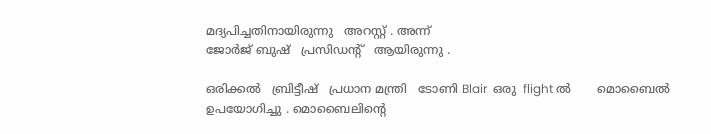മദ്യപിച്ചതിനായിരുന്നു   അറസ്റ്റ് . അന്ന്
ജോർജ് ബുഷ്‌   പ്രസിഡന്റ്‌   ആയിരുന്നു .

ഒരിക്കൽ   ബ്രിട്ടീഷ്‌   പ്രധാന മന്ത്രി   ടോണി Blair  ഒരു  flight ൽ       മൊബൈൽ
ഉപയോഗിച്ചു . മൊബൈലിന്റെ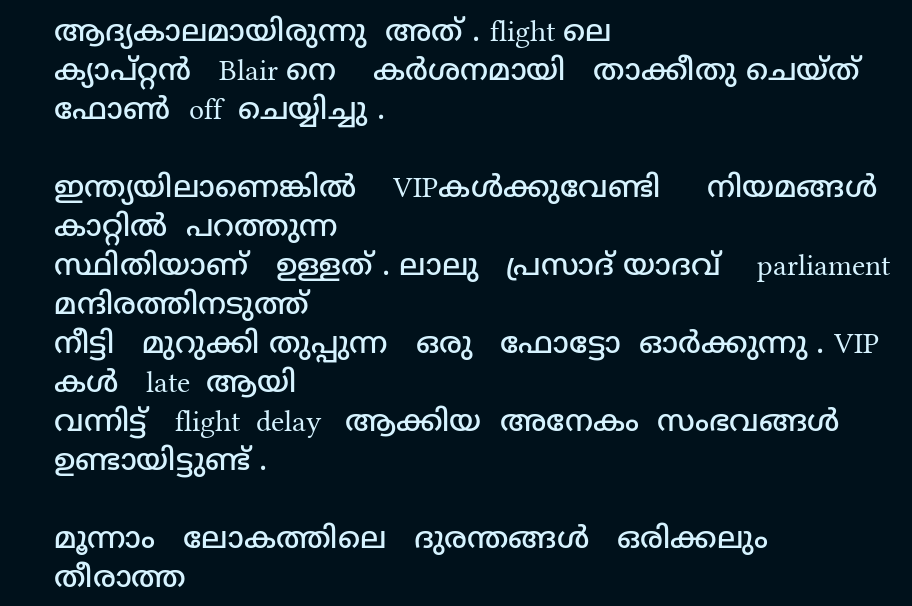ആദ്യകാലമായിരുന്നു  അത് . flight ലെ
ക്യാപ്റ്റൻ   Blair നെ    കർശനമായി   താക്കീതു ചെയ്ത്   ഫോൺ  off  ചെയ്യിച്ചു .

ഇന്ത്യയിലാണെങ്കിൽ    VIPകൾക്കുവേണ്ടി     നിയമങ്ങൾ   കാറ്റിൽ  പറത്തുന്ന
സ്ഥിതിയാണ്   ഉള്ളത് . ലാലു   പ്രസാദ് യാദവ്    parliament മന്ദിരത്തിനടുത്ത്
നീട്ടി   മുറുക്കി തുപ്പുന്ന   ഒരു   ഫോട്ടോ  ഓർക്കുന്നു . VIP കൾ   late  ആയി
വന്നിട്ട്   flight  delay   ആക്കിയ  അനേകം  സംഭവങ്ങൾ   ഉണ്ടായിട്ടുണ്ട് .

മൂന്നാം   ലോകത്തിലെ   ദുരന്തങ്ങൾ   ഒരിക്കലും   തീരാത്ത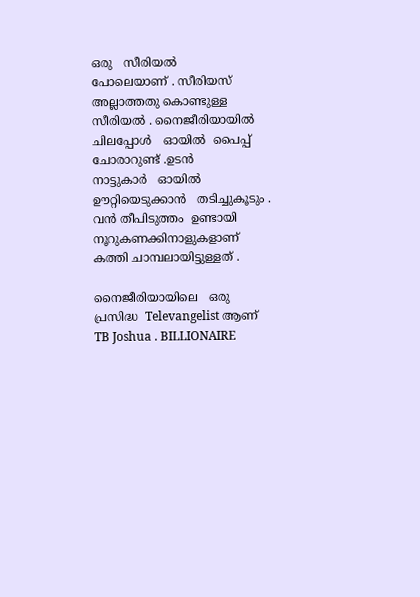ഒരു   സീരിയൽ
പോലെയാണ് . സീരിയസ്   അല്ലാത്തതു കൊണ്ടുള്ള  സീരിയൽ . നൈജീരിയായിൽ    ചിലപ്പോൾ   ഓയിൽ  പൈപ്പ്  ചോരാറുണ്ട് .ഉടൻ
നാട്ടുകാർ   ഓയിൽ   ഊറ്റിയെടുക്കാൻ   തടിച്ചുകൂടും . വൻ തീപിടുത്തം  ഉണ്ടായി    നൂറുകണക്കിനാളുകളാണ്   കത്തി ചാമ്പലായിട്ടുള്ളത് .

നൈജീരിയായിലെ   ഒരു   പ്രസിദ്ധ  Televangelist ആണ്  TB Joshua . BILLIONAIRE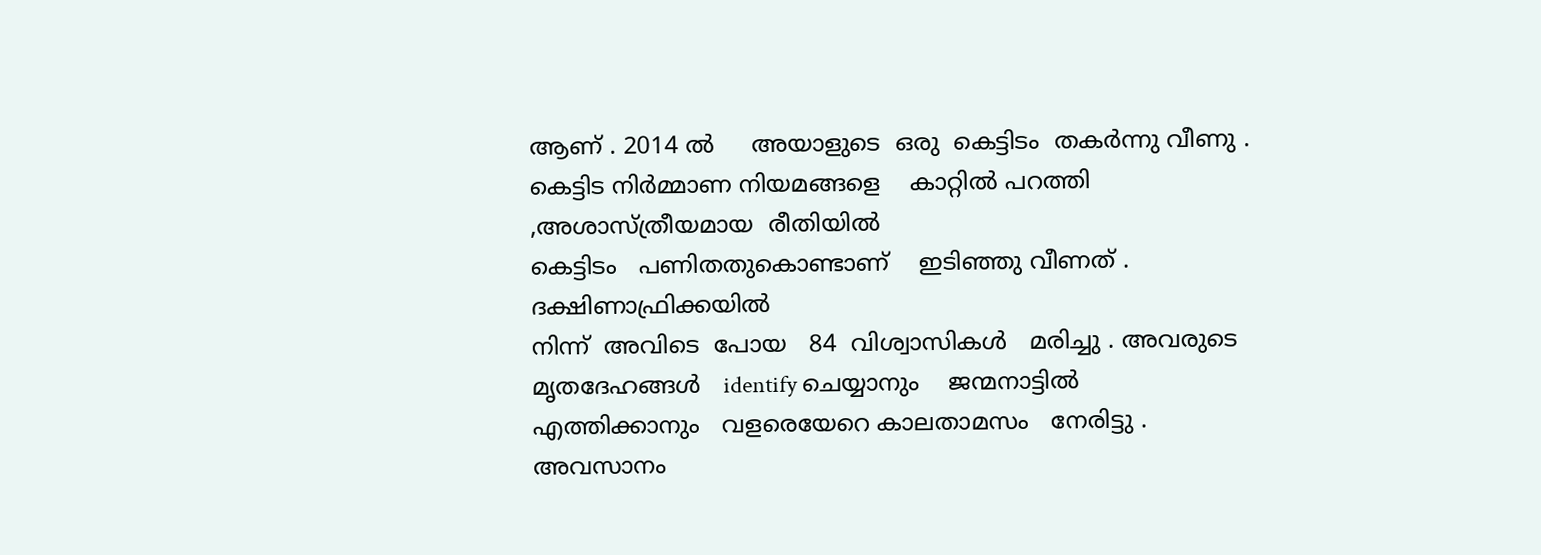ആണ് . 2014 ൽ     അയാളുടെ  ഒരു  കെട്ടിടം  തകർന്നു വീണു . കെട്ടിട നിർമ്മാണ നിയമങ്ങളെ    കാറ്റിൽ പറത്തി ,അശാസ്ത്രീയമായ  രീതിയിൽ
കെട്ടിടം   പണിതതുകൊണ്ടാണ്    ഇടിഞ്ഞു വീണത്‌ . ദക്ഷിണാഫ്രിക്കയിൽ
നിന്ന്  അവിടെ  പോയ   84  വിശ്വാസികൾ   മരിച്ചു . അവരുടെ  മൃതദേഹങ്ങൾ   identify ചെയ്യാനും    ജന്മനാട്ടിൽ  എത്തിക്കാനും   വളരെയേറെ കാലതാമസം   നേരിട്ടു . അവസാനം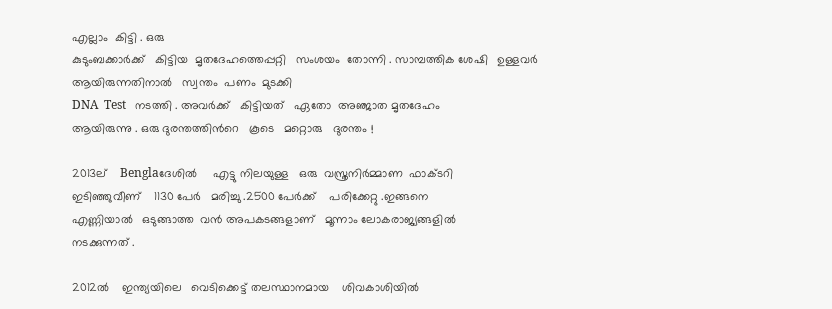എല്ലാം  കിട്ടി . ഒരു
കുടുംബക്കാർക്ക്‌   കിട്ടിയ  മൃതദേഹത്തെപ്പറ്റി   സംശയം  തോന്നി . സാമ്പത്തിക ശേഷി   ഉള്ളവർ   ആയിരുന്നതിനാൽ   സ്വന്തം  പണം  മുടക്കി
DNA  Test   നടത്തി . അവർക്ക്   കിട്ടിയത്   ഏതോ  അഞ്ജാത മൃതദേഹം
ആയിരുന്നു . ഒരു ദുരന്തത്തിൻറെ   കൂടെ   മറ്റൊരു   ദുരന്തം !

2013ല്    Benglaദേശിൽ     എട്ടു നിലയുള്ള   ഒരു  വസ്ത്രനിർമ്മാണ  ഫാക്ടറി
ഇടിഞ്ഞുവീണ്‌    1130 പേർ   മരിച്ചു .2500 പേർക്ക്    പരിക്കേറ്റു .ഇങ്ങനെ
എണ്ണിയാൽ   ഒടുങ്ങാത്ത  വൻ അപകടങ്ങളാണ്   മൂന്നാം ലോകരാജ്യങ്ങളിൽ
നടക്കുന്നത് .

2012ൽ    ഇന്ത്യയിലെ   വെടിക്കെട്ട്‌ തലസ്ഥാനമായ    ശിവകാശിയിൽ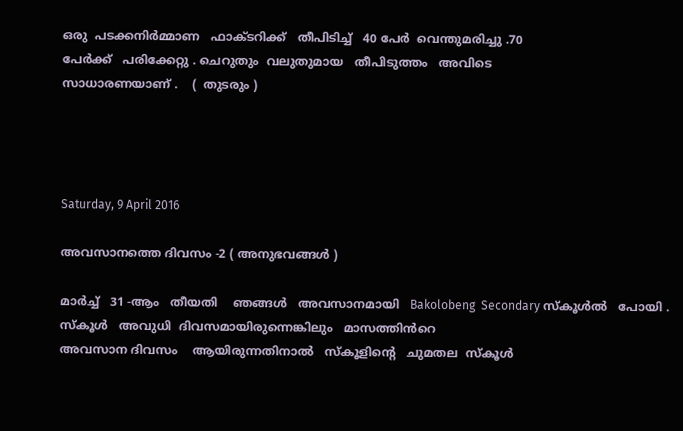ഒരു  പടക്കനിർമ്മാണ   ഫാക്ടറിക്ക്   തീപിടിച്ച്   40 പേർ  വെന്തുമരിച്ചു .70
പേർക്ക്   പരിക്കേറ്റു . ചെറുതും  വലുതുമായ   തീപിടുത്തം   അവിടെ
സാധാരണയാണ് .    (  തുടരും )




Saturday, 9 April 2016

അവസാനത്തെ ദിവസം -2 ( അനുഭവങ്ങൾ )

മാർച്ച്‌   31 -ആം   തീയതി    ഞങ്ങൾ   അവസാനമായി   Bakolobeng  Secondary സ്കൂൾൽ   പോയി . സ്കൂൾ   അവുധി  ദിവസമായിരുന്നെങ്കിലും   മാസത്തിൻറെ
അവസാന ദിവസം    ആയിരുന്നതിനാൽ   സ്കൂളിന്റെ   ചുമതല  സ്കൂൾ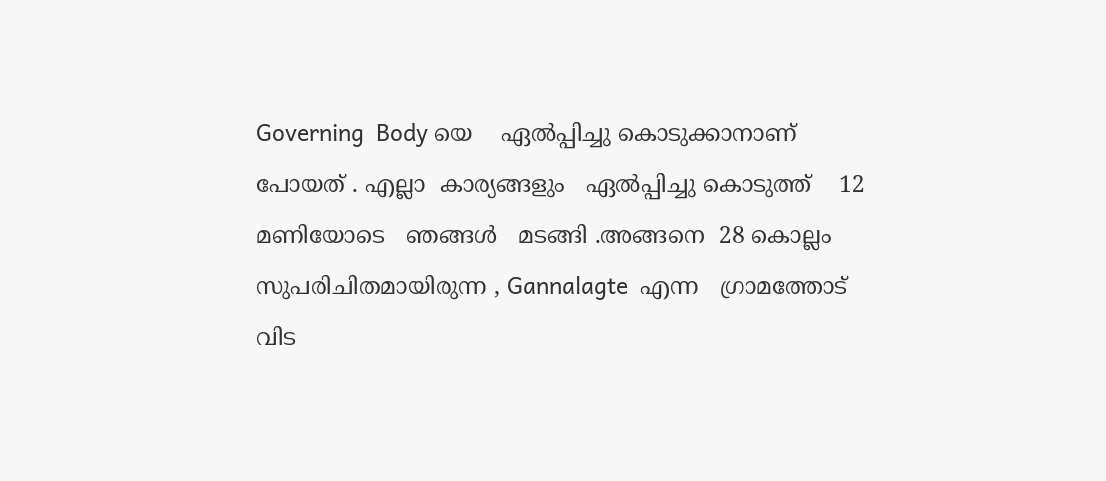Governing  Body യെ    ഏൽപ്പിച്ചു കൊടുക്കാനാണ്    പോയത് . എല്ലാ  കാര്യങ്ങളും   ഏൽപ്പിച്ചു കൊടുത്ത്    12 മണിയോടെ   ഞങ്ങൾ   മടങ്ങി .അങ്ങനെ  28 കൊല്ലം   സുപരിചിതമായിരുന്ന , Gannalagte  എന്ന   ഗ്രാമത്തോട്
വിട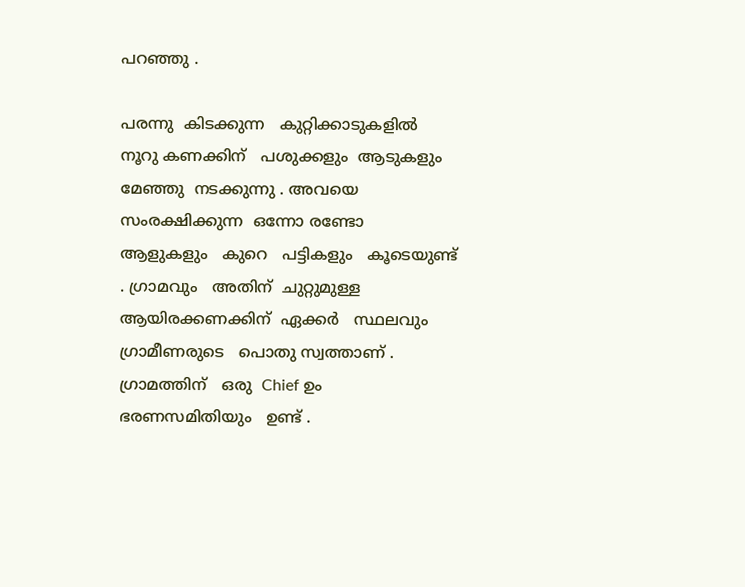പറഞ്ഞു .

പരന്നു  കിടക്കുന്ന   കുറ്റിക്കാടുകളിൽ     നൂറു കണക്കിന്   പശുക്കളും  ആടുകളും   മേഞ്ഞു  നടക്കുന്നു . അവയെ   സംരക്ഷിക്കുന്ന  ഒന്നോ രണ്ടോ
ആളുകളും   കുറെ   പട്ടികളും   കൂടെയുണ്ട് . ഗ്രാമവും   അതിന്  ചുറ്റുമുള്ള
ആയിരക്കണക്കിന്  ഏക്കർ   സ്ഥലവും   ഗ്രാമീണരുടെ   പൊതു സ്വത്താണ് .
ഗ്രാമത്തിന്   ഒരു  Chief ഉം   ഭരണസമിതിയും   ഉണ്ട് .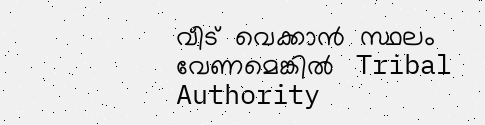വീട്  വെക്കാൻ  സ്ഥലം
വേണമെങ്കിൽ   Tribal Authority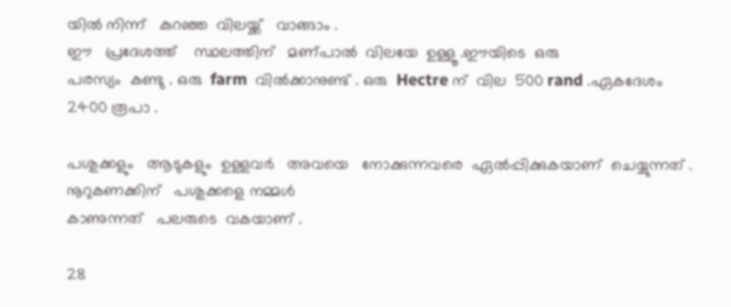യിൽ നിന്ന്   കുറഞ്ഞ  വിലയ്ക്ക്   വാങ്ങാം .
ഈ   പ്രദേശത്ത്    സ്ഥലത്തിന്   മണ്പാൽ  വിലയേ  ഉള്ളൂ .ഈയിടെ  ഒരു
പരസ്യം  കണ്ടു . ഒരു  farm  വിൽക്കാനുണ്ട് . ഒരു  Hectre ന്  വില  500 rand .ഏകദേശം   2400 രൂപാ .

പശുക്കളും   ആടുകളും  ഉള്ളവർ   അവയെ   നോക്കുന്നവരെ  ഏൽപ്പിക്കുകയാണ്  ചെയ്യുന്നത് . നൂറുകണക്കിന്   പശുക്കളെ നമ്മൾ
കാണുന്നത്   പലരുടെ  വകയാണ് .

28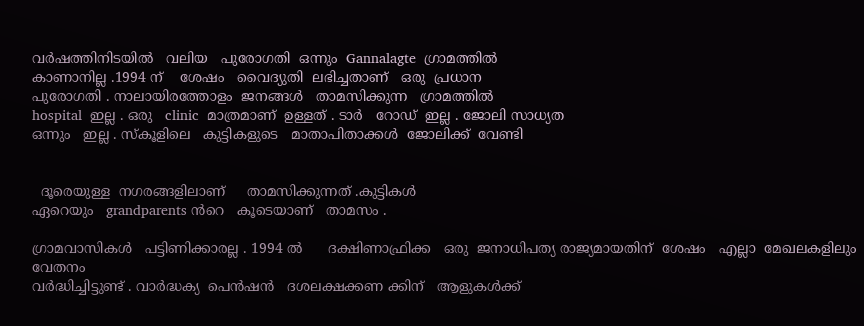വർഷത്തിനിടയിൽ   വലിയ   പുരോഗതി  ഒന്നും  Gannalagte  ഗ്രാമത്തിൽ
കാണാനില്ല .1994 ന്    ശേഷം   വൈദ്യുതി  ലഭിച്ചതാണ്   ഒരു  പ്രധാന
പുരോഗതി . നാലായിരത്തോളം  ജനങ്ങൾ   താമസിക്കുന്ന   ഗ്രാമത്തിൽ
hospital  ഇല്ല . ഒരു   clinic  മാത്രമാണ്  ഉള്ളത് . ടാർ   റോഡ്‌  ഇല്ല . ജോലി സാധ്യത
ഒന്നും   ഇല്ല . സ്കൂളിലെ   കുട്ടികളുടെ   മാതാപിതാക്കൾ  ജോലിക്ക്  വേണ്ടി


  ദൂരെയുള്ള  നഗരങ്ങളിലാണ്     താമസിക്കുന്നത് .കുട്ടികൾ
ഏറെയും   grandparents ൻറെ   കൂടെയാണ്   താമസം .

ഗ്രാമവാസികൾ   പട്ടിണിക്കാരല്ല . 1994 ൽ      ദക്ഷിണാഫ്രിക്ക   ഒരു  ജനാധിപത്യ രാജ്യമായതിന്  ശേഷം   എല്ലാ  മേഖലകളിലും   വേതനം
വർദ്ധിച്ചിട്ടുണ്ട് . വാർദ്ധക്യ  പെൻഷൻ   ദശലക്ഷക്കണ ക്കിന്   ആളുകൾക്ക്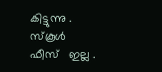കിട്ടുന്നു . സ്കൂൾ  ഫീസ്‌   ഇല്ല .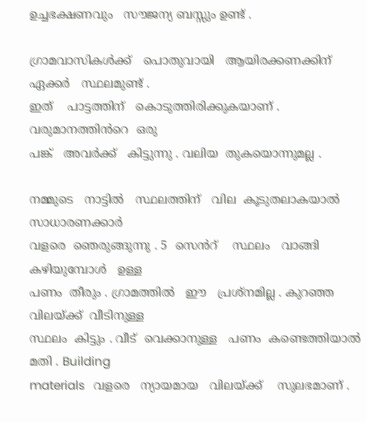ഉച്ചഭക്ഷണവും   സൗജന്യ ബസ്സും ഉണ്ട് .

ഗ്രാമവാസികൾക്ക്‌   പൊതുവായി   ആയിരക്കണക്കിന്   ഏക്കർ   സ്ഥലമുണ്ട് .
ഇത്    പാട്ടത്തിന്   കൊടുത്തിരിക്കുകയാണ് . വരുമാനത്തിൻറെ  ഒരു
പങ്ക്   അവർക്ക്   കിട്ടുന്നു . വലിയ  തുകയൊന്നുമല്ല .

നമ്മുടെ   നാട്ടിൽ   സ്ഥലത്തിന്   വില  കൂടുതലാകയാൽ   സാധാരണക്കാർ
വളരെ  ഞെരുങ്ങുന്നു . 5  സെൻറ്    സ്ഥലം   വാങ്ങി കഴിയുമ്പോൾ   ഉള്ള
പണം  തീരും . ഗ്രാമത്തിൽ   ഈ   പ്രശ്നമില്ല . കുറഞ്ഞ വിലയ്ക്ക്  വീടിനുള്ള
സ്ഥലം  കിട്ടും . വീട്  വെക്കാനുള്ള   പണം  കണ്ടെത്തിയാൽ   മതി . Building
materials   വളരെ   ന്യായമായ   വിലയ്ക്ക്    സുലഭമാണ് .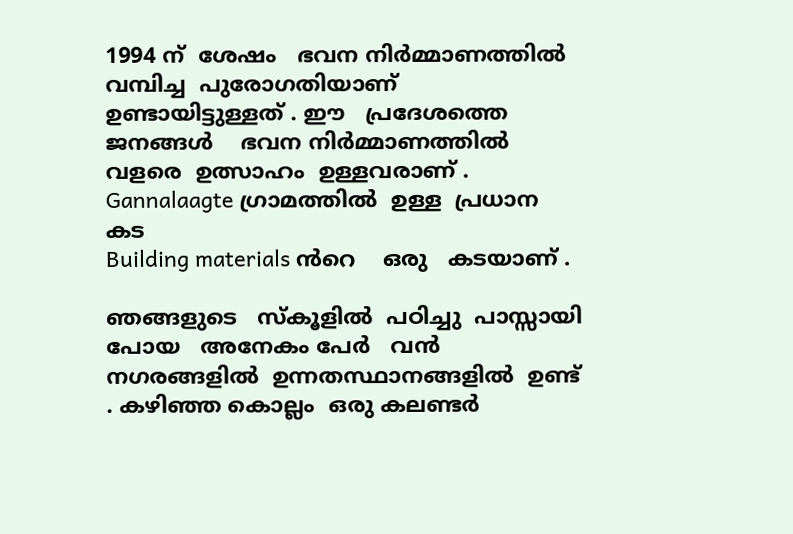1994 ന്  ശേഷം   ഭവന നിർമ്മാണത്തിൽ    വമ്പിച്ച  പുരോഗതിയാണ്
ഉണ്ടായിട്ടുള്ളത് . ഈ   പ്രദേശത്തെ   ജനങ്ങൾ    ഭവന നിർമ്മാണത്തിൽ   വളരെ  ഉത്സാഹം  ഉള്ളവരാണ് . Gannalaagte ഗ്രാമത്തിൽ  ഉള്ള  പ്രധാന  കട
Building materials ൻറെ    ഒരു   കടയാണ് .

ഞങ്ങളുടെ   സ്കൂളിൽ  പഠിച്ചു  പാസ്സായി പോയ   അനേകം പേർ   വൻ നഗരങ്ങളിൽ  ഉന്നതസ്ഥാനങ്ങളിൽ  ഉണ്ട് . കഴിഞ്ഞ കൊല്ലം  ഒരു കലണ്ടർ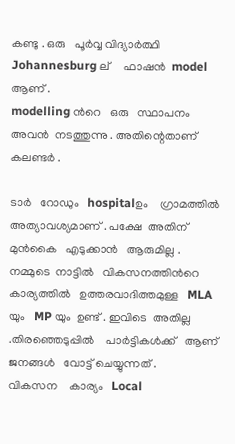കണ്ടു . ഒരു   പൂർവ്വ വിദ്യാർത്ഥി   Johannesburg ല്     ഫാഷൻ  model  ആണ് .
modelling ൻറെ   ഒരു   സ്ഥാപനം  അവൻ  നടത്തുന്നു . അതിന്റെതാണ്   കലണ്ടർ .

ടാർ   റോഡും   hospitalഉം    ഗ്രാമത്തിൽ  അത്യാവശ്യമാണ് . പക്ഷേ  അതിന്
മുൻകൈ   എടുക്കാൻ   ആരുമില്ല . നമ്മുടെ  നാട്ടിൽ   വികസനത്തിൻറെ
കാര്യത്തിൽ   ഉത്തരവാദിത്തമുള്ള   MLA യും   MP യും  ഉണ്ട് . ഇവിടെ  അതില്ല .തിരഞ്ഞെടുപ്പിൽ    പാർട്ടികൾക്ക്   ആണ്    ജനങ്ങൾ   വോട്ട് ചെയ്യുന്നത് .
വികസന    കാര്യം   Local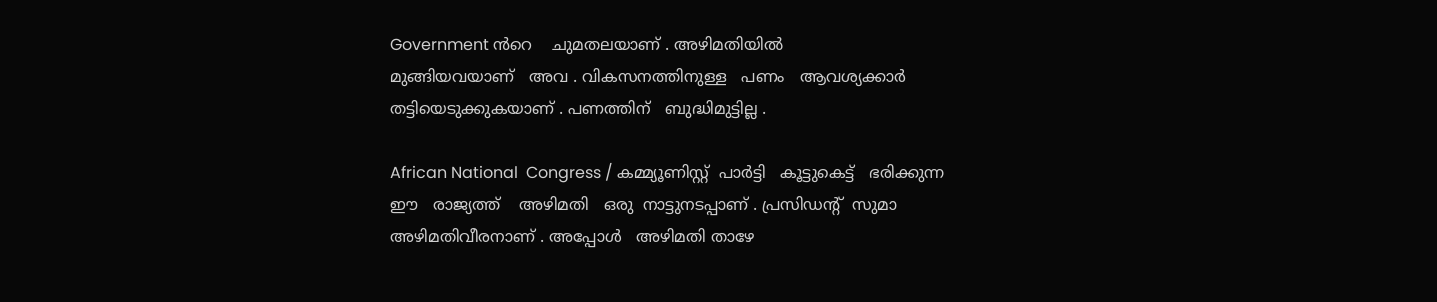Government ൻറെ    ചുമതലയാണ് . അഴിമതിയിൽ
മുങ്ങിയവയാണ്   അവ . വികസനത്തിനുള്ള   പണം   ആവശ്യക്കാർ
തട്ടിയെടുക്കുകയാണ് . പണത്തിന്   ബുദ്ധിമുട്ടില്ല .

African National  Congress / കമ്മ്യൂണിസ്റ്റ്‌  പാർട്ടി   കൂട്ടുകെട്ട്   ഭരിക്കുന്ന
ഈ   രാജ്യത്ത്    അഴിമതി   ഒരു  നാട്ടുനടപ്പാണ് . പ്രസിഡന്റ്‌  സുമാ
അഴിമതിവീരനാണ് . അപ്പോൾ   അഴിമതി താഴേ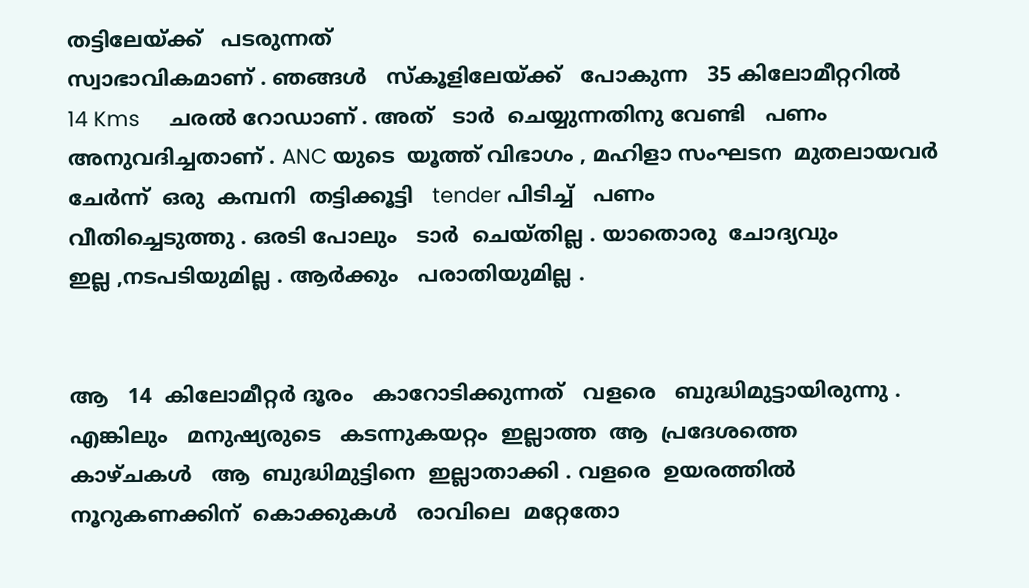തട്ടിലേയ്ക്ക്   പടരുന്നത്‌
സ്വാഭാവികമാണ് . ഞങ്ങൾ   സ്കൂളിലേയ്ക്ക്   പോകുന്ന   35 കിലോമീറ്ററിൽ
14 Kms     ചരൽ റോഡാണ് . അത്   ടാർ  ചെയ്യുന്നതിനു വേണ്ടി   പണം
അനുവദിച്ചതാണ് . ANC യുടെ  യൂത്ത് വിഭാഗം , മഹിളാ സംഘടന  മുതലായവർ  ചേർന്ന്  ഒരു  കമ്പനി  തട്ടിക്കൂട്ടി   tender പിടിച്ച്   പണം
വീതിച്ചെടുത്തു . ഒരടി പോലും   ടാർ  ചെയ്തില്ല . യാതൊരു  ചോദ്യവും
ഇല്ല ,നടപടിയുമില്ല . ആർക്കും   പരാതിയുമില്ല .


ആ   14  കിലോമീറ്റർ ദൂരം   കാറോടിക്കുന്നത്‌   വളരെ   ബുദ്ധിമുട്ടായിരുന്നു .
എങ്കിലും   മനുഷ്യരുടെ   കടന്നുകയറ്റം  ഇല്ലാത്ത  ആ  പ്രദേശത്തെ
കാഴ്ചകൾ   ആ  ബുദ്ധിമുട്ടിനെ  ഇല്ലാതാക്കി . വളരെ  ഉയരത്തിൽ   നൂറുകണക്കിന്  കൊക്കുകൾ   രാവിലെ  മറ്റേതോ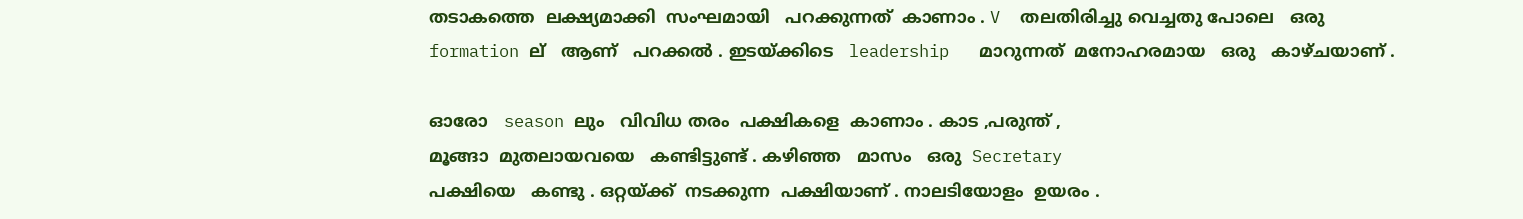തടാകത്തെ  ലക്ഷ്യമാക്കി  സംഘമായി   പറക്കുന്നത്  കാണാം . V  തലതിരിച്ചു വെച്ചതു പോലെ   ഒരു
formation ല്   ആണ്   പറക്കൽ . ഇടയ്ക്കിടെ   leadership   മാറുന്നത്  മനോഹരമായ   ഒരു   കാഴ്ചയാണ് .

ഓരോ   season ലും   വിവിധ തരം  പക്ഷികളെ  കാണാം . കാട ,പരുന്ത് ,
മൂങ്ങാ  മുതലായവയെ   കണ്ടിട്ടുണ്ട് . കഴിഞ്ഞ   മാസം   ഒരു  Secretary
പക്ഷിയെ   കണ്ടു . ഒറ്റയ്ക്ക്  നടക്കുന്ന  പക്ഷിയാണ് . നാലടിയോളം  ഉയരം .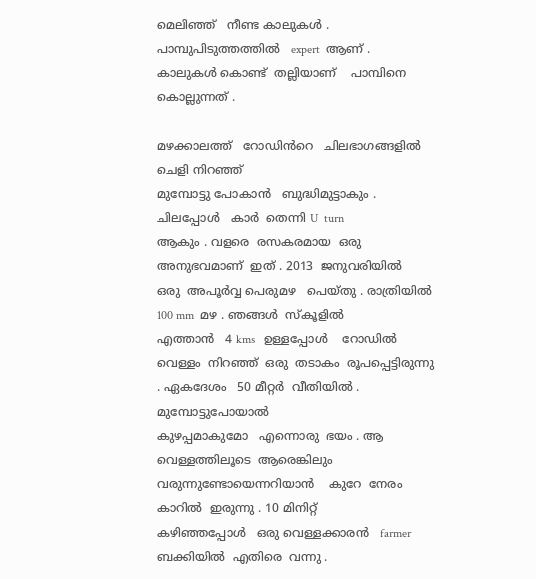മെലിഞ്ഞ്   നീണ്ട കാലുകൾ . പാമ്പുപിടുത്തത്തിൽ   expert  ആണ് .
കാലുകൾ കൊണ്ട്  തല്ലിയാണ്    പാമ്പിനെ  കൊല്ലുന്നത് .

മഴക്കാലത്ത്‌   റോഡിൻറെ   ചിലഭാഗങ്ങളിൽ   ചെളി നിറഞ്ഞ്
മുമ്പോട്ടു പോകാൻ   ബുദ്ധിമുട്ടാകും . ചിലപ്പോൾ   കാർ  തെന്നി U  turn
ആകും . വളരെ  രസകരമായ  ഒരു  അനുഭവമാണ്  ഇത് . 2013  ജനുവരിയിൽ
ഒരു  അപൂർവ്വ പെരുമഴ   പെയ്തു . രാത്രിയിൽ  100 mm  മഴ . ഞങ്ങൾ  സ്കൂളിൽ
എത്താൻ   4 kms   ഉള്ളപ്പോൾ    റോഡിൽ   വെള്ളം  നിറഞ്ഞ്  ഒരു  തടാകം  രൂപപ്പെട്ടിരുന്നു . ഏകദേശം   50 മീറ്റർ  വീതിയിൽ . മുമ്പോട്ടുപോയാൽ
കുഴപ്പമാകുമോ   എന്നൊരു  ഭയം . ആ   വെള്ളത്തിലൂടെ  ആരെങ്കിലും
വരുന്നുണ്ടോയെന്നറിയാൻ    കുറേ  നേരം   കാറിൽ  ഇരുന്നു . 10 മിനിറ്റ്
കഴിഞ്ഞപ്പോൾ   ഒരു വെള്ളക്കാരൻ   farmer   ബക്കിയിൽ  എതിരെ  വന്നു .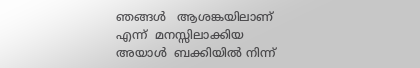ഞങ്ങൾ   ആശങ്കയിലാണ്  എന്ന്  മനസ്സിലാക്കിയ   അയാൾ  ബക്കിയിൽ നിന്ന്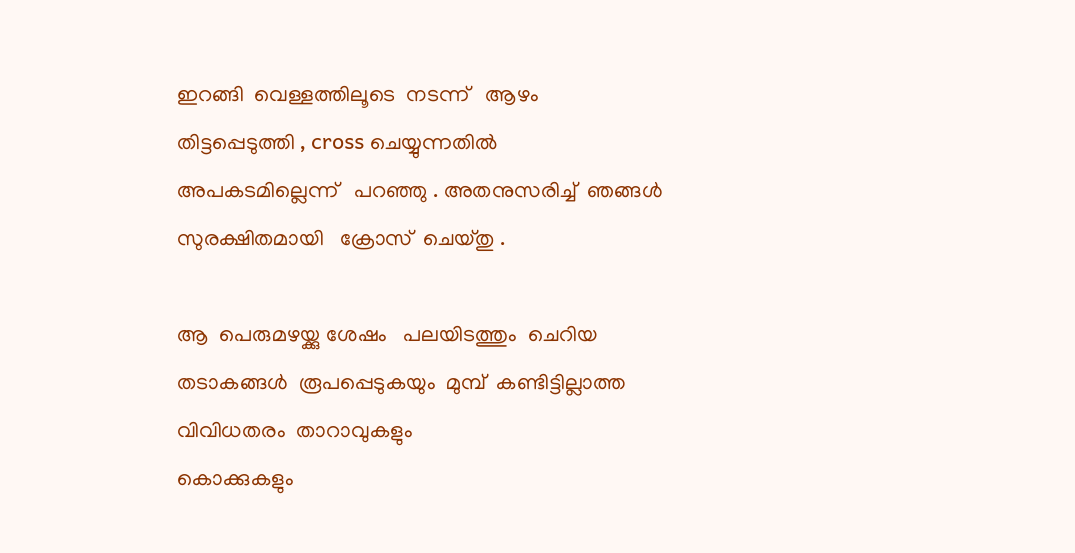ഇറങ്ങി  വെള്ളത്തിലൂടെ  നടന്ന്   ആഴം  തിട്ടപ്പെടുത്തി , cross ചെയ്യുന്നതിൽ   അപകടമില്ലെന്ന്   പറഞ്ഞു . അതനുസരിച്ച്  ഞങ്ങൾ
സുരക്ഷിതമായി   ക്രോസ്  ചെയ്തു .

ആ  പെരുമഴയ്ക്കു ശേഷം   പലയിടത്തും  ചെറിയ  തടാകങ്ങൾ  രൂപപ്പെടുകയും  മുമ്പ്  കണ്ടിട്ടില്ലാത്ത  വിവിധതരം  താറാവുകളും
കൊക്കുകളും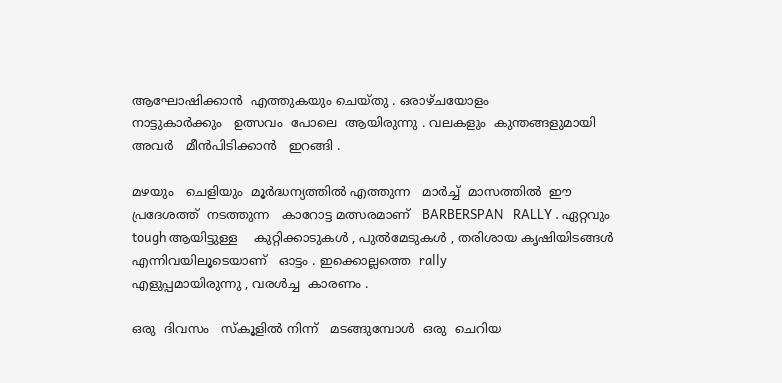ആഘോഷിക്കാൻ  എത്തുകയും ചെയ്തു . ഒരാഴ്ചയോളം
നാട്ടുകാർക്കും   ഉത്സവം  പോലെ  ആയിരുന്നു . വലകളും  കുന്തങ്ങളുമായി അവർ   മീൻപിടിക്കാൻ   ഇറങ്ങി .

മഴയും   ചെളിയും  മൂർദ്ധന്യത്തിൽ എത്തുന്ന   മാർച്ച്  മാസത്തിൽ  ഈ
പ്രദേശത്ത്  നടത്തുന്ന   കാറോട്ട മത്സരമാണ്   BARBERSPAN   RALLY . ഏറ്റവും
tough ആയിട്ടുള്ള    കുറ്റിക്കാടുകൾ , പുൽമേടുകൾ , തരിശായ കൃഷിയിടങ്ങൾ  എന്നിവയിലൂടെയാണ്   ഓട്ടം . ഇക്കൊല്ലത്തെ  rally
എളുപ്പമായിരുന്നു , വരൾച്ച  കാരണം .

ഒരു  ദിവസം   സ്കൂളിൽ നിന്ന്   മടങ്ങുമ്പോൾ  ഒരു  ചെറിയ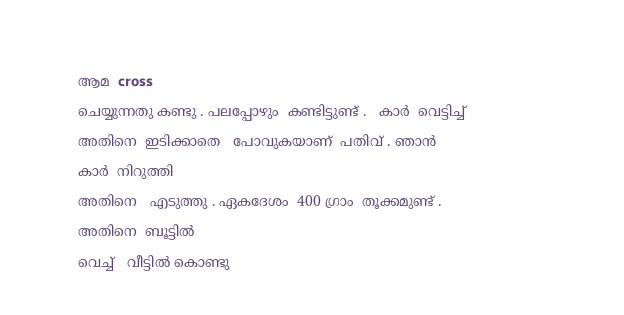ആമ  cross
ചെയ്യുന്നതു കണ്ടു . പലപ്പോഴും  കണ്ടിട്ടുണ്ട് .   കാർ  വെട്ടിച്ച്
അതിനെ  ഇടിക്കാതെ   പോവുകയാണ്  പതിവ് . ഞാൻ  കാർ  നിറുത്തി
അതിനെ   എടുത്തു . ഏകദേശം  400 ഗ്രാം  തൂക്കമുണ്ട് . അതിനെ  ബൂട്ടിൽ
വെച്ച്   വീട്ടിൽ കൊണ്ടു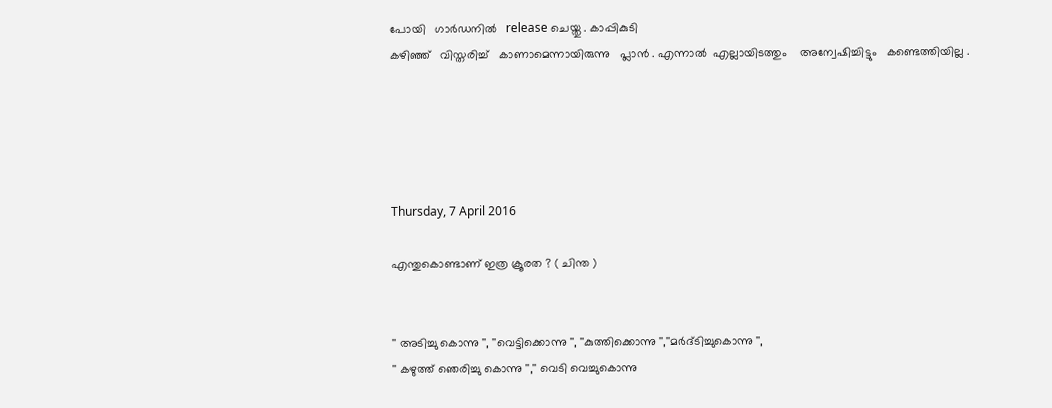പോയി   ഗാർഡനിൽ   release ചെയ്തു . കാപ്പികുടി
കഴിഞ്ഞ്   വിസ്തരിച്ച്   കാണാമെന്നായിരുന്നു   പ്ലാൻ . എന്നാൽ  എല്ലായിടത്തും    അന്വേഷിച്ചിട്ടും   കണ്ടെത്തിയില്ല .





Thursday, 7 April 2016

എന്തുകൊണ്ടാണ് ഇത്ര ക്രൂരത ? ( ചിന്ത )


'' അടിച്ചു കൊന്നു '', ''വെട്ടിക്കൊന്നു '', ''കുത്തിക്കൊന്നു '',''മർദ്ടിച്ചുകൊന്നു '',
'' കഴുത്ത് ഞെരിച്ചു കൊന്നു '','' വെടി വെച്ചുകൊന്നു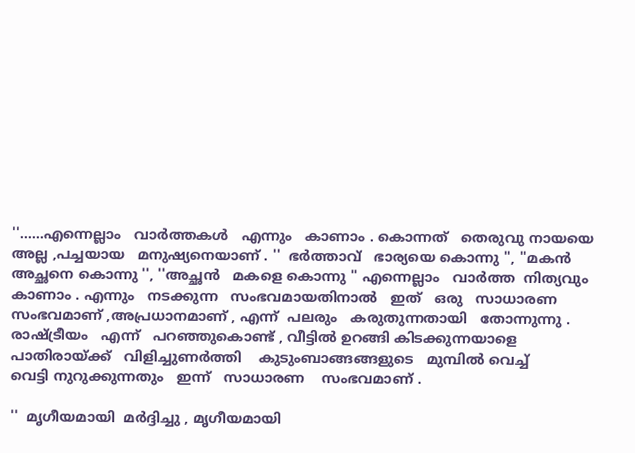''......എന്നെല്ലാം   വാർത്തകൾ   എന്നും   കാണാം . കൊന്നത്   തെരുവു നായയെ  അല്ല ,പച്ചയായ   മനുഷ്യനെയാണ്‌ . ''  ഭർത്താവ്   ഭാര്യയെ കൊന്നു '', ''മകൻ
അച്ഛനെ കൊന്നു '', ''അച്ഛൻ   മകളെ കൊന്നു '' എന്നെല്ലാം   വാർത്ത‍  നിത്യവും   കാണാം . എന്നും   നടക്കുന്ന   സംഭവമായതിനാൽ   ഇത്   ഒരു   സാധാരണ
സംഭവമാണ് ,അപ്രധാനമാണ് , എന്ന്  പലരും   കരുതുന്നതായി   തോന്നുന്നു .
രാഷ്ട്രീയം   എന്ന്   പറഞ്ഞുകൊണ്ട് , വീട്ടിൽ ഉറങ്ങി കിടക്കുന്നയാളെ
പാതിരായ്ക്ക്   വിളിച്ചുണർത്തി    കുടുംബാങ്ങങ്ങളുടെ   മുമ്പിൽ വെച്ച്
വെട്ടി നുറുക്കുന്നതും   ഇന്ന്   സാധാരണ    സംഭവമാണ് .

''  മൃഗീയമായി  മർദ്ദിച്ചു , മൃഗീയമായി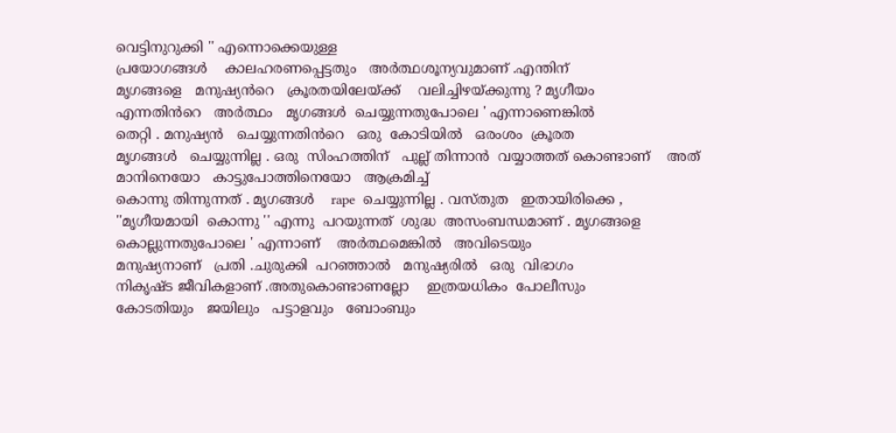വെട്ടിനുറുക്കി '' എന്നൊക്കെയുള്ള
പ്രയോഗങ്ങൾ    കാലഹരണപ്പെട്ടതും   അർത്ഥശൂന്യവുമാണ്‌ .എന്തിന്
മൃഗങ്ങളെ   മനുഷ്യൻറെ   ക്രൂരതയിലേയ്ക്ക്    വലിച്ചിഴയ്ക്കുന്നു ? മൃഗീയം
എന്നതിൻറെ   അർത്ഥം   മൃഗങ്ങൾ  ചെയ്യുന്നതുപോലെ ' എന്നാണെങ്കിൽ
തെറ്റി . മനുഷ്യൻ   ചെയ്യുന്നതിൻറെ   ഒരു  കോടിയിൽ   ഒരംശം  ക്രൂരത
മൃഗങ്ങൾ   ചെയ്യുന്നില്ല . ഒരു  സിംഹത്തിന്   പുല്ല് തിന്നാൻ  വയ്യാത്തത് കൊണ്ടാണ്    അത്   മാനിനെയോ   കാട്ടുപോത്തിനെയോ   ആക്രമിച്ച്
കൊന്നു തിന്നുന്നത് . മൃഗങ്ങൾ    rape  ചെയ്യുന്നില്ല . വസ്തുത   ഇതായിരിക്കെ ,
''മൃഗീയമായി  കൊന്നു '' എന്നു  പറയുന്നത്  ശുദ്ധ  അസംബന്ധമാണ് . മൃഗങ്ങളെ   കൊല്ലുന്നതുപോലെ ' എന്നാണ്    അർത്ഥമെങ്കിൽ   അവിടെയും
മനുഷ്യനാണ്   പ്രതി .ചുരുക്കി  പറഞ്ഞാൽ   മനുഷ്യരിൽ   ഒരു  വിഭാഗം
നികൃഷ്ട ജീവികളാണ് .അതുകൊണ്ടാണല്ലോ    ഇത്രയധികം  പോലീസും
കോടതിയും   ജയിലും   പട്ടാളവും   ബോംബും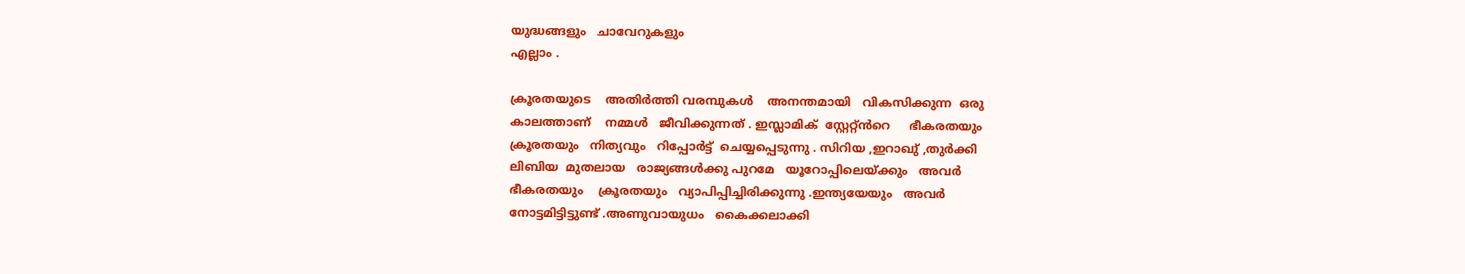യുദ്ധങ്ങളും   ചാവേറുകളും
എല്ലാം .

ക്രൂരതയുടെ    അതിർത്തി വരമ്പുകൾ    അനന്തമായി   വികസിക്കുന്ന  ഒരു
കാലത്താണ്    നമ്മൾ   ജീവിക്കുന്നത് . ഇസ്ലാമിക്‌  സ്റ്റേറ്റ്ൻറെ     ഭീകരതയും
ക്രൂരതയും   നിത്യവും   റിപ്പോർട്ട്‌  ചെയ്യപ്പെടുന്നു . സിറിയ ,ഇറാഖു് ,തുർക്കി
ലിബിയ  മുതലായ   രാജ്യങ്ങൾക്കു പുറമേ   യൂറോപ്പിലെയ്ക്കും   അവർ
ഭീകരതയും    ക്രൂരതയും   വ്യാപിപ്പിച്ചിരിക്കുന്നു .ഇന്ത്യയേയും   അവർ
നോട്ടമിട്ടിട്ടുണ്ട് .അണുവായുധം   കൈക്കലാക്കി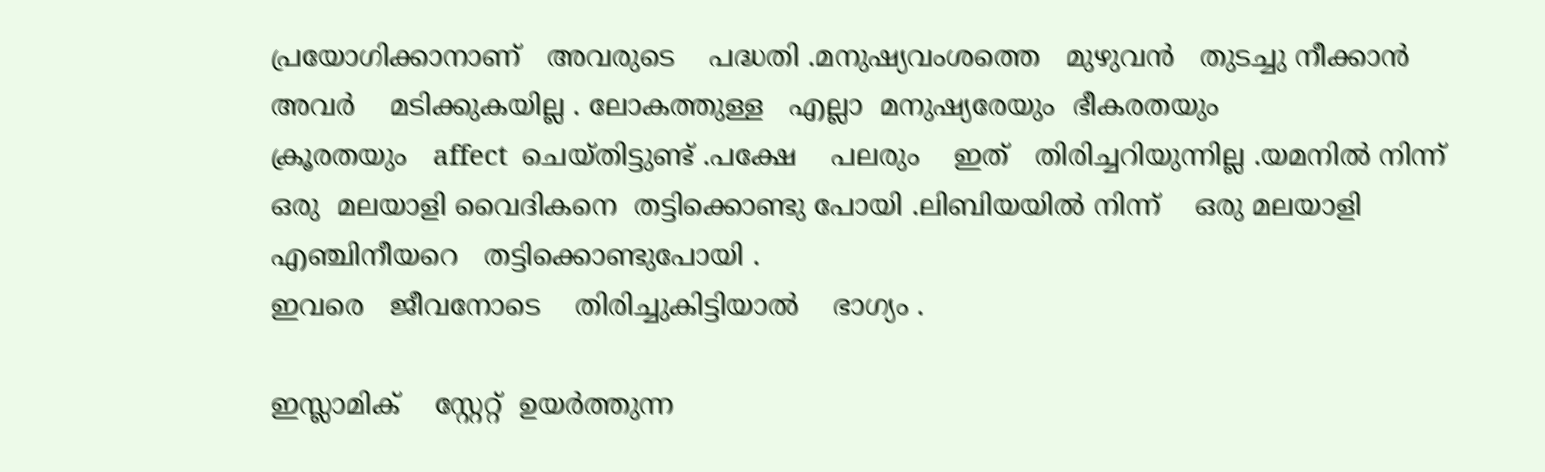പ്രയോഗിക്കാനാണ്   അവരുടെ    പദ്ധതി .മനുഷ്യവംശത്തെ   മുഴുവൻ   തുടച്ചു നീക്കാൻ
അവർ    മടിക്കുകയില്ല . ലോകത്തുള്ള   എല്ലാ  മനുഷ്യരേയും  ഭീകരതയും
ക്രൂരതയും   affect  ചെയ്തിട്ടുണ്ട് .പക്ഷേ    പലരും    ഇത്   തിരിച്ചറിയുന്നില്ല .യമനിൽ നിന്ന്   ഒരു  മലയാളി വൈദികനെ  തട്ടിക്കൊണ്ടു പോയി .ലിബിയയിൽ നിന്ന്    ഒരു മലയാളി  എഞ്ചിനീയറെ   തട്ടിക്കൊണ്ടുപോയി .
ഇവരെ   ജീവനോടെ    തിരിച്ചുകിട്ടിയാൽ    ഭാഗ്യം .

ഇസ്ലാമിക്‌    സ്റ്റേറ്റ്  ഉയർത്തുന്ന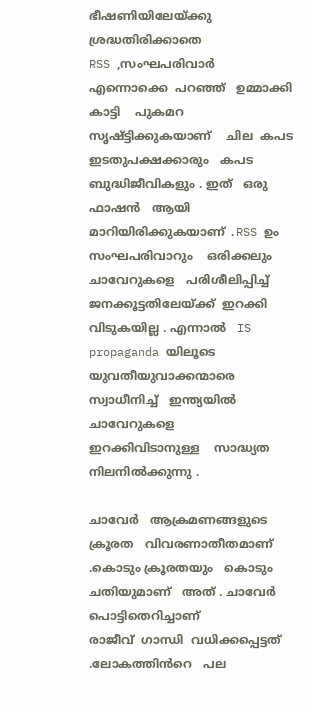ഭീഷണിയിലേയ്ക്കു    ശ്രദ്ധതിരിക്കാതെ
RSS ,സംഘപരിവാർ   എന്നൊക്കെ  പറഞ്ഞ്   ഉമ്മാക്കി കാട്ടി    പുകമറ
സൃഷ്ട്ടിക്കുകയാണ്    ചില  കപട ഇടതുപക്ഷക്കാരും   കപട ബുദ്ധിജീവികളും . ഇത്   ഒരു   ഫാഷൻ   ആയി   മാറിയിരിക്കുകയാണ് .RSS ഉം  സംഘപരിവാറും    ഒരിക്കലും    ചാവേറുകളെ   പരിശീലിപ്പിച്ച്  ജനക്കൂട്ടതിലേയ്ക്ക്  ഇറക്കി    വിടുകയില്ല . എന്നാൽ   IS   propaganda യിലൂടെ
യുവതീയുവാക്കന്മാരെ     സ്വാധീനിച്ച്   ഇന്ത്യയിൽ   ചാവേറുകളെ   ഇറക്കിവിടാനുള്ള    സാദ്ധ്യത  നിലനിൽക്കുന്നു .

ചാവേർ   ആക്രമണങ്ങളുടെ   ക്രൂരത   വിവരണാതീതമാണ് .കൊടും ക്രൂരതയും   കൊടും  ചതിയുമാണ്   അത് . ചാവേർ  പൊട്ടിതെറിച്ചാണ്
രാജീവ്‌  ഗാന്ധി  വധിക്കപ്പെട്ടത് .ലോകത്തിൻറെ   പല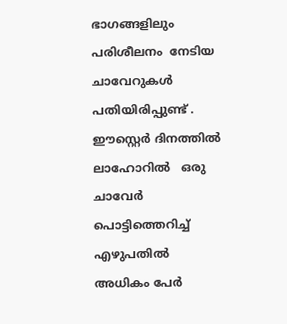ഭാഗങ്ങളിലും
പരിശീലനം  നേടിയ   ചാവേറുകൾ   പതിയിരിപ്പുണ്ട് . ഈസ്റ്റെർ ദിനത്തിൽ
ലാഹോറിൽ   ഒരു  ചാവേർ  പൊട്ടിത്തെറിച്ച്   എഴുപതിൽ   അധികം പേർ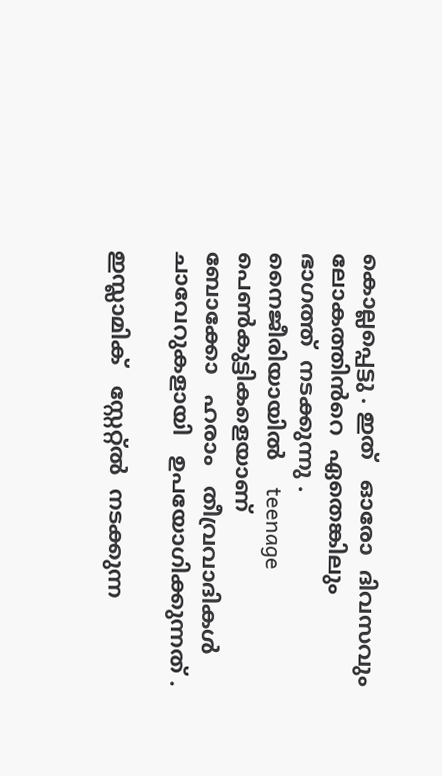കൊല്ലപ്പെട്ടു . ഇത്   ഓരോ  ദിവസവും   ലോകത്തിൻറെ  ഏതെങ്കിലും   ഭാഗത്ത്‌  നടക്കുന്നു . നൈജീരിയായിൽ    teenage  പെൺകുട്ടികളെയാണ്
ബോക്കോ   ഹരാം   തീവ്രവാദികൾ    ചാവേറുകളായി   ഉപയോഗിക്കുന്നത് .

ഇസ്ലാമിക്   സ്റ്റേറ്റ്ൽ  നടക്കുന്ന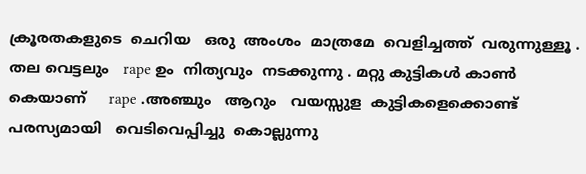ക്രൂരതകളുടെ  ചെറിയ   ഒരു  അംശം  മാത്രമേ  വെളിച്ചത്ത്  വരുന്നുള്ളൂ . തല വെട്ടലും   rape ഉം  നിത്യവും  നടക്കുന്നു . മറ്റു കുട്ടികൾ കാൺ കെയാണ്‌     rape .അഞ്ചും   ആറും   വയസ്സുള  കുട്ടികളെക്കൊണ്ട്    പരസ്യമായി   വെടിവെപ്പിച്ചു  കൊല്ലുന്നു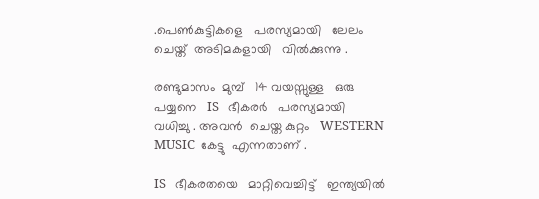.പെൺകുട്ടികളെ   പരസ്യമായി   ലേലം ചെയ്ത്  അടിമകളായി   വിൽക്കുന്നു .

രണ്ടുമാസം  മുമ്പ്   14 വയസ്സുള്ള   ഒരു   പയ്യനെ   IS   ഭീകരർ   പരസ്യമായി
വധിച്ചു . അവൻ  ചെയ്ത കുറ്റം   WESTERN  MUSIC  കേട്ടു  എന്നതാണ് .

IS   ഭീകരതയെ   മാറ്റിവെച്ചിട്ട്   ഇന്ത്യയിൽ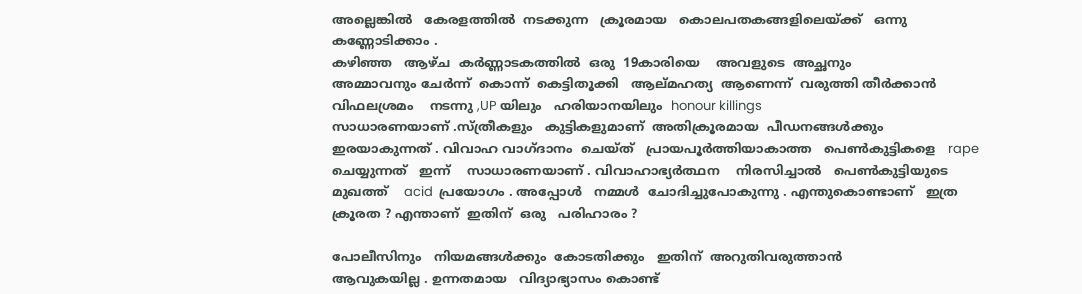അല്ലെങ്കിൽ   കേരളത്തിൽ  നടക്കുന്ന   ക്രൂരമായ   കൊലപതകങ്ങളിലെയ്ക്ക്   ഒന്നു  കണ്ണോടിക്കാം .
കഴിഞ്ഞ   ആഴ്ച  കർണ്ണാടകത്തിൽ  ഒരു  19കാരിയെ    അവളുടെ  അച്ഛനും
അമ്മാവനും ചേർന്ന്  കൊന്ന്  കെട്ടിതൂക്കി   ആല്മഹത്യ  ആണെന്ന്  വരുത്തി തീർക്കാൻ    വിഫലശ്രമം    നടന്നു ,UP യിലും   ഹരിയാനയിലും  honour killings
സാധാരണയാണ് .സ്ത്രീകളും   കുട്ടികളുമാണ്  അതിക്രൂരമായ  പീഡനങ്ങൾക്കും    ഇരയാകുന്നത് . വിവാഹ വാഗ്ദാനം  ചെയ്ത്   പ്രായപൂർത്തിയാകാത്ത   പെൺകുട്ടികളെ   rape  ചെയ്യുന്നത്   ഇന്ന്    സാധാരണയാണ് . വിവാഹാഭ്യർത്ഥന    നിരസിച്ചാൽ   പെൺകുട്ടിയുടെ
മുഖത്ത്    acid  പ്രയോഗം . അപ്പോൾ   നമ്മൾ  ചോദിച്ചുപോകുന്നു . എന്തുകൊണ്ടാണ്   ഇത്ര  ക്രൂരത ? എന്താണ്  ഇതിന്  ഒരു   പരിഹാരം ?

പോലീസിനും   നിയമങ്ങൾക്കും  കോടതിക്കും   ഇതിന്  അറുതിവരുത്താൻ
ആവുകയില്ല . ഉന്നതമായ   വിദ്യാഭ്യാസം കൊണ്ട്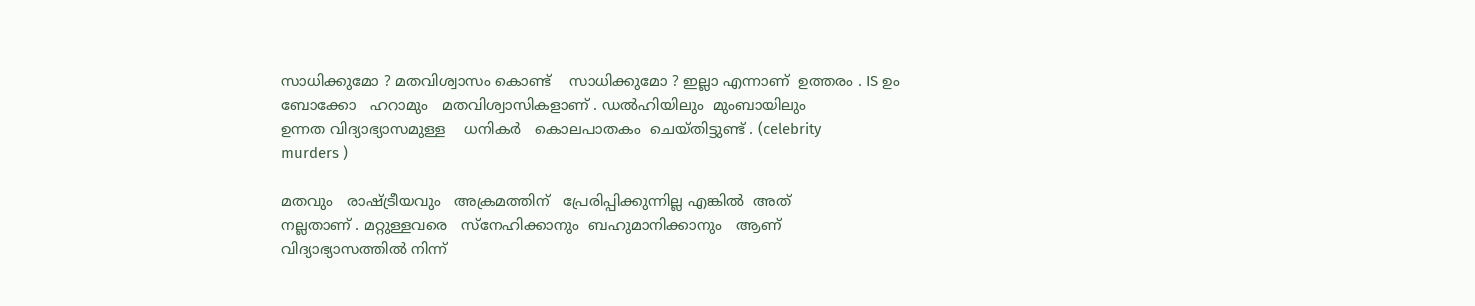സാധിക്കുമോ ? മതവിശ്വാസം കൊണ്ട്    സാധിക്കുമോ ? ഇല്ലാ എന്നാണ്  ഉത്തരം . IS ഉം
ബോക്കോ   ഹറാമും   മതവിശ്വാസികളാണ് . ഡൽഹിയിലും  മുംബായിലും
ഉന്നത വിദ്യാഭ്യാസമുള്ള    ധനികർ   കൊലപാതകം  ചെയ്തിട്ടുണ്ട് . (celebrity
murders )

മതവും   രാഷ്ട്രീയവും   അക്രമത്തിന്   പ്രേരിപ്പിക്കുന്നില്ല എങ്കിൽ  അത്
നല്ലതാണ് . മറ്റുള്ളവരെ   സ്നേഹിക്കാനും  ബഹുമാനിക്കാനും   ആണ്
വിദ്യാഭ്യാസത്തിൽ നിന്ന്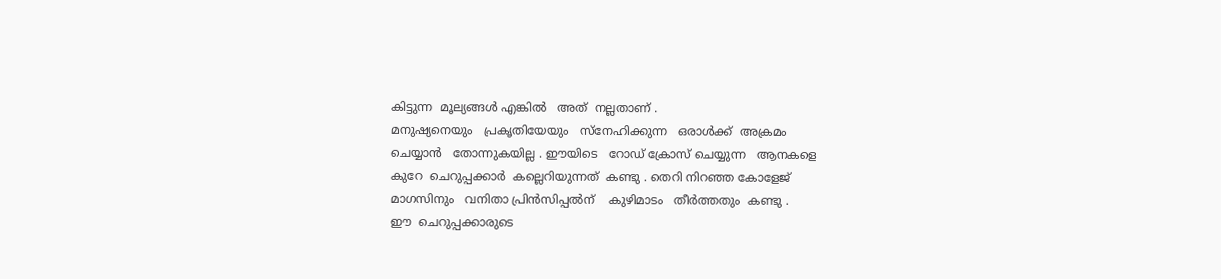കിട്ടുന്ന  മൂല്യങ്ങൾ എങ്കിൽ   അത്  നല്ലതാണ് .
മനുഷ്യനെയും   പ്രകൃതിയേയും   സ്നേഹിക്കുന്ന   ഒരാൾക്ക്‌  അക്രമം
ചെയ്യാൻ   തോന്നുകയില്ല . ഈയിടെ   റോഡ്‌ ക്രോസ് ചെയ്യുന്ന   ആനകളെ
കുറേ  ചെറുപ്പക്കാർ  കല്ലെറിയുന്നത്‌  കണ്ടു . തെറി നിറഞ്ഞ കോളേജ്
മാഗസിനും   വനിതാ പ്രിൻസിപ്പൽന്    കുഴിമാടം   തീർത്തതും  കണ്ടു .
ഈ  ചെറുപ്പക്കാരുടെ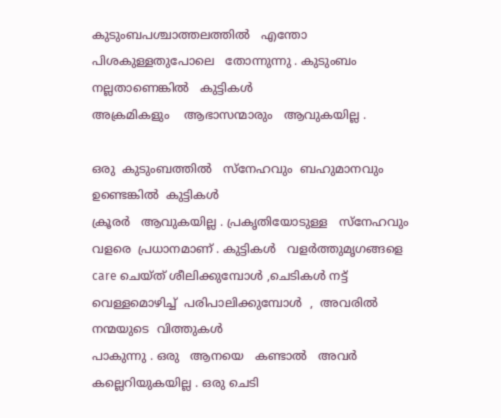കുടുംബപശ്ചാത്തലത്തിൽ   എന്തോ  പിശകുള്ളതുപോലെ   തോന്നുന്നു . കുടുംബം   നല്ലതാണെങ്കിൽ   കുട്ടികൾ
അക്രമികളും    ആഭാസന്മാരും   ആവുകയില്ല .

ഒരു  കുടുംബത്തിൽ   സ്നേഹവും  ബഹുമാനവും   ഉണ്ടെങ്കിൽ  കുട്ടികൾ
ക്രൂരർ   ആവുകയില്ല . പ്രകൃതിയോടുള്ള   സ്നേഹവും   വളരെ  പ്രധാനമാണ് . കുട്ടികൾ   വളർത്തുമൃഗങ്ങളെ   care ചെയ്ത് ശീലിക്കുമ്പോൾ ,ചെടികൾ നട്ട്   വെള്ളമൊഴിച്ച്  പരിപാലിക്കുമ്പോൾ  ,  അവരിൽ   നന്മയുടെ  വിത്തുകൾ
പാകുന്നു . ഒരു   ആനയെ   കണ്ടാൽ   അവർ  കല്ലെറിയുകയില്ല . ഒരു ചെടി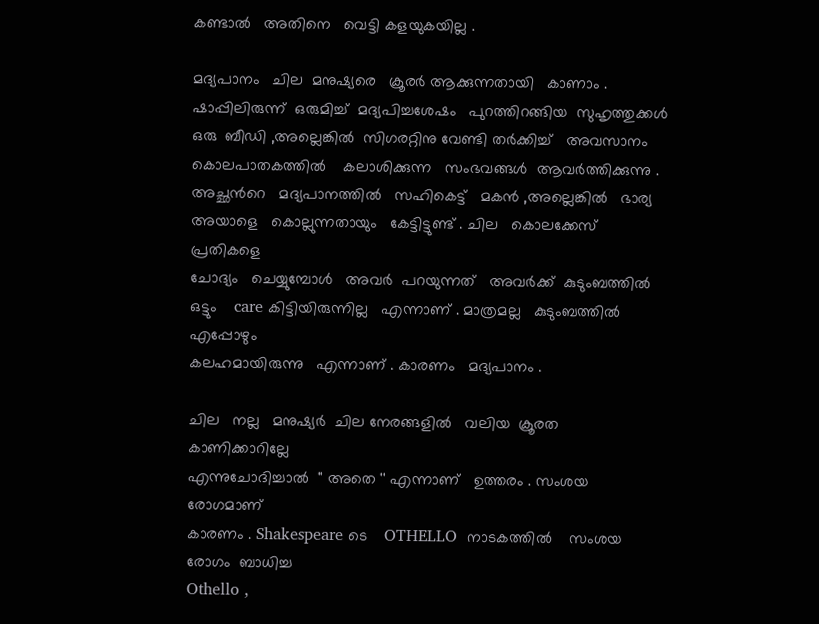കണ്ടാൽ   അതിനെ   വെട്ടി കളയുകയില്ല .

മദ്യപാനം   ചില  മനുഷ്യരെ   ക്രൂരർ ആക്കുന്നതായി   കാണാം . ഷാപ്പിലിരുന്ന്  ഒരുമിച്ച്  മദ്യപിച്ചശേഷം   പുറത്തിറങ്ങിയ  സുഹൃത്തുക്കൾ
ഒരു  ബീഡി ,അല്ലെങ്കിൽ  സിഗരറ്റിനു വേണ്ടി തർക്കിച്ച്‌   അവസാനം
കൊലപാതകത്തിൽ    കലാശിക്കുന്ന   സംഭവങ്ങൾ  ആവർത്തിക്കുന്നു .
അച്ഛൻറെ   മദ്യപാനത്തിൽ   സഹികെട്ട്   മകൻ ,അല്ലെങ്കിൽ   ഭാര്യ
അയാളെ   കൊല്ലുന്നതായും   കേട്ടിട്ടുണ്ട് . ചില   കൊലക്കേസ്  പ്രതികളെ
ചോദ്യം   ചെയ്യുമ്പോൾ   അവർ  പറയുന്നത്   അവർക്ക്  കുടുംബത്തിൽ
ഒട്ടും    care കിട്ടിയിരുന്നില്ല   എന്നാണ് . മാത്രമല്ല   കുടുംബത്തിൽ   എപ്പോഴും
കലഹമായിരുന്നു   എന്നാണ് . കാരണം   മദ്യപാനം .

ചില   നല്ല   മനുഷ്യർ  ചില നേരങ്ങളിൽ   വലിയ  ക്രൂരത  കാണിക്കാറില്ലേ
എന്നുചോദിച്ചാൽ  '' അതെ '' എന്നാണ്   ഉത്തരം . സംശയ രോഗമാണ്
കാരണം . Shakespeare ടെ    OTHELLO  നാടകത്തിൽ    സംശയ രോഗം  ബാധിച്ച
Othello ,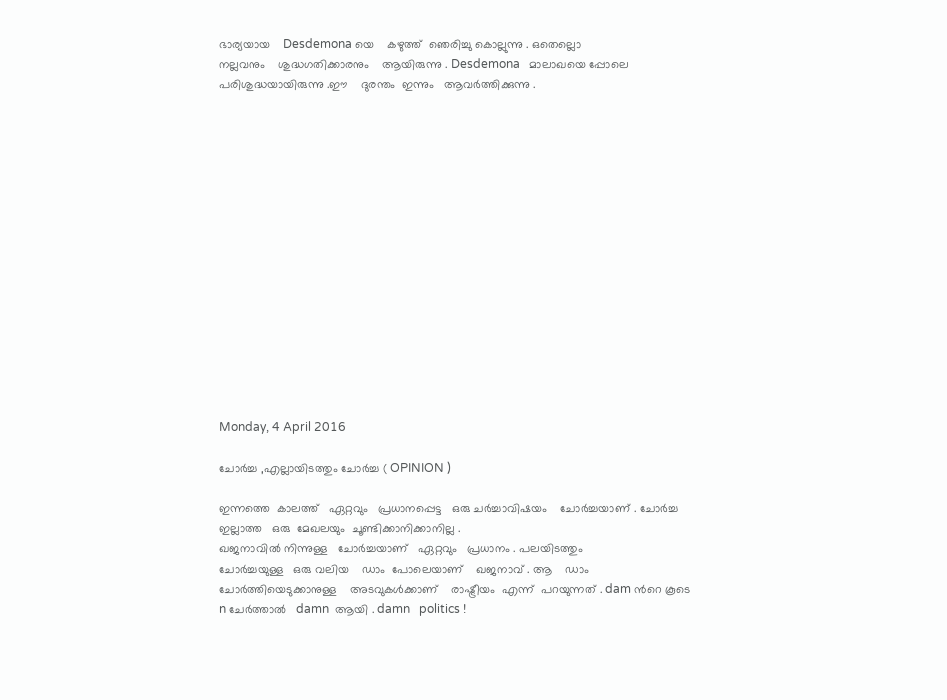ഭാര്യയായ    Desdemona യെ    കഴുത്ത്  ഞെരിച്ചു കൊല്ലുന്നു . ഒതെല്ലൊ
നല്ലവനും    ശുദ്ധഗതിക്കാരനും    ആയിരുന്നു . Desdemona   മാലാഖയെ പ്പോലെ   പരിശുദ്ധയായിരുന്നു .ഈ    ദുരന്തം  ഇന്നും   ആവർത്തിക്കുന്നു .
















Monday, 4 April 2016

ചോർച്ച ,എല്ലായിടത്തും ചോർച്ച ( OPINION )

ഇന്നത്തെ  കാലത്ത്   ഏറ്റവും   പ്രധാനപ്പെട്ട   ഒരു ചർച്ചാവിഷയം    ചോർച്ചയാണ് . ചോർച്ച ഇല്ലാത്ത   ഒരു  മേഖലയും  ചൂണ്ടിക്കാനിക്കാനില്ല .
ഖജനാവിൽ നിന്നുള്ള   ചോർച്ചയാണ്   ഏറ്റവും   പ്രധാനം . പലയിടത്തും
ചോർച്ചയുള്ള   ഒരു വലിയ    ഡാം  പോലെയാണ്    ഖജനാവ് . ആ    ഡാം
ചോർത്തിയെടുക്കാനുള്ള    അടവുകൾക്കാണ്    രാഷ്ട്രീയം  എന്ന്  പറയുന്നത് . dam ൻറെ കൂടെ   n ചേർത്താൽ   damn  ആയി . damn   politics !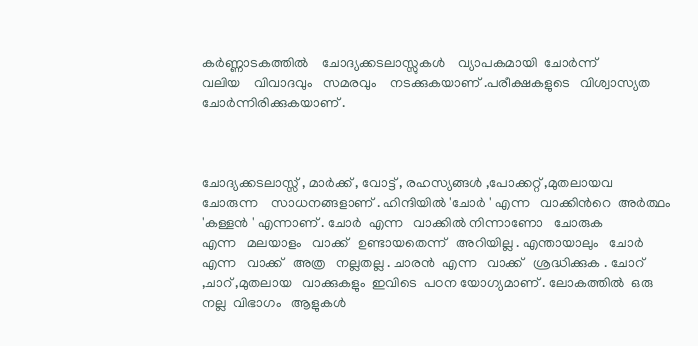കർണ്ണാടകത്തിൽ    ചോദ്യക്കടലാസ്സുകൾ    വ്യാപകമായി  ചോർന്ന്
വലിയ    വിവാദവും   സമരവും    നടക്കുകയാണ് .പരീക്ഷകളുടെ   വിശ്വാസ്യത   ചോർന്നിരിക്കുകയാണ് .



ചോദ്യക്കടലാസ്സ് , മാർക്ക് , വോട്ട് , രഹസ്യങ്ങൾ ,പോക്കറ്റ്‌ ,മുതലായവ
ചോരുന്ന    സാധനങ്ങളാണ് . ഹിന്ദിയിൽ 'ചോർ ' എന്ന   വാക്കിൻറെ  അർത്ഥം  'കള്ളൻ ' എന്നാണ് . ചോർ  എന്ന   വാക്കിൽ നിന്നാണോ   ചോരുക
എന്ന   മലയാളം   വാക്ക്   ഉണ്ടായതെന്ന്   അറിയില്ല . എന്തായാലും   ചോർ
എന്ന   വാക്ക്   അത്ര   നല്ലതല്ല . ചാരൻ  എന്ന   വാക്ക്   ശ്രദ്ധിക്കുക . ചോറ് ,ചാറ് ,മുതലായ   വാക്കുകളും  ഇവിടെ  പഠന യോഗ്യമാണ് . ലോകത്തിൽ  ഒരു
നല്ല  വിഭാഗം   ആളുകൾ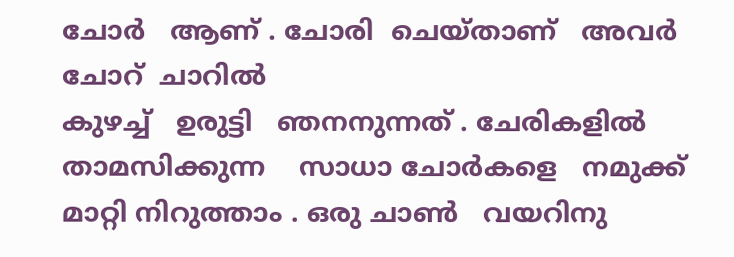ചോർ   ആണ് . ചോരി  ചെയ്താണ്   അവർ   ചോറ്  ചാറിൽ
കുഴച്ച്   ഉരുട്ടി   ഞനനുന്നത് . ചേരികളിൽ   താമസിക്കുന്ന    സാധാ ചോർകളെ   നമുക്ക്   മാറ്റി നിറുത്താം . ഒരു ചാൺ   വയറിനു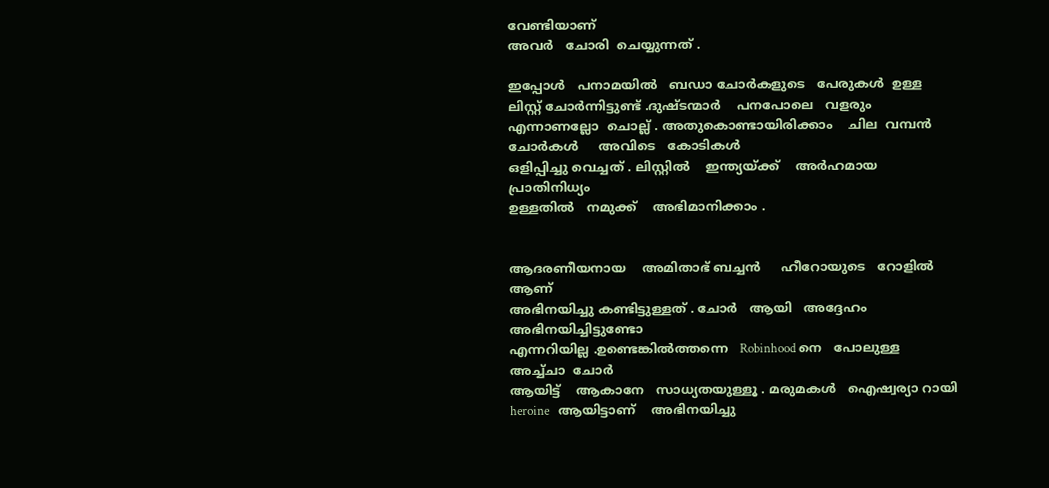വേണ്ടിയാണ്
അവർ   ചോരി  ചെയ്യുന്നത് .

ഇപ്പോൾ   പനാമയിൽ   ബഡാ ചോർകളുടെ   പേരുകൾ  ഉള്ള   ലിസ്റ്റ് ചോർന്നിട്ടുണ്ട് .ദുഷ്ടന്മാർ    പനപോലെ   വളരും   എന്നാണല്ലോ  ചൊല്ല് . അതുകൊണ്ടായിരിക്കാം    ചില  വമ്പൻ   ചോർകൾ     അവിടെ   കോടികൾ
ഒളിപ്പിച്ചു വെച്ചത് . ലിസ്റ്റിൽ    ഇന്ത്യയ്ക്ക്    അർഹമായ   പ്രാതിനിധ്യം
ഉള്ളതിൽ   നമുക്ക്    അഭിമാനിക്കാം .


ആദരണീയനായ    അമിതാഭ് ബച്ചൻ     ഹീറോയുടെ   റോളിൽ  ആണ്
അഭിനയിച്ചു കണ്ടിട്ടുള്ളത് . ചോർ   ആയി   അദ്ദേഹം   അഭിനയിച്ചിട്ടുണ്ടോ
എന്നറിയില്ല .ഉണ്ടെങ്കിൽത്തന്നെ   Robinhood നെ   പോലുള്ള   അച്ച്ചാ  ചോർ
ആയിട്ട്    ആകാനേ   സാധ്യതയുള്ളൂ . മരുമകൾ   ഐഷ്വര്യാ റായി
heroine   ആയിട്ടാണ്    അഭിനയിച്ചു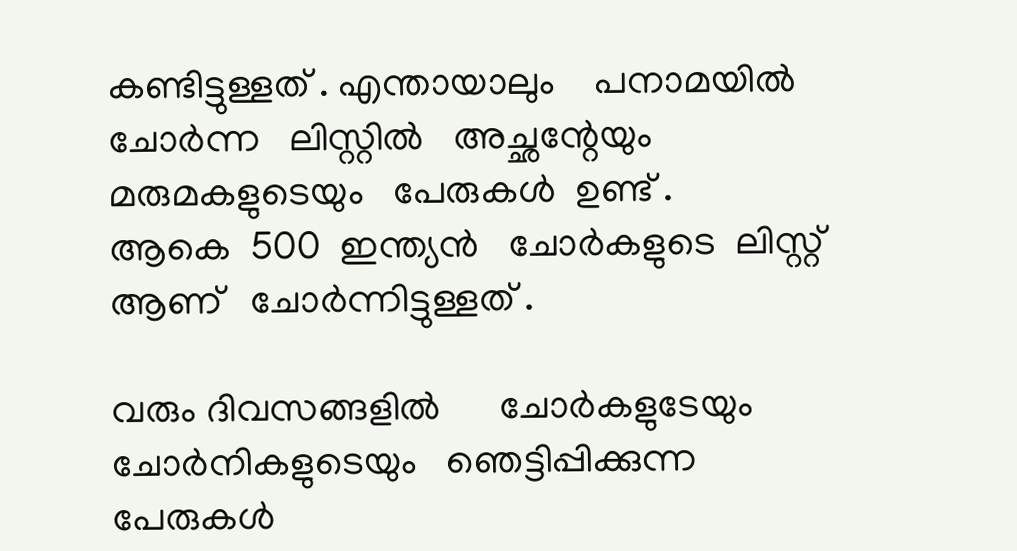കണ്ടിട്ടുള്ളത് . എന്തായാലും    പനാമയിൽ
ചോർന്ന   ലിസ്റ്റിൽ   അച്ഛന്റേയും    മരുമകളുടെയും   പേരുകൾ  ഉണ്ട് .
ആകെ  500  ഇന്ത്യൻ   ചോർകളുടെ  ലിസ്റ്റ്   ആണ്   ചോർന്നിട്ടുള്ളത് .

വരും ദിവസങ്ങളിൽ      ചോർകളുടേയും    ചോർനികളുടെയും   ഞെട്ടിപ്പിക്കുന്ന    പേരുകൾ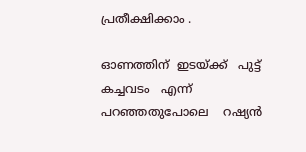പ്രതീക്ഷിക്കാം .

ഓണത്തിന്  ഇടയ്ക്ക്   പുട്ട് കച്ചവടം   എന്ന്   പറഞ്ഞതുപോലെ    റഷ്യൻ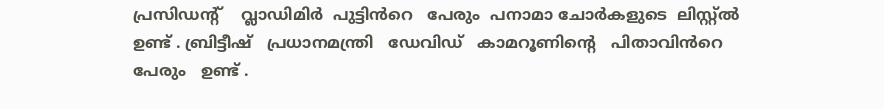പ്രസിഡന്റ്‌    വ്ലാഡിമിർ  പുട്ടിൻറെ   പേരും  പനാമാ ചോർകളുടെ  ലിസ്റ്റ്ൽ
ഉണ്ട് . ബ്രിട്ടീഷ്‌   പ്രധാനമന്ത്രി   ഡേവിഡ്‌   കാമറൂണിന്റെ   പിതാവിൻറെ
പേരും   ഉണ്ട് .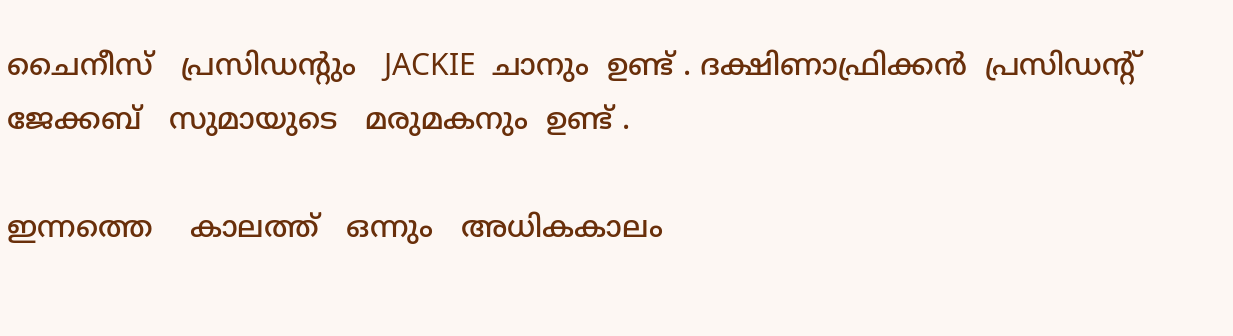ചൈനീസ്   പ്രസിഡന്റും   JACKIE  ചാനും  ഉണ്ട് . ദക്ഷിണാഫ്രിക്കൻ  പ്രസിഡന്റ്    ജേക്കബ്‌   സുമായുടെ   മരുമകനും  ഉണ്ട് .

ഇന്നത്തെ    കാലത്ത്   ഒന്നും   അധികകാലം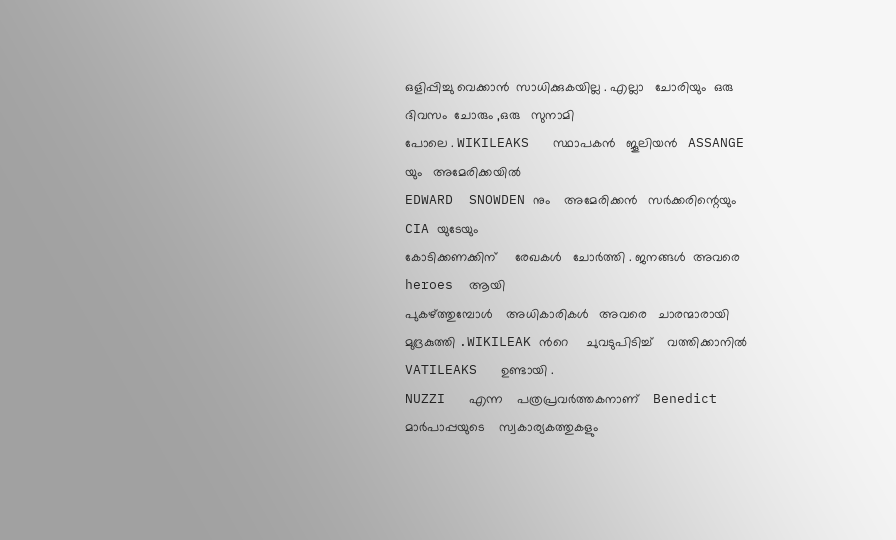ഒളിപ്പിച്ചു വെക്കാൻ  സാധിക്കുകയില്ല . എല്ലാ   ചോരിയും  ഒരു  ദിവസം  ചോരും ,ഒരു   സുനാമി
പോലെ . WIKILEAKS   സ്ഥാപകൻ   ജൂലിയൻ   ASSANGE യും   അമേരിക്കയിൽ
EDWARD  SNOWDEN നും    അമേരിക്കൻ   സർക്കരിന്റെയും    CIA യുടേയും
കോടിക്കണക്കിന്     രേഖകൾ   ചോർത്തി . ജനങ്ങൾ  അവരെ   heroes  ആയി
പുകഴ്ത്തുമ്പോൾ    അധികാരികൾ   അവരെ   ചാരന്മാരായി   മുദ്രകുത്തി .WIKILEAK ൻറെ     ചുവടുപിടിച്ച്    വത്തിക്കാനിൽ   VATILEAKS   ഉണ്ടായി .
NUZZI   എന്ന    പത്രപ്രവർത്തകനാണ്    Benedict   മാർപാപ്പയുടെ    സ്വകാര്യകത്തുകളും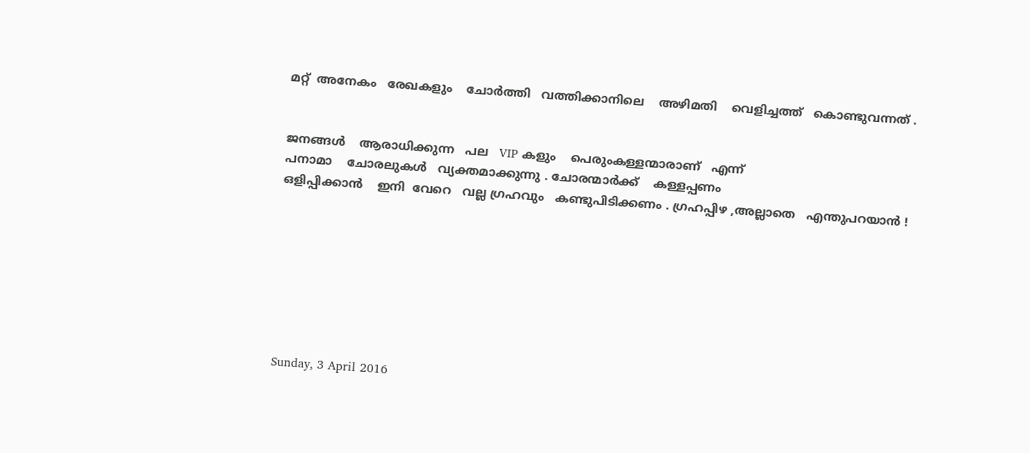മറ്റ്  അനേകം   രേഖകളും    ചോർത്തി   വത്തിക്കാനിലെ    അഴിമതി    വെളിച്ചത്ത്   കൊണ്ടുവന്നത് .


ജനങ്ങൾ    ആരാധിക്കുന്ന   പല   VIP കളും    പെരുംകള്ളന്മാരാണ്   എന്ന്
പനാമാ    ചോരലുകൾ   വ്യക്തമാക്കുന്നു . ചോരന്മാർക്ക്    കള്ളപ്പണം
ഒളിപ്പിക്കാൻ    ഇനി  വേറെ   വല്ല ഗ്രഹവും   കണ്ടുപിടിക്കണം . ഗ്രഹപ്പിഴ ,അല്ലാതെ   എന്തുപറയാൻ !








Sunday, 3 April 2016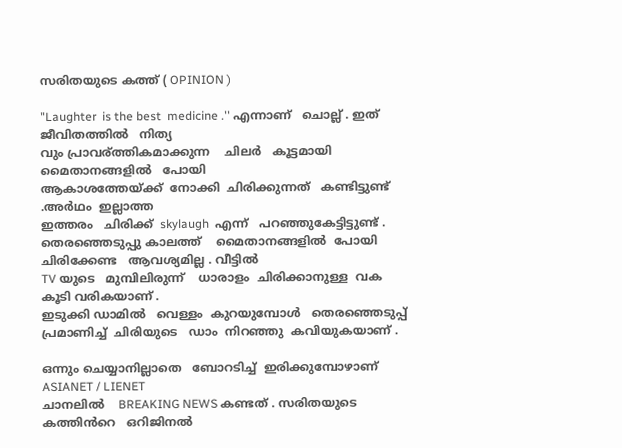സരിതയുടെ കത്ത് ( OPINION )

"Laughter  is the best  medicine .'' എന്നാണ്   ചൊല്ല് . ഇത്   ജീവിതത്തിൽ   നിത്യ
വും പ്രാവര്ത്തികമാക്കുന്ന    ചിലർ   കൂട്ടമായി  മൈതാനങ്ങളിൽ   പോയി
ആകാശത്തേയ്ക്ക്  നോക്കി  ചിരിക്കുന്നത്   കണ്ടിട്ടുണ്ട് .അർഥം  ഇല്ലാത്ത
ഇത്തരം   ചിരിക്ക്  skylaugh  എന്ന്   പറഞ്ഞുകേട്ടിട്ടുണ്ട് . തെരഞ്ഞെടുപ്പു കാലത്ത്    മൈതാനങ്ങളിൽ  പോയി  ചിരിക്കേണ്ട   ആവശ്യമില്ല . വീട്ടിൽ
TV യുടെ   മുമ്പിലിരുന്ന്    ധാരാളം  ചിരിക്കാനുള്ള  വക  കൂടി വരികയാണ് .
ഇടുക്കി ഡാമിൽ   വെള്ളം  കുറയുമ്പോൾ   തെരഞ്ഞെടുപ്പ്  പ്രമാണിച്ച്  ചിരിയുടെ   ഡാം  നിറഞ്ഞു  കവിയുകയാണ് .

ഒന്നും ചെയ്യാനില്ലാതെ   ബോറടിച്ച്  ഇരിക്കുമ്പോഴാണ്   ASIANET / LIENET
ചാനലിൽ    BREAKING NEWS കണ്ടത് . സരിതയുടെ   കത്തിൻറെ   ഒറിജിനൽ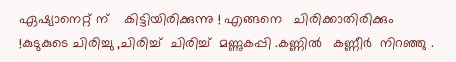ഏഷ്യാനെറ്റ്‌ ന്    കിട്ടിയിരിക്കുന്നു ! എങ്ങനെ   ചിരിക്കാതിരിക്കും !കുടുകുടെ ചിരിച്ചു ,ചിരിച്ച്  ചിരിച്ച്  മണ്ണുകപ്പി .കണ്ണിൽ   കണ്ണീർ  നിറഞ്ഞു .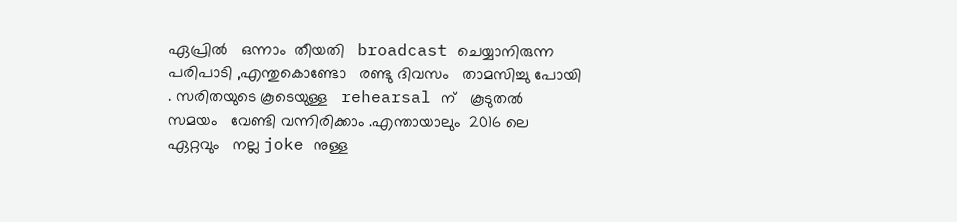ഏപ്രിൽ   ഒന്നാം  തീയതി   broadcast ചെയ്യാനിരുന്ന    പരിപാടി ,എന്തുകൊണ്ടോ   രണ്ടു ദിവസം   താമസിച്ചു പോയി . സരിതയുടെ കൂടെയുള്ള   rehearsal ന്   കൂടുതൽ    സമയം   വേണ്ടി വന്നിരിക്കാം .എന്തായാലും  2016 ലെ    ഏറ്റവും   നല്ല joke നുള്ള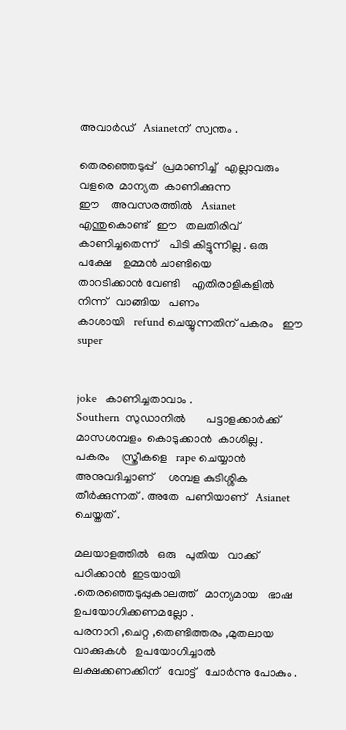അവാർഡ്‌   Asianetന്  സ്വന്തം .

തെരഞ്ഞെടുപ്പ്   പ്രമാണിച്ച്   എല്ലാവരും    വളരെ  മാന്യത  കാണിക്കുന്ന
ഈ    അവസരത്തിൽ   Asianet  എന്തുകൊണ്ട്   ഈ   തലതിരിവ്‌  കാണിച്ചതെന്ന്    പിടി കിട്ടുന്നില്ല . ഒരു പക്ഷേ    ഉമ്മൻ ചാണ്ടിയെ
താറടിക്കാൻ വേണ്ടി    എതിരാളികളിൽ നിന്ന്   വാങ്ങിയ   പണം
കാശായി   refund ചെയ്യുന്നതിന് പകരം   ഈ   super


joke   കാണിച്ചതാവാം .
Southern  സുഡാനിൽ       പട്ടാളക്കാർക്ക്    മാസശമ്പളം  കൊടുക്കാൻ  കാശില്ല .
പകരം    സ്ത്രീകളെ   rape ചെയ്യാൻ    അനുവദിച്ചാണ്     ശമ്പള കുടിശ്ശിക
തീർക്കുന്നത് . അതേ  പണിയാണ്   Asianet ചെയ്തത് .

മലയാളത്തിൽ   ഒരു   പുതിയ   വാക്ക്   പഠിക്കാൻ  ഇടയായി .തെരഞ്ഞെടുപ്പുകാലത്ത്   മാന്യമായ   ഭാഷ  ഉപയോഗിക്കണമല്ലോ .
പരനാറി ,ചെറ്റ ,തെണ്ടിത്തരം ,മുതലായ   വാക്കുകൾ   ഉപയോഗിച്ചാൽ
ലക്ഷക്കണക്കിന്‌   വോട്ട്   ചോർന്നു പോകും .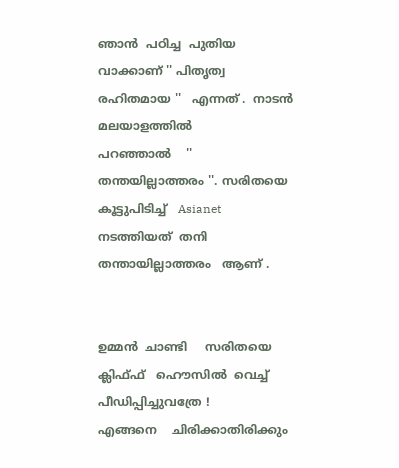ഞാൻ  പഠിച്ച  പുതിയ
വാക്കാണ് '' പിതൃത്വ രഹിതമായ ''   എന്നത് .  നാടൻ   മലയാളത്തിൽ
പറഞ്ഞാൽ    '' തന്തയില്ലാത്തരം ''. സരിതയെ   കൂട്ടുപിടിച്ച്   Asianet നടത്തിയത്  തനി    തന്തായില്ലാത്തരം   ആണ് .


ഉമ്മൻ  ചാണ്ടി     സരിതയെ  ക്ലിഫ്ഫ്   ഹൌസിൽ  വെച്ച്   പീഡിപ്പിച്ചുവത്രേ !
എങ്ങനെ    ചിരിക്കാതിരിക്കും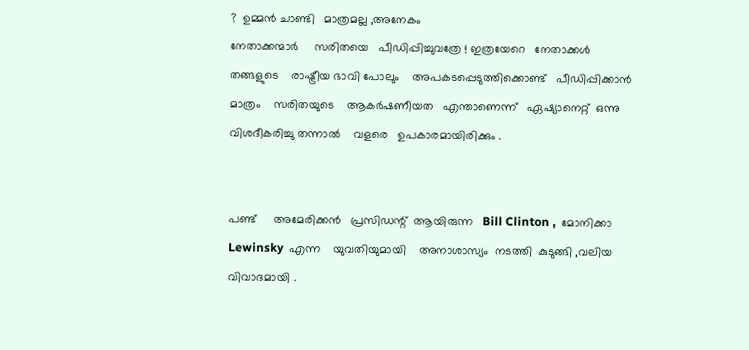?  ഉമ്മൻ ചാണ്ടി   മാത്രമല്ല ,അനേകം
നേതാക്കന്മാർ     സരിതയെ   പീഡിപ്പിച്ചുവത്രേ ! ഇത്രയേറെ   നേതാക്കൾ
തങ്ങളുടെ    രാഷ്ട്രീയ ഭാവി പോലും    അപകടപ്പെടുത്തിക്കൊണ്ട്   പീഡിപ്പിക്കാൻ
മാത്രം    സരിതയുടെ    ആകർഷണീയത   എന്താണെന്ന്   ഏഷ്യാനെറ്റ്‌  ഒന്നു
വിശദീകരിച്ചു തന്നാൽ    വളരെ   ഉപകാരമായിരിക്കും .


പണ്ട്     അമേരിക്കൻ   പ്രസിഡന്റ്‌  ആയിരുന്ന   Bill Clinton ,  മോനിക്കാ
Lewinsky  എന്ന    യുവതിയുമായി    അനാശാസ്യം  നടത്തി  കുടുങ്ങി ,വലിയ
വിവാദമായി .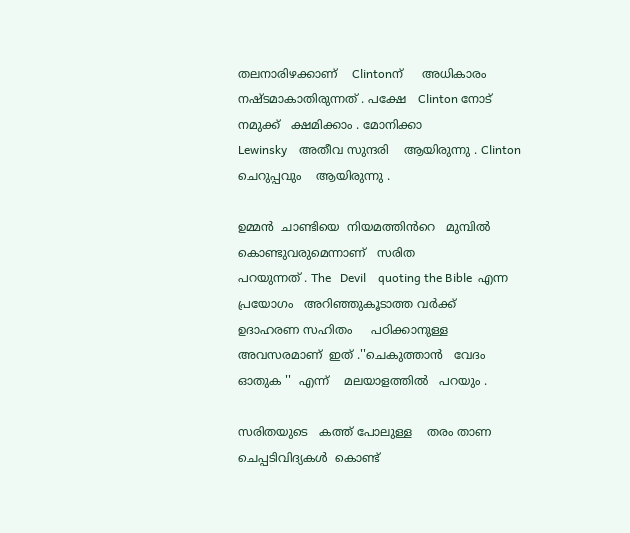തലനാരിഴക്കാണ്    Clintonന്     അധികാരം   നഷ്ടമാകാതിരുന്നത് . പക്ഷേ   Clinton നോട്   നമുക്ക്   ക്ഷമിക്കാം . മോനിക്കാ
Lewinsky    അതീവ സുന്ദരി    ആയിരുന്നു . Clinton ചെറുപ്പവും    ആയിരുന്നു .

ഉമ്മൻ  ചാണ്ടിയെ  നിയമത്തിൻറെ   മുമ്പിൽ   കൊണ്ടുവരുമെന്നാണ്   സരിത
പറയുന്നത് . The   Devil    quoting the Bible  എന്ന    പ്രയോഗം   അറിഞ്ഞുകൂടാത്ത വർക്ക്   ഉദാഹരണ സഹിതം     പഠിക്കാനുള്ള    അവസരമാണ്  ഇത് .''ചെകുത്താൻ   വേദം ഓതുക ''  എന്ന്    മലയാളത്തിൽ   പറയും .

സരിതയുടെ   കത്ത് പോലുള്ള    തരം താണ   ചെപ്പടിവിദ്യകൾ  കൊണ്ട്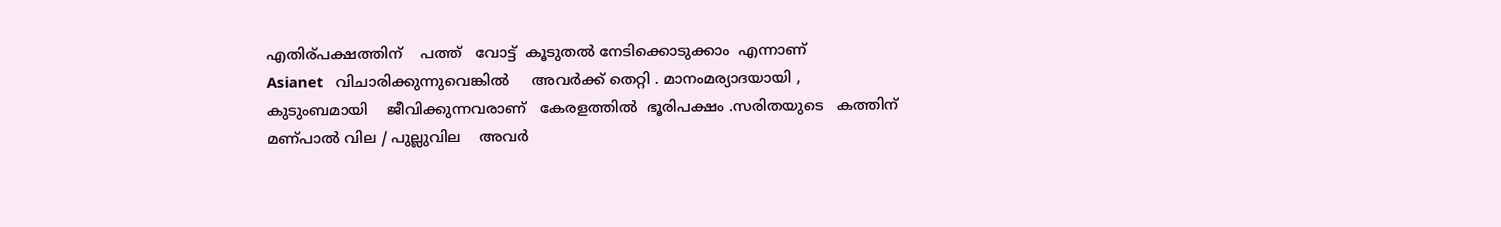എതിര്പക്ഷത്തിന്    പത്ത്   വോട്ട്  കൂടുതൽ നേടിക്കൊടുക്കാം  എന്നാണ്
Asianet   വിചാരിക്കുന്നുവെങ്കിൽ     അവർക്ക് തെറ്റി . മാനംമര്യാദയായി ,
കുടുംബമായി    ജീവിക്കുന്നവരാണ്   കേരളത്തിൽ  ഭൂരിപക്ഷം .സരിതയുടെ   കത്തിന്  മണ്പാൽ വില / പുല്ലുവില    അവർ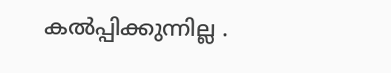കൽപ്പിക്കുന്നില്ല .